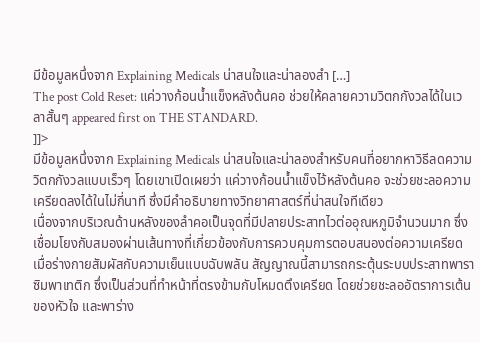มีข้อมูลหนึ่งจาก Explaining Medicals น่าสนใจและน่าลองสำ […]
The post Cold Reset: แค่วางก้อนน้ำแข็งหลังต้นคอ ช่วยให้คลายความวิตกกังวลได้ในเวลาสั้นๆ appeared first on THE STANDARD.
]]>
มีข้อมูลหนึ่งจาก Explaining Medicals น่าสนใจและน่าลองสำหรับคนที่อยากหาวิธีลดความวิตกกังวลแบบเร็วๆ โดยเขาเปิดเผยว่า แค่วางก้อนน้ำแข็งไว้หลังต้นคอ จะช่วยชะลอความเครียดลงได้ในไม่กี่นาที ซึ่งมีคำอธิบายทางวิทยาศาสตร์ที่น่าสนใจทีเดียว
เนื่องจากบริเวณด้านหลังของลำคอเป็นจุดที่มีปลายประสาทไวต่ออุณหภูมิจำนวนมาก ซึ่งเชื่อมโยงกับสมองผ่านเส้นทางที่เกี่ยวข้องกับการควบคุมการตอบสนองต่อความเครียด เมื่อร่างกายสัมผัสกับความเย็นแบบฉับพลัน สัญญาณนี้สามารถกระตุ้นระบบประสาทพาราซิมพาเทติก ซึ่งเป็นส่วนที่ทำหน้าที่ตรงข้ามกับโหมดตึงเครียด โดยช่วยชะลออัตราการเต้นของหัวใจ และพาร่าง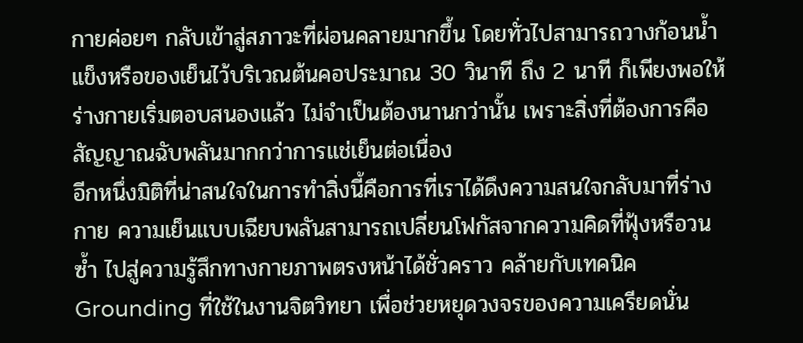กายค่อยๆ กลับเข้าสู่สภาวะที่ผ่อนคลายมากขึ้น โดยทั่วไปสามารถวางก้อนน้ำแข็งหรือของเย็นไว้บริเวณต้นคอประมาณ 30 วินาที ถึง 2 นาที ก็เพียงพอให้ร่างกายเริ่มตอบสนองแล้ว ไม่จำเป็นต้องนานกว่านั้น เพราะสิ่งที่ต้องการคือสัญญาณฉับพลันมากกว่าการแช่เย็นต่อเนื่อง
อีกหนึ่งมิติที่น่าสนใจในการทำสิ่งนี้คือการที่เราได้ดึงความสนใจกลับมาที่ร่างกาย ความเย็นแบบเฉียบพลันสามารถเปลี่ยนโฟกัสจากความคิดที่ฟุ้งหรือวนซ้ำ ไปสู่ความรู้สึกทางกายภาพตรงหน้าได้ชั่วคราว คล้ายกับเทคนิค Grounding ที่ใช้ในงานจิตวิทยา เพื่อช่วยหยุดวงจรของความเครียดนั่น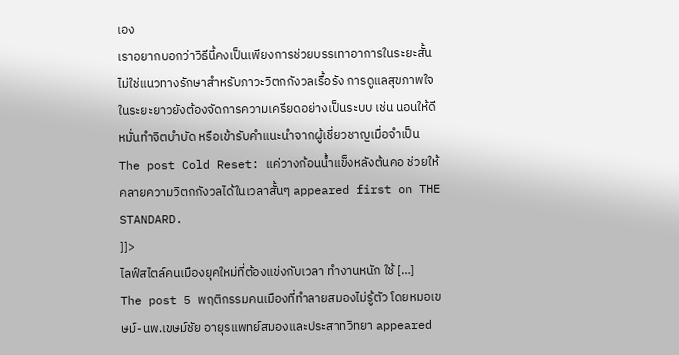เอง
เราอยากบอกว่าวิธีนี้คงเป็นเพียงการช่วยบรรเทาอาการในระยะสั้น ไม่ใช่แนวทางรักษาสำหรับภาวะวิตกกังวลเรื้อรัง การดูแลสุขภาพใจในระยะยาวยังต้องจัดการความเครียดอย่างเป็นระบบ เช่น นอนให้ดี หมั่นทำจิตบำบัด หรือเข้ารับคำแนะนำจากผู้เชี่ยวชาญเมื่อจำเป็น
The post Cold Reset: แค่วางก้อนน้ำแข็งหลังต้นคอ ช่วยให้คลายความวิตกกังวลได้ในเวลาสั้นๆ appeared first on THE STANDARD.
]]>
ไลฟ์สไตล์คนเมืองยุคใหม่ที่ต้องแข่งกับเวลา ทำงานหนัก ใช้ […]
The post 5 พฤติกรรมคนเมืองที่ทำลายสมองไม่รู้ตัว โดยหมอเขษม์-นพ.เขษม์ชัย อายุรแพทย์สมองและประสาทวิทยา appeared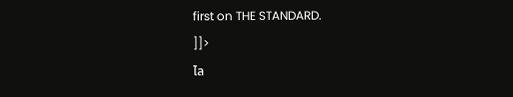first on THE STANDARD.
]]>
ไล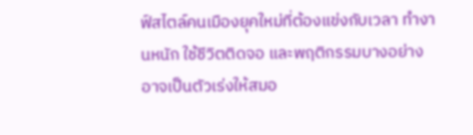ฟ์สไตล์คนเมืองยุคใหม่ที่ต้องแข่งกับเวลา ทำงานหนัก ใช้ชีวิตติดจอ และพฤติกรรมบางอย่างอาจเป็นตัวเร่งให้สมอ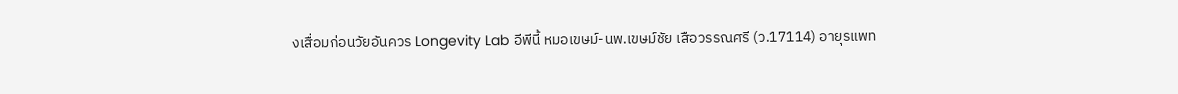งเสื่อมก่อนวัยอันควร Longevity Lab อีพีนี้ หมอเขษม์-นพ.เขษม์ชัย เสือวรรณศรี (ว.17114) อายุรแพท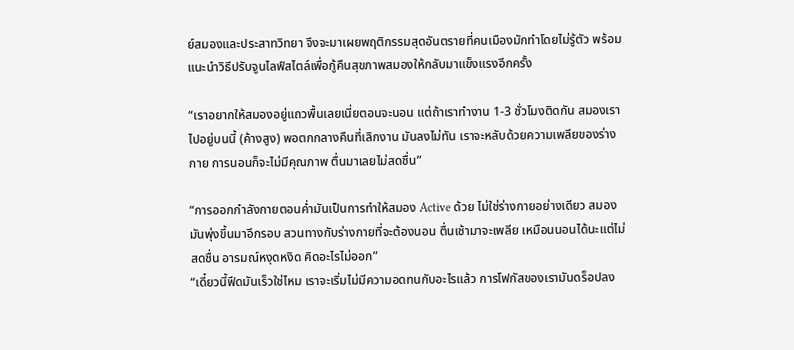ย์สมองและประสาทวิทยา จึงจะมาเผยพฤติกรรมสุดอันตรายที่คนเมืองมักทำโดยไม่รู้ตัว พร้อมแนะนำวิธีปรับจูนไลฟ์สไตล์เพื่อกู้คืนสุขภาพสมองให้กลับมาแข็งแรงอีกครั้ง

“เราอยากให้สมองอยู่แถวพื้นเลยเนี่ยตอนจะนอน แต่ถ้าเราทำงาน 1-3 ชั่วโมงติดกัน สมองเราไปอยู่บนนี้ (ค้างสูง) พอตกกลางคืนที่เลิกงาน มันลงไม่ทัน เราจะหลับด้วยความเพลียของร่างกาย การนอนก็จะไม่มีคุณภาพ ตื่นมาเลยไม่สดชื่น”

“การออกกำลังกายตอนค่ำมันเป็นการทำให้สมอง Active ด้วย ไม่ใช่ร่างกายอย่างเดียว สมองมันพุ่งขึ้นมาอีกรอบ สวนทางกับร่างกายที่จะต้องนอน ตื่นเช้ามาจะเพลีย เหมือนนอนได้นะแต่ไม่สดชื่น อารมณ์หงุดหงิด คิดอะไรไม่ออก”
“เดี๋ยวนี้ฟีดมันเร็วใช่ไหม เราจะเริ่มไม่มีความอดทนกับอะไรแล้ว การโฟกัสของเรามันดร็อปลง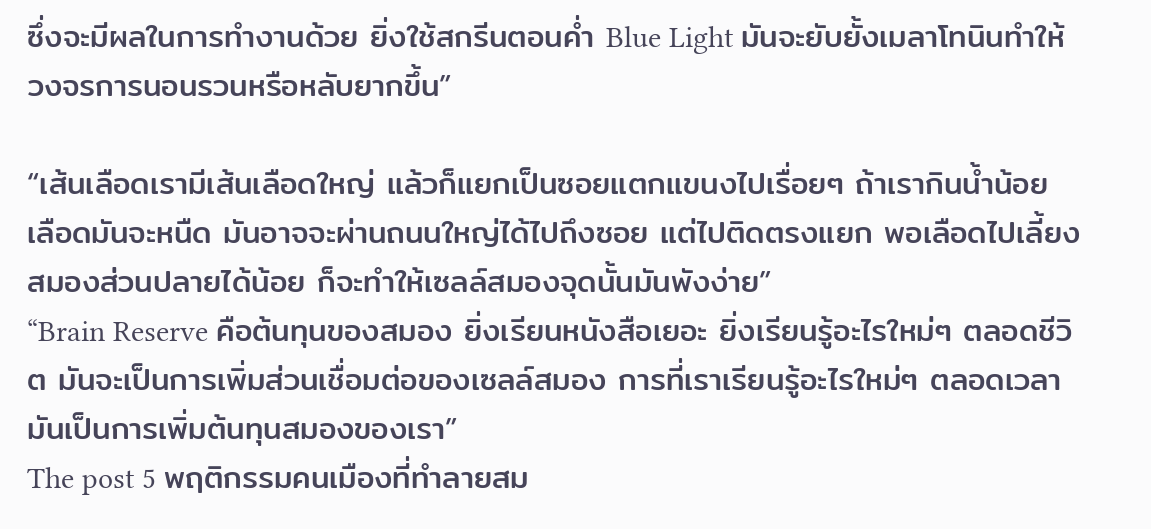ซึ่งจะมีผลในการทำงานด้วย ยิ่งใช้สกรีนตอนค่ำ Blue Light มันจะยับยั้งเมลาโทนินทำให้วงจรการนอนรวนหรือหลับยากขึ้น”

“เส้นเลือดเรามีเส้นเลือดใหญ่ แล้วก็แยกเป็นซอยแตกแขนงไปเรื่อยๆ ถ้าเรากินน้ำน้อย เลือดมันจะหนืด มันอาจจะผ่านถนนใหญ่ได้ไปถึงซอย แต่ไปติดตรงแยก พอเลือดไปเลี้ยงสมองส่วนปลายได้น้อย ก็จะทำให้เซลล์สมองจุดนั้นมันพังง่าย”
“Brain Reserve คือต้นทุนของสมอง ยิ่งเรียนหนังสือเยอะ ยิ่งเรียนรู้อะไรใหม่ๆ ตลอดชีวิต มันจะเป็นการเพิ่มส่วนเชื่อมต่อของเซลล์สมอง การที่เราเรียนรู้อะไรใหม่ๆ ตลอดเวลา มันเป็นการเพิ่มต้นทุนสมองของเรา”
The post 5 พฤติกรรมคนเมืองที่ทำลายสม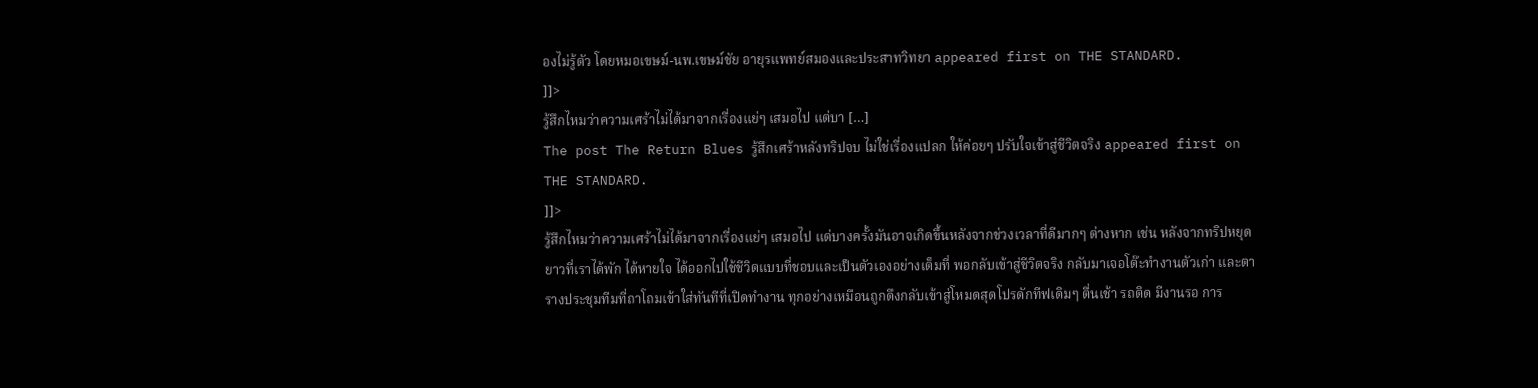องไม่รู้ตัว โดยหมอเขษม์-นพ.เขษม์ชัย อายุรแพทย์สมองและประสาทวิทยา appeared first on THE STANDARD.
]]>
รู้สึกไหมว่าความเศร้าไม่ได้มาจากเรื่องแย่ๆ เสมอไป แต่บา […]
The post The Return Blues รู้สึกเศร้าหลังทริปจบ ไม่ใช่เรื่องแปลก ให้ค่อยๆ ปรับใจเข้าสู่ชีวิตจริง appeared first on THE STANDARD.
]]>
รู้สึกไหมว่าความเศร้าไม่ได้มาจากเรื่องแย่ๆ เสมอไป แต่บางครั้งมันอาจเกิดขึ้นหลังจากช่วงเวลาที่ดีมากๆ ต่างหาก เช่น หลังจากทริปหยุดยาวที่เราได้พัก ได้หายใจ ได้ออกไปใช้ชีวิตแบบที่ชอบและเป็นตัวเองอย่างเต็มที่ พอกลับเข้าสู่ชีวิตจริง กลับมาเจอโต๊ะทำงานตัวเก่า และตารางประชุมทีมที่ถาโถมเข้าใส่ทันทีที่เปิดทำงาน ทุกอย่างเหมือนถูกดึงกลับเข้าสู่โหมดสุดโปรดักทีฟเดิมๆ ตื่นเช้า รถติด มีงานรอ การ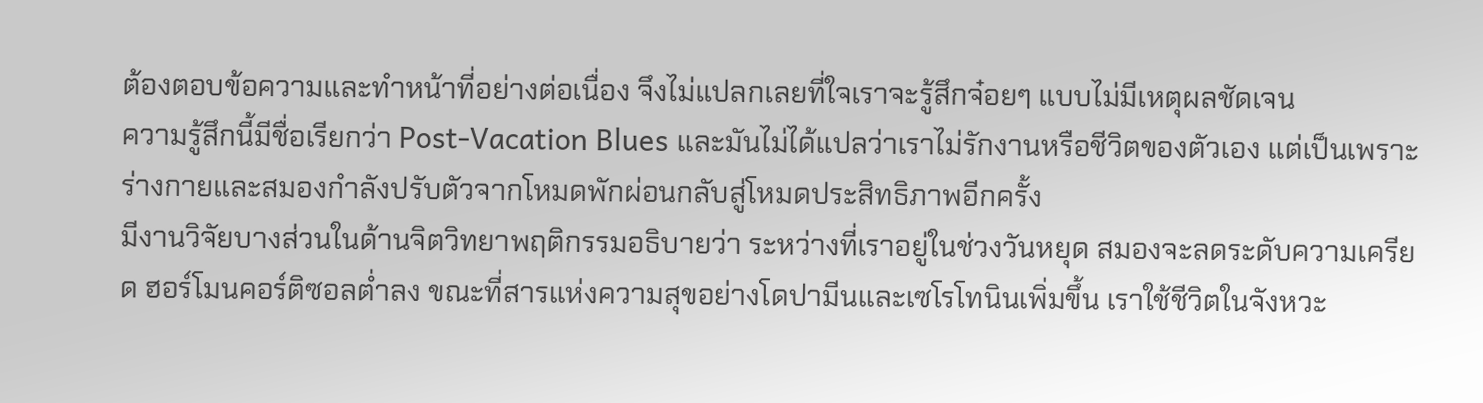ต้องตอบข้อความและทำหน้าที่อย่างต่อเนื่อง จึงไม่แปลกเลยที่ใจเราจะรู้สึกจ๋อยๆ แบบไม่มีเหตุผลชัดเจน
ความรู้สึกนี้มีชื่อเรียกว่า Post-Vacation Blues และมันไม่ได้แปลว่าเราไม่รักงานหรือชีวิตของตัวเอง แต่เป็นเพราะร่างกายและสมองกำลังปรับตัวจากโหมดพักผ่อนกลับสู่โหมดประสิทธิภาพอีกครั้ง
มีงานวิจัยบางส่วนในด้านจิตวิทยาพฤติกรรมอธิบายว่า ระหว่างที่เราอยู่ในช่วงวันหยุด สมองจะลดระดับความเครียด ฮอร์โมนคอร์ติซอลต่ำลง ขณะที่สารแห่งความสุขอย่างโดปามีนและเซโรโทนินเพิ่มขึ้น เราใช้ชีวิตในจังหวะ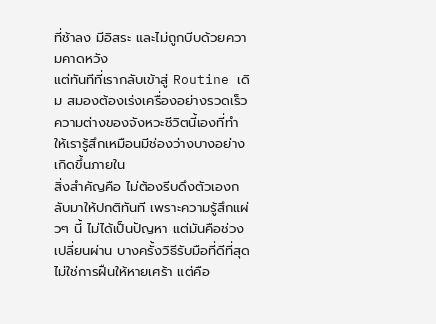ที่ช้าลง มีอิสระ และไม่ถูกบีบด้วยความคาดหวัง
แต่ทันทีที่เรากลับเข้าสู่ Routine เดิม สมองต้องเร่งเครื่องอย่างรวดเร็ว ความต่างของจังหวะชีวิตนี้เองที่ทำให้เรารู้สึกเหมือนมีช่องว่างบางอย่างเกิดขึ้นภายใน
สิ่งสำคัญคือ ไม่ต้องรีบดึงตัวเองกลับมาให้ปกติทันที เพราะความรู้สึกแผ่วๆ นี้ ไม่ได้เป็นปัญหา แต่มันคือช่วงเปลี่ยนผ่าน บางครั้งวิธีรับมือที่ดีที่สุด ไม่ใช่การฝืนให้หายเศร้า แต่คือ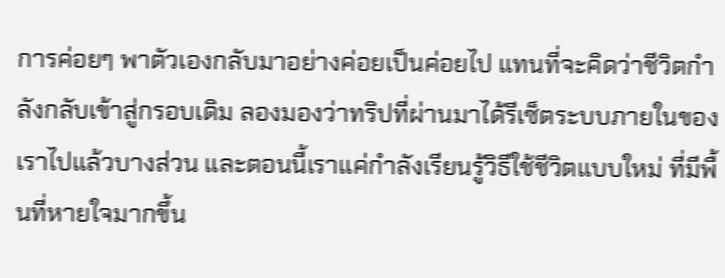การค่อยๆ พาตัวเองกลับมาอย่างค่อยเป็นค่อยไป แทนที่จะคิดว่าชีวิตกำลังกลับเข้าสู่กรอบเดิม ลองมองว่าทริปที่ผ่านมาได้รีเซ็ตระบบภายในของเราไปแล้วบางส่วน และตอนนี้เราแค่กำลังเรียนรู้วิธีใช้ชีวิตแบบใหม่ ที่มีพื้นที่หายใจมากขึ้น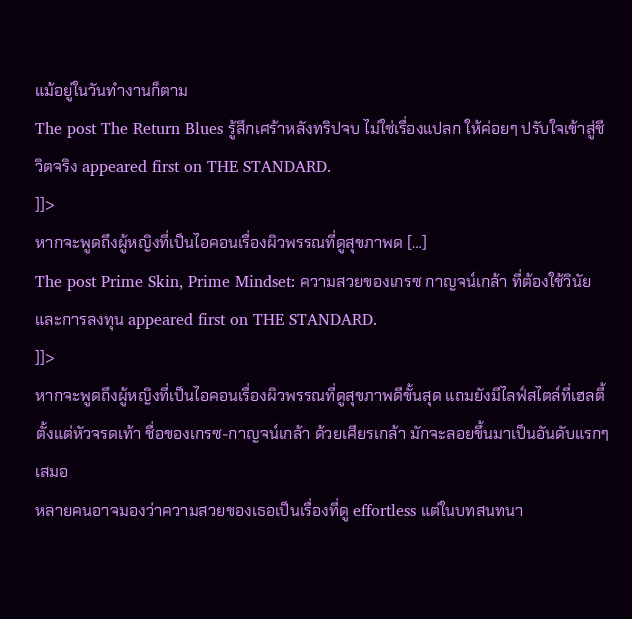แม้อยู่ในวันทำงานก็ตาม
The post The Return Blues รู้สึกเศร้าหลังทริปจบ ไม่ใช่เรื่องแปลก ให้ค่อยๆ ปรับใจเข้าสู่ชีวิตจริง appeared first on THE STANDARD.
]]>
หากจะพูดถึงผู้หญิงที่เป็นไอคอนเรื่องผิวพรรณที่ดูสุขภาพด […]
The post Prime Skin, Prime Mindset: ความสวยของเกรซ กาญจน์เกล้า ที่ต้องใช้วินัยและการลงทุน appeared first on THE STANDARD.
]]>
หากจะพูดถึงผู้หญิงที่เป็นไอคอนเรื่องผิวพรรณที่ดูสุขภาพดีขั้นสุด แถมยังมีไลฟ์สไตล์ที่เฮลตี้ตั้งแต่หัวจรดเท้า ชื่อของเกรซ-กาญจน์เกล้า ด้วยเศียรเกล้า มักจะลอยขึ้นมาเป็นอันดับแรกๆ เสมอ
หลายคนอาจมองว่าความสวยของเธอเป็นเรื่องที่ดู effortless แต่ในบทสนทนา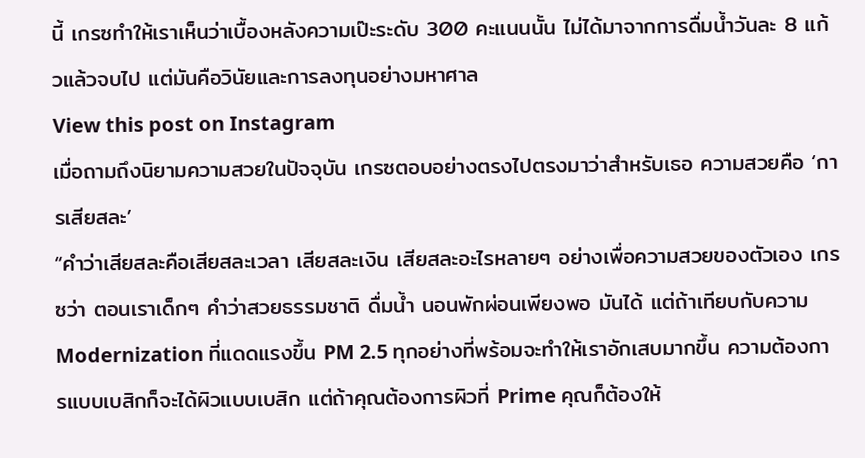นี้ เกรซทำให้เราเห็นว่าเบื้องหลังความเป๊ะระดับ 300 คะแนนนั้น ไม่ได้มาจากการดื่มน้ำวันละ 8 แก้วแล้วจบไป แต่มันคือวินัยและการลงทุนอย่างมหาศาล
View this post on Instagram
เมื่อถามถึงนิยามความสวยในปัจจุบัน เกรซตอบอย่างตรงไปตรงมาว่าสำหรับเธอ ความสวยคือ ‘การเสียสละ’
“คำว่าเสียสละคือเสียสละเวลา เสียสละเงิน เสียสละอะไรหลายๆ อย่างเพื่อความสวยของตัวเอง เกรซว่า ตอนเราเด็กๆ คำว่าสวยธรรมชาติ ดื่มน้ำ นอนพักผ่อนเพียงพอ มันได้ แต่ถ้าเทียบกับความ Modernization ที่แดดแรงขึ้น PM 2.5 ทุกอย่างที่พร้อมจะทำให้เราอักเสบมากขึ้น ความต้องการแบบเบสิกก็จะได้ผิวแบบเบสิก แต่ถ้าคุณต้องการผิวที่ Prime คุณก็ต้องให้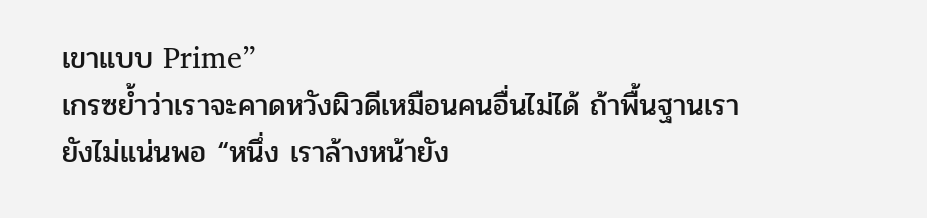เขาแบบ Prime”
เกรซย้ำว่าเราจะคาดหวังผิวดีเหมือนคนอื่นไม่ได้ ถ้าพื้นฐานเรายังไม่แน่นพอ “หนึ่ง เราล้างหน้ายัง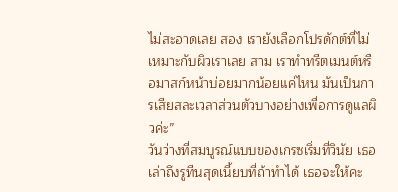ไม่สะอาดเลย สอง เรายังเลือกโปรดักต์ที่ไม่เหมาะกับผิวเราเลย สาม เราทำทรีตเมนต์หรือมาสก์หน้าบ่อยมากน้อยแค่ไหน มันเป็นการเสียสละเวลาส่วนตัวบางอย่างเพื่อการดูแลผิวค่ะ”
วันว่างที่สมบูรณ์แบบของเกรซเริ่มที่วินัย เธอเล่าถึงรูทีนสุดเนี้ยบที่ถ้าทำได้ เธอจะให้คะ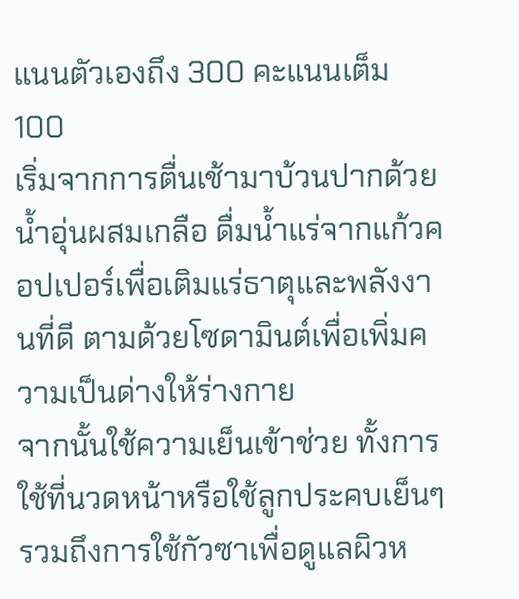แนนตัวเองถึง 300 คะแนนเต็ม 100
เริ่มจากการตื่นเช้ามาบ้วนปากด้วยน้ำอุ่นผสมเกลือ ดื่มน้ำแร่จากแก้วคอปเปอร์เพื่อเติมแร่ธาตุและพลังงานที่ดี ตามด้วยโซดามินต์เพื่อเพิ่มความเป็นด่างให้ร่างกาย
จากนั้นใช้ความเย็นเข้าช่วย ทั้งการใช้ที่นวดหน้าหรือใช้ลูกประคบเย็นๆ รวมถึงการใช้กัวซาเพื่อดูแลผิวห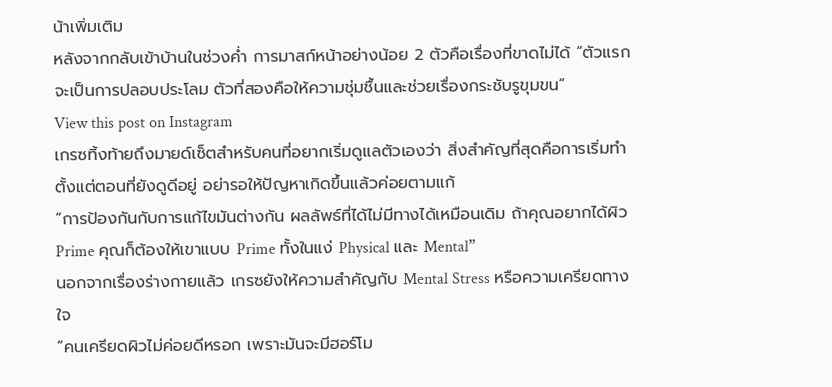น้าเพิ่มเติม
หลังจากกลับเข้าบ้านในช่วงค่ำ การมาสก์หน้าอย่างน้อย 2 ตัวคือเรื่องที่ขาดไม่ได้ “ตัวแรกจะเป็นการปลอบประโลม ตัวที่สองคือให้ความชุ่มชื้นและช่วยเรื่องกระชับรูขุมขน”
View this post on Instagram
เกรซทิ้งท้ายถึงมายด์เซ็ตสำหรับคนที่อยากเริ่มดูแลตัวเองว่า สิ่งสำคัญที่สุดคือการเริ่มทำตั้งแต่ตอนที่ยังดูดีอยู่ อย่ารอให้ปัญหาเกิดขึ้นแล้วค่อยตามแก้
“การป้องกันกับการแก้ไขมันต่างกัน ผลลัพธ์ที่ได้ไม่มีทางได้เหมือนเดิม ถ้าคุณอยากได้ผิว Prime คุณก็ต้องให้เขาแบบ Prime ทั้งในแง่ Physical และ Mental”
นอกจากเรื่องร่างกายแล้ว เกรซยังให้ความสำคัญกับ Mental Stress หรือความเครียดทางใจ
“คนเครียดผิวไม่ค่อยดีหรอก เพราะมันจะมีฮอร์โม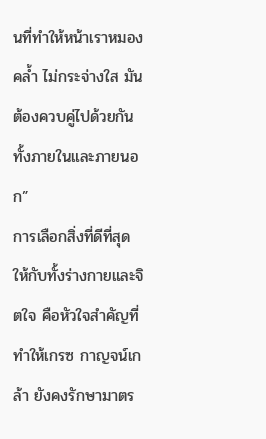นที่ทำให้หน้าเราหมองคล้ำ ไม่กระจ่างใส มันต้องควบคู่ไปด้วยกันทั้งภายในและภายนอก”
การเลือกสิ่งที่ดีที่สุดให้กับทั้งร่างกายและจิตใจ คือหัวใจสำคัญที่ทำให้เกรซ กาญจน์เกล้า ยังคงรักษามาตร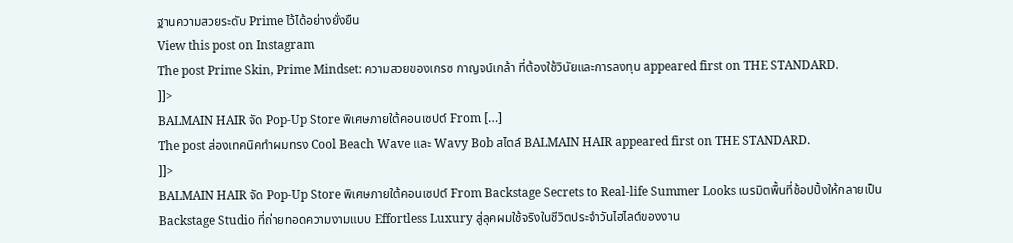ฐานความสวยระดับ Prime ไว้ได้อย่างยั่งยืน
View this post on Instagram
The post Prime Skin, Prime Mindset: ความสวยของเกรซ กาญจน์เกล้า ที่ต้องใช้วินัยและการลงทุน appeared first on THE STANDARD.
]]>
BALMAIN HAIR จัด Pop-Up Store พิเศษภายใต้คอนเซปต์ From […]
The post ส่องเทคนิคทำผมทรง Cool Beach Wave และ Wavy Bob สไตล์ BALMAIN HAIR appeared first on THE STANDARD.
]]>
BALMAIN HAIR จัด Pop-Up Store พิเศษภายใต้คอนเซปต์ From Backstage Secrets to Real-life Summer Looks เนรมิตพื้นที่ช้อปปิ้งให้กลายเป็น Backstage Studio ที่ถ่ายทอดความงามแบบ Effortless Luxury สู่ลุคผมใช้จริงในชีวิตประจำวันไฮไลต์ของงาน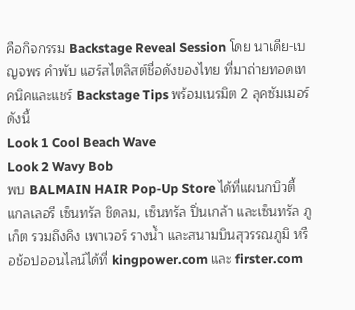คือกิจกรรม Backstage Reveal Session โดย นาเดีย-เบญจพร คำพับ แฮร์สไตลิสต์ชื่อดังของไทย ที่มาถ่ายทอดเทคนิคและแชร์ Backstage Tips พร้อมเนรมิต 2 ลุคซัมเมอร์ดังนี้
Look 1 Cool Beach Wave
Look 2 Wavy Bob
พบ BALMAIN HAIR Pop-Up Store ได้ที่แผนกบิวตี้ แกลเลอรี เซ็นทรัล ชิดลม, เซ็นทรัล ปิ่นเกล้า และเซ็นทรัล ภูเก็ต รวมถึงคิง เพาเวอร์ รางน้ำ และสนามบินสุวรรณภูมิ หรือช้อปออนไลน์ได้ที่ kingpower.com และ firster.com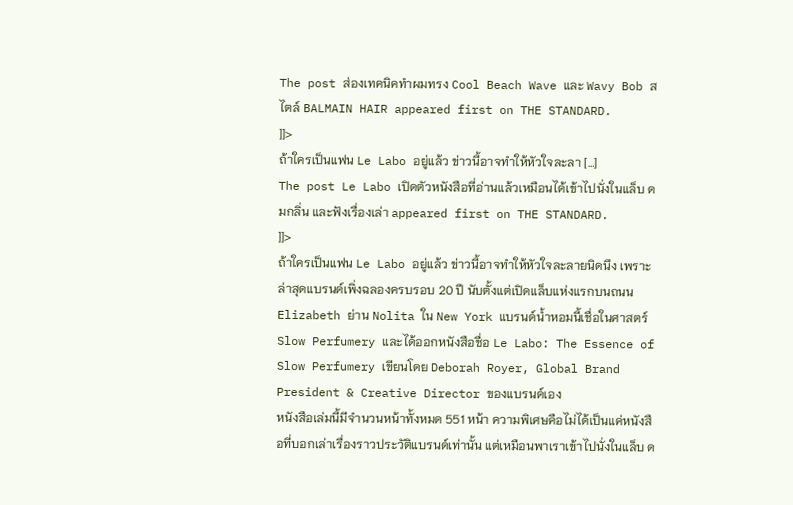The post ส่องเทคนิคทำผมทรง Cool Beach Wave และ Wavy Bob สไตล์ BALMAIN HAIR appeared first on THE STANDARD.
]]>
ถ้าใครเป็นแฟน Le Labo อยู่แล้ว ข่าวนี้อาจทำให้หัวใจละลา […]
The post Le Labo เปิดตัวหนังสือที่อ่านแล้วเหมือนได้เข้าไปนั่งในแล็บ ดมกลิ่น และฟังเรื่องเล่า appeared first on THE STANDARD.
]]>
ถ้าใครเป็นแฟน Le Labo อยู่แล้ว ข่าวนี้อาจทำให้หัวใจละลายนิดนึง เพราะล่าสุดแบรนด์เพิ่งฉลองครบรอบ 20 ปี นับตั้งแต่เปิดแล็บแห่งแรกบนถนน Elizabeth ย่าน Nolita ใน New York แบรนด์น้ำหอมนี้เชื่อในศาสตร์ Slow Perfumery และได้ออกหนังสือชื่อ Le Labo: The Essence of Slow Perfumery เขียนโดย Deborah Royer, Global Brand President & Creative Director ของแบรนด์เอง
หนังสือเล่มนี้มีจำนวนหน้าทั้งหมด 551 หน้า ความพิเศษคือไม่ได้เป็นแค่หนังสือที่บอกเล่าเรื่องราวประวัติแบรนด์เท่านั้น แต่เหมือนพาเราเข้าไปนั่งในแล็บ ด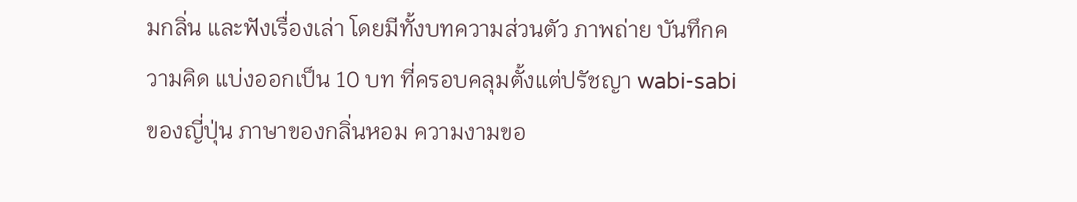มกลิ่น และฟังเรื่องเล่า โดยมีทั้งบทความส่วนตัว ภาพถ่าย บันทึกความคิด แบ่งออกเป็น 10 บท ที่ครอบคลุมตั้งแต่ปรัชญา wabi-sabi ของญี่ปุ่น ภาษาของกลิ่นหอม ความงามขอ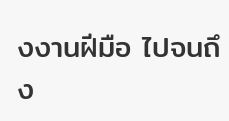งงานฝีมือ ไปจนถึง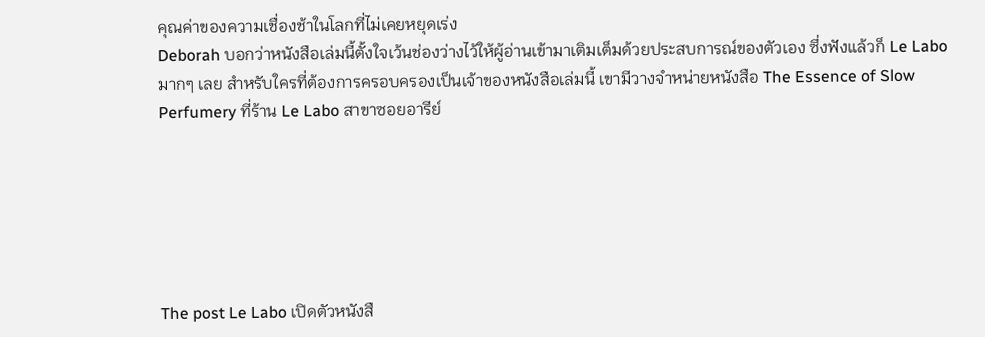คุณค่าของความเชื่องช้าในโลกที่ไม่เคยหยุดเร่ง
Deborah บอกว่าหนังสือเล่มนี้ตั้งใจเว้นช่องว่างไว้ให้ผู้อ่านเข้ามาเติมเต็มด้วยประสบการณ์ของตัวเอง ซึ่งฟังแล้วก็ Le Labo มากๆ เลย สำหรับใครที่ต้องการครอบครองเป็นเจ้าของหนังสือเล่มนี้ เขามีวางจำหน่ายหนังสือ The Essence of Slow Perfumery ที่ร้าน Le Labo สาขาซอยอารีย์






The post Le Labo เปิดตัวหนังสื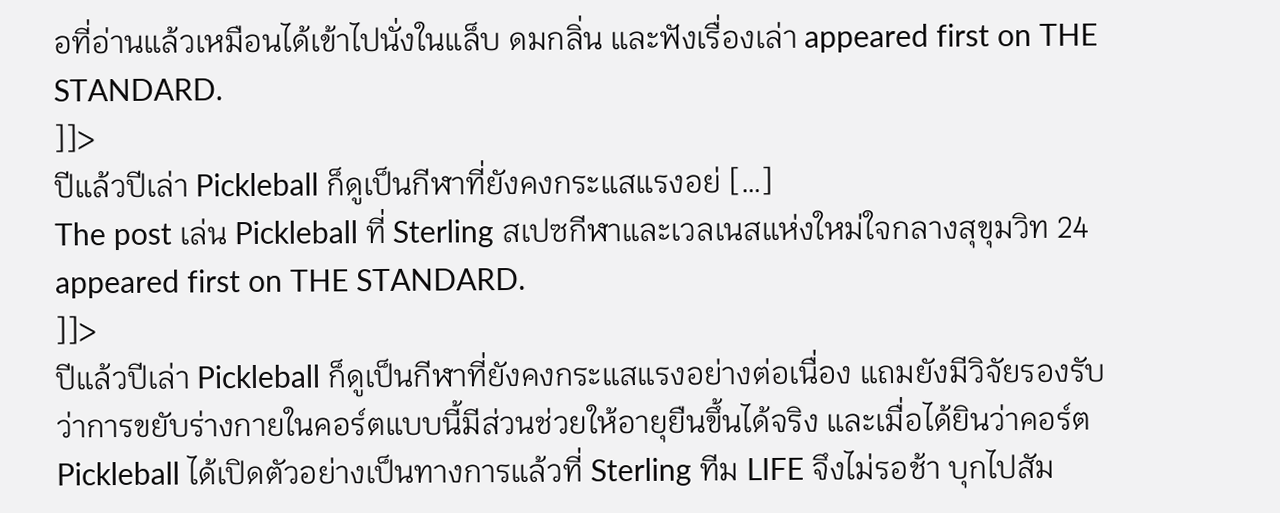อที่อ่านแล้วเหมือนได้เข้าไปนั่งในแล็บ ดมกลิ่น และฟังเรื่องเล่า appeared first on THE STANDARD.
]]>
ปีแล้วปีเล่า Pickleball ก็ดูเป็นกีฬาที่ยังคงกระแสแรงอย่ […]
The post เล่น Pickleball ที่ Sterling สเปซกีฬาและเวลเนสแห่งใหม่ใจกลางสุขุมวิท 24 appeared first on THE STANDARD.
]]>
ปีแล้วปีเล่า Pickleball ก็ดูเป็นกีฬาที่ยังคงกระแสแรงอย่างต่อเนื่อง แถมยังมีวิจัยรองรับว่าการขยับร่างกายในคอร์ตแบบนี้มีส่วนช่วยให้อายุยืนขึ้นได้จริง และเมื่อได้ยินว่าคอร์ต Pickleball ได้เปิดตัวอย่างเป็นทางการแล้วที่ Sterling ทีม LIFE จึงไม่รอช้า บุกไปสัม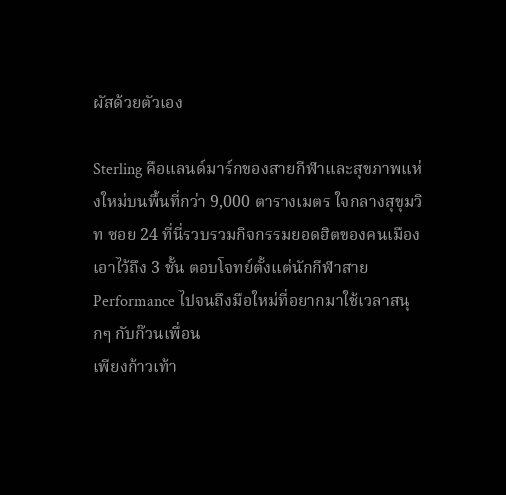ผัสด้วยตัวเอง

Sterling คือแลนด์มาร์กของสายกีฬาและสุขภาพแห่งใหม่บนพื้นที่กว่า 9,000 ตารางเมตร ใจกลางสุขุมวิท ซอย 24 ที่นี่รวบรวมกิจกรรมยอดฮิตของคนเมืองเอาไว้ถึง 3 ชั้น ตอบโจทย์ตั้งแต่นักกีฬาสาย Performance ไปจนถึงมือใหม่ที่อยากมาใช้เวลาสนุกๆ กับก๊วนเพื่อน
เพียงก้าวเท้า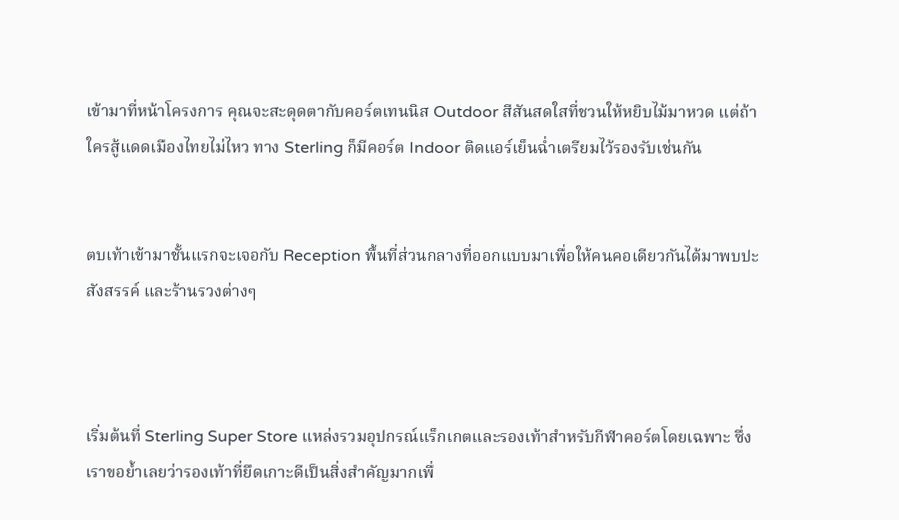เข้ามาที่หน้าโครงการ คุณจะสะดุดตากับคอร์ตเทนนิส Outdoor สีสันสดใสที่ชวนให้หยิบไม้มาหวด แต่ถ้าใครสู้แดดเมืองไทยไม่ไหว ทาง Sterling ก็มีคอร์ต Indoor ติดแอร์เย็นฉ่ำเตรียมไว้รองรับเช่นกัน


ตบเท้าเข้ามาชั้นแรกจะเจอกับ Reception พื้นที่ส่วนกลางที่ออกแบบมาเพื่อให้คนคอเดียวกันได้มาพบปะสังสรรค์ และร้านรวงต่างๆ



เริ่มต้นที่ Sterling Super Store แหล่งรวมอุปกรณ์แร็กเกตและรองเท้าสำหรับกีฬาคอร์ตโดยเฉพาะ ซึ่งเราขอย้ำเลยว่ารองเท้าที่ยึดเกาะดีเป็นสิ่งสำคัญมากเพื่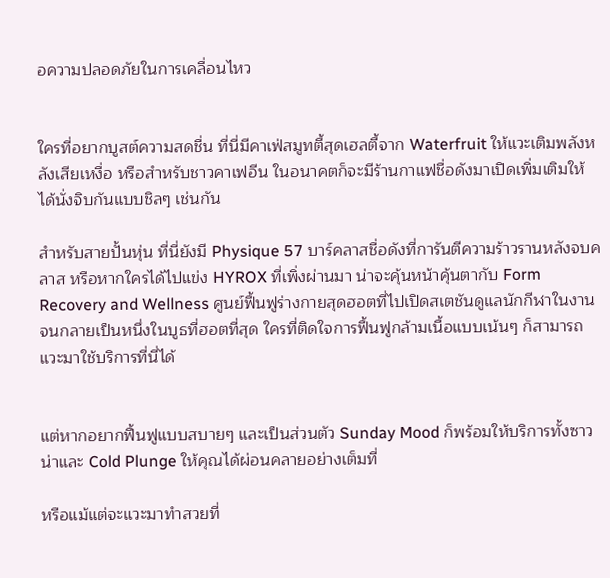อความปลอดภัยในการเคลื่อนไหว


ใครที่อยากบูสต์ความสดชื่น ที่นี่มีคาเฟ่สมูทตี้สุดเฮลตี้จาก Waterfruit ให้แวะเติมพลังหลังเสียเหงื่อ หรือสำหรับชาวคาเฟอีน ในอนาคตก็จะมีร้านกาแฟชื่อดังมาเปิดเพิ่มเติมให้ได้นั่งจิบกันแบบชิลๆ เช่นกัน

สำหรับสายปั้นหุ่น ที่นี่ยังมี Physique 57 บาร์คลาสชื่อดังที่การันตีความร้าวรานหลังจบคลาส หรือหากใครได้ไปแข่ง HYROX ที่เพิ่งผ่านมา น่าจะคุ้นหน้าคุ้นตากับ Form Recovery and Wellness ศูนย์ฟื้นฟูร่างกายสุดฮอตที่ไปเปิดสเตชันดูแลนักกีฬาในงาน จนกลายเป็นหนึ่งในบูธที่ฮอตที่สุด ใครที่ติดใจการฟื้นฟูกล้ามเนื้อแบบเน้นๆ ก็สามารถแวะมาใช้บริการที่นี่ได้


แต่หากอยากฟื้นฟูแบบสบายๆ และเป็นส่วนตัว Sunday Mood ก็พร้อมให้บริการทั้งซาวน่าและ Cold Plunge ให้คุณได้ผ่อนคลายอย่างเต็มที่

หรือแม้แต่จะแวะมาทำสวยที่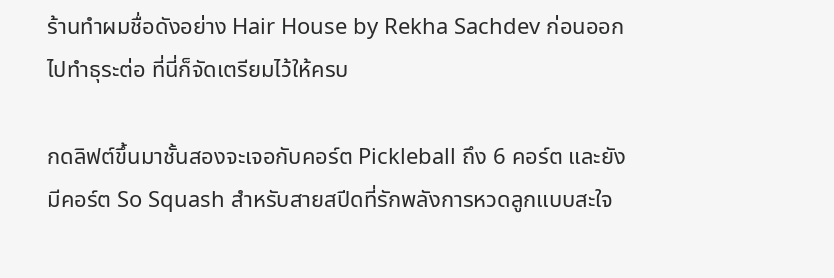ร้านทำผมชื่อดังอย่าง Hair House by Rekha Sachdev ก่อนออกไปทำธุระต่อ ที่นี่ก็จัดเตรียมไว้ให้ครบ

กดลิฟต์ขึ้นมาชั้นสองจะเจอกับคอร์ต Pickleball ถึง 6 คอร์ต และยังมีคอร์ต So Squash สำหรับสายสปีดที่รักพลังการหวดลูกแบบสะใจ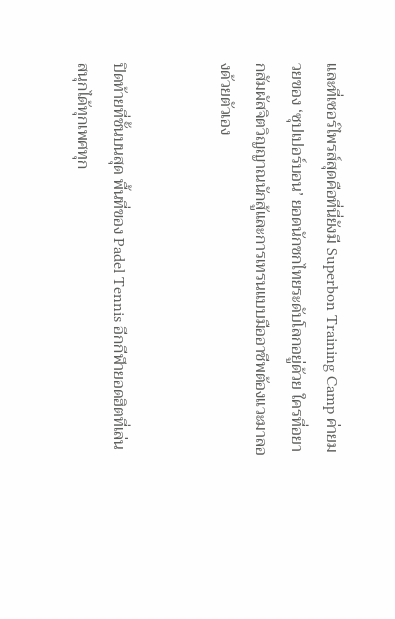และที่เซอร์ไพรส์สุดคือที่นี่ยังมี Superbon Training Camp ค่ายมวยของ ‘ซุปเปอร์บอน’ ยอดนักชกไทยระดับโลกอยู่ด้วย ใครที่อยากสัมผัสจิตวิญญาณนักสู้และการเทรนแบบมืออาชีพต้องแวะมาลองด้วยตัวเอง


ปิดท้ายที่ชั้นบนสุด พื้นที่ของ Padel Tennis อีกกีฬายอดฮิตที่เล่นสนุกได้ทุกเพศทุก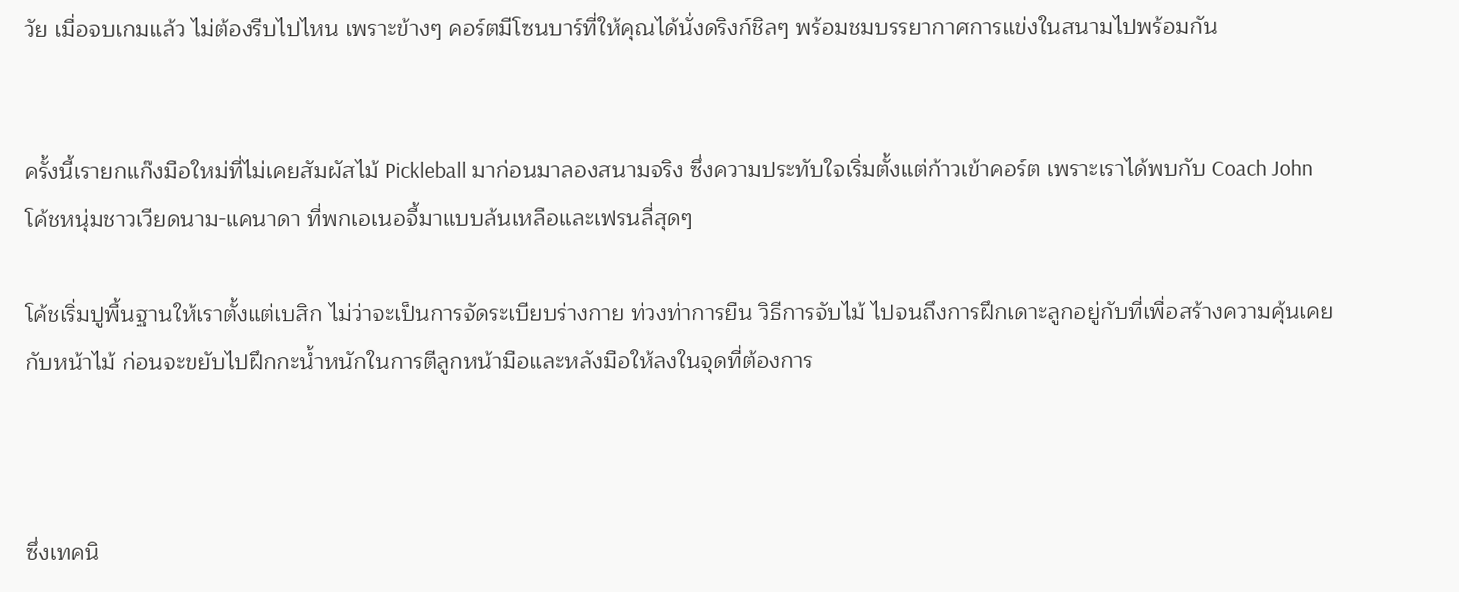วัย เมื่อจบเกมแล้ว ไม่ต้องรีบไปไหน เพราะข้างๆ คอร์ตมีโซนบาร์ที่ให้คุณได้นั่งดริงก์ชิลๆ พร้อมชมบรรยากาศการแข่งในสนามไปพร้อมกัน


ครั้งนี้เรายกแก๊งมือใหม่ที่ไม่เคยสัมผัสไม้ Pickleball มาก่อนมาลองสนามจริง ซึ่งความประทับใจเริ่มตั้งแต่ก้าวเข้าคอร์ต เพราะเราได้พบกับ Coach John โค้ชหนุ่มชาวเวียดนาม-แคนาดา ที่พกเอเนอจี้มาแบบล้นเหลือและเฟรนลี่สุดๆ

โค้ชเริ่มปูพื้นฐานให้เราตั้งแต่เบสิก ไม่ว่าจะเป็นการจัดระเบียบร่างกาย ท่วงท่าการยืน วิธีการจับไม้ ไปจนถึงการฝึกเดาะลูกอยู่กับที่เพื่อสร้างความคุ้นเคยกับหน้าไม้ ก่อนจะขยับไปฝึกกะน้ำหนักในการตีลูกหน้ามือและหลังมือให้ลงในจุดที่ต้องการ



ซึ่งเทคนิ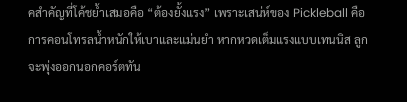คสำคัญที่โค้ชย้ำเสมอคือ “ต้องยั้งแรง” เพราะเสน่ห์ของ Pickleball คือการคอนโทรลน้ำหนักให้เบาและแม่นยำ หากหวดเต็มแรงแบบเทนนิส ลูกจะพุ่งออกนอกคอร์ตทัน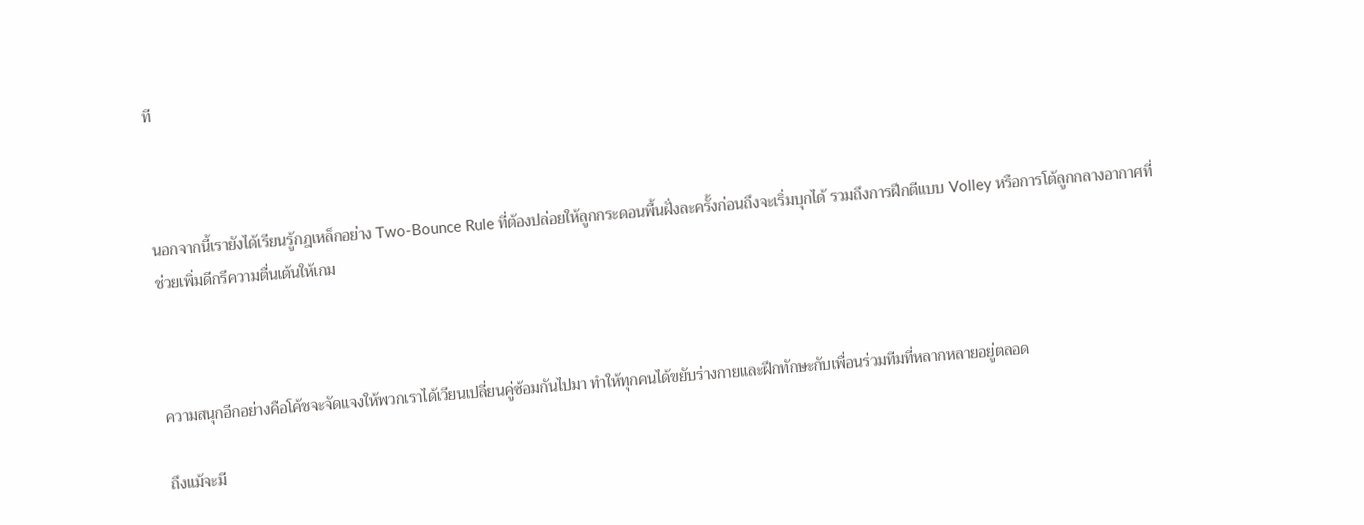ที



นอกจากนี้เรายังได้เรียนรู้กฎเหล็กอย่าง Two-Bounce Rule ที่ต้องปล่อยให้ลูกกระดอนพื้นฝั่งละครั้งก่อนถึงจะเริ่มบุกได้ รวมถึงการฝึกตีแบบ Volley หรือการโต้ลูกกลางอากาศที่ช่วยเพิ่มดีกรีความตื่นเต้นให้เกม



ความสนุกอีกอย่างคือโค้ชจะจัดแจงให้พวกเราได้เวียนเปลี่ยนคู่ซ้อมกันไปมา ทำให้ทุกคนได้ขยับร่างกายและฝึกทักษะกับเพื่อนร่วมทีมที่หลากหลายอยู่ตลอด

ถึงแม้จะมี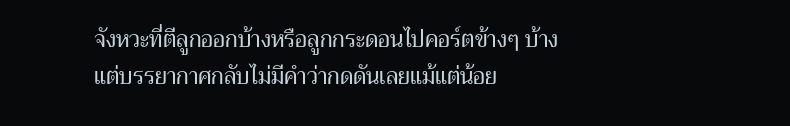จังหวะที่ตีลูกออกบ้างหรือลูกกระดอนไปคอร์ตข้างๆ บ้าง แต่บรรยากาศกลับไม่มีคำว่ากดดันเลยแม้แต่น้อย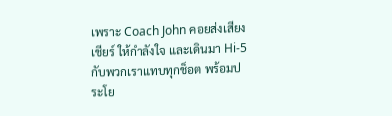เพราะ Coach John คอยส่งเสียงเชียร์ ให้กำลังใจ และเดินมา Hi-5 กับพวกเราแทบทุกช็อต พร้อมประโย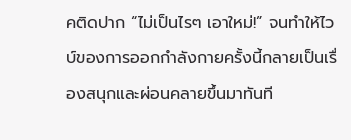คติดปาก “ไม่เป็นไรๆ เอาใหม่!” จนทำให้ไวบ์ของการออกกำลังกายครั้งนี้กลายเป็นเรื่องสนุกและผ่อนคลายขึ้นมาทันที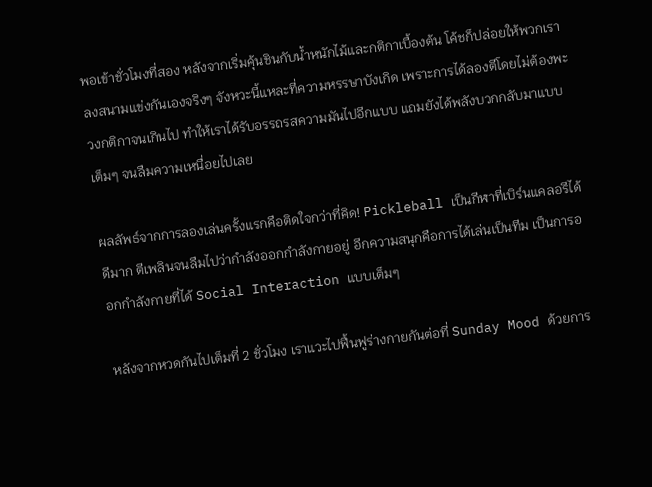พอเข้าชั่วโมงที่สอง หลังจากเริ่มคุ้นชินกับน้ำหนักไม้และกติกาเบื้องต้น โค้ชก็ปล่อยให้พวกเราลงสนามแข่งกันเองจริงๆ จังหวะนี้แหละที่ความหรรษาบังเกิด เพราะการได้ลองตีโดยไม่ต้องพะวงกติกาจนเกินไป ทำให้เราได้รับอรรถรสความมันไปอีกแบบ แถมยังได้พลังบวกกลับมาแบบเต็มๆ จนลืมความเหนื่อยไปเลย

ผลลัพธ์จากการลองเล่นครั้งแรกคือติดใจกว่าที่คิด! Pickleball เป็นกีฬาที่เบิร์นแคลอรีได้ดีมาก ตีเพลินจนลืมไปว่ากำลังออกกำลังกายอยู่ อีกความสนุกคือการได้เล่นเป็นทีม เป็นการออกกำลังกายที่ได้ Social Interaction แบบเต็มๆ

หลังจากหวดกันไปเต็มที่ 2 ชั่วโมง เราแวะไปฟื้นฟูร่างกายกันต่อที่ Sunday Mood ด้วยการ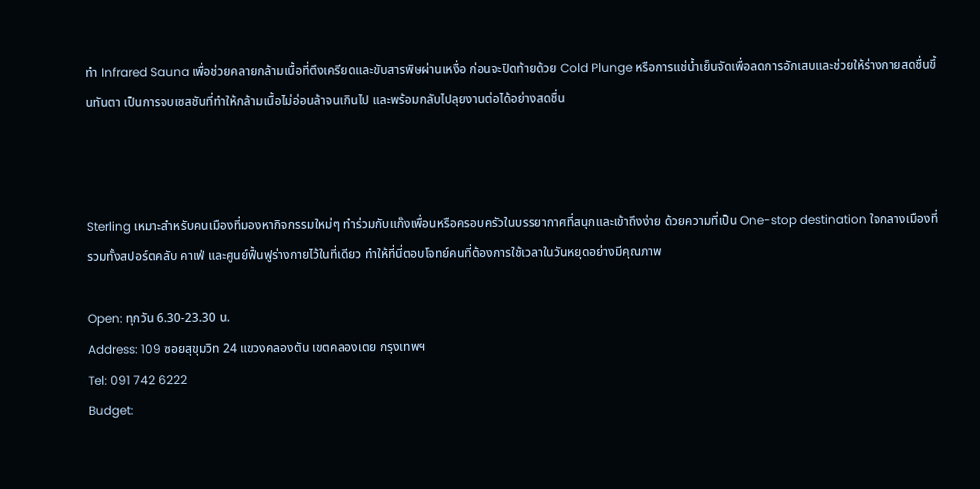ทำ Infrared Sauna เพื่อช่วยคลายกล้ามเนื้อที่ตึงเครียดและขับสารพิษผ่านเหงื่อ ก่อนจะปิดท้ายด้วย Cold Plunge หรือการแช่น้ำเย็นจัดเพื่อลดการอักเสบและช่วยให้ร่างกายสดชื่นขึ้นทันตา เป็นการจบเซสชันที่ทำให้กล้ามเนื้อไม่อ่อนล้าจนเกินไป และพร้อมกลับไปลุยงานต่อได้อย่างสดชื่น



Sterling เหมาะสำหรับคนเมืองที่มองหากิจกรรมใหม่ๆ ทำร่วมกับแก๊งเพื่อนหรือครอบครัวในบรรยากาศที่สนุกและเข้าถึงง่าย ด้วยความที่เป็น One-stop destination ใจกลางเมืองที่รวมทั้งสปอร์ตคลับ คาเฟ่ และศูนย์ฟื้นฟูร่างกายไว้ในที่เดียว ทำให้ที่นี่ตอบโจทย์คนที่ต้องการใช้เวลาในวันหยุดอย่างมีคุณภาพ

Open: ทุกวัน 6.30-23.30 น.
Address: 109 ซอยสุขุมวิท 24 แขวงคลองตัน เขตคลองเตย กรุงเทพฯ
Tel: 091 742 6222
Budget: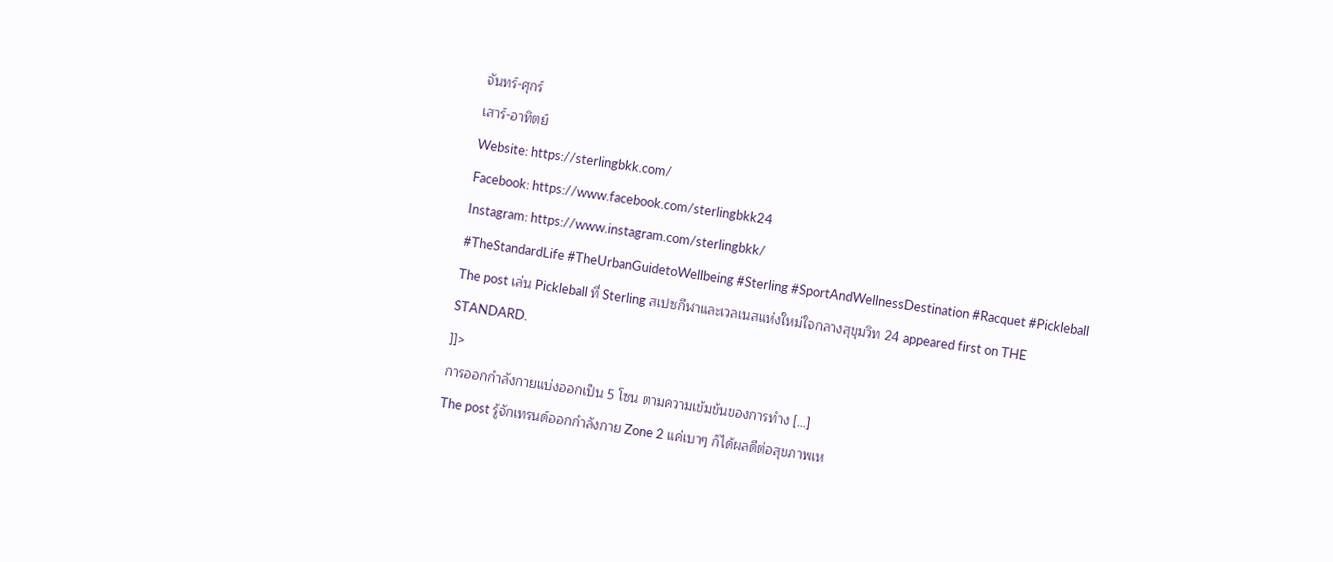จันทร์-ศุกร์
เสาร์-อาทิตย์
Website: https://sterlingbkk.com/
Facebook: https://www.facebook.com/sterlingbkk24
Instagram: https://www.instagram.com/sterlingbkk/
#TheStandardLife #TheUrbanGuidetoWellbeing #Sterling #SportAndWellnessDestination #Racquet #Pickleball
The post เล่น Pickleball ที่ Sterling สเปซกีฬาและเวลเนสแห่งใหม่ใจกลางสุขุมวิท 24 appeared first on THE STANDARD.
]]>
การออกกำลังกายแบ่งออกเป็น 5 โซน ตามความเข้มข้นของการทำง […]
The post รู้จักเทรนด์ออกกำลังกาย Zone 2 แค่เบาๆ ก็ได้ผลดีต่อสุขภาพเห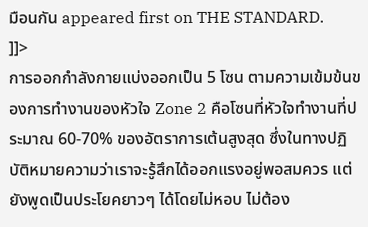มือนกัน appeared first on THE STANDARD.
]]>
การออกกำลังกายแบ่งออกเป็น 5 โซน ตามความเข้มข้นของการทำงานของหัวใจ Zone 2 คือโซนที่หัวใจทำงานที่ประมาณ 60-70% ของอัตราการเต้นสูงสุด ซึ่งในทางปฏิบัติหมายความว่าเราจะรู้สึกได้ออกแรงอยู่พอสมควร แต่ยังพูดเป็นประโยคยาวๆ ได้โดยไม่หอบ ไม่ต้อง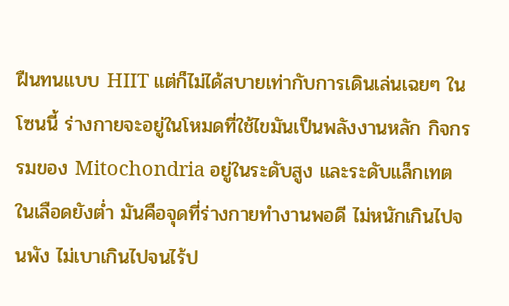ฝืนทนแบบ HIIT แต่ก็ไม่ได้สบายเท่ากับการเดินเล่นเฉยๆ ในโซนนี้ ร่างกายจะอยู่ในโหมดที่ใช้ไขมันเป็นพลังงานหลัก กิจกรรมของ Mitochondria อยู่ในระดับสูง และระดับแล็กเทตในเลือดยังต่ำ มันคือจุดที่ร่างกายทำงานพอดี ไม่หนักเกินไปจนพัง ไม่เบาเกินไปจนไร้ป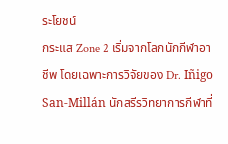ระโยชน์
กระแส Zone 2 เริ่มจากโลกนักกีฬาอาชีพ โดยเฉพาะการวิจัยของ Dr. Iñigo San-Millán นักสรีรวิทยาการกีฬาที่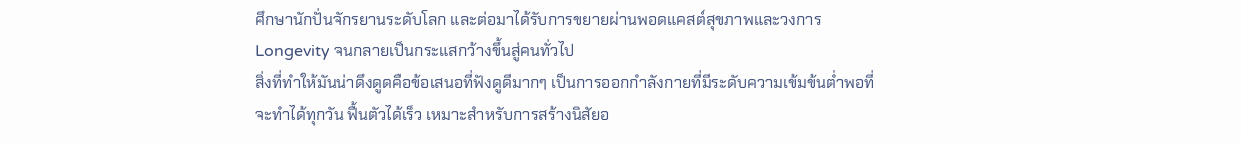ศึกษานักปั่นจักรยานระดับโลก และต่อมาได้รับการขยายผ่านพอดแคสต์สุขภาพและวงการ Longevity จนกลายเป็นกระแสกว้างขึ้นสู่คนทั่วไป
สิ่งที่ทำให้มันน่าดึงดูดคือข้อเสนอที่ฟังดูดีมากๆ เป็นการออกกำลังกายที่มีระดับความเข้มข้นต่ำพอที่จะทำได้ทุกวัน ฟื้นตัวได้เร็ว เหมาะสำหรับการสร้างนิสัยอ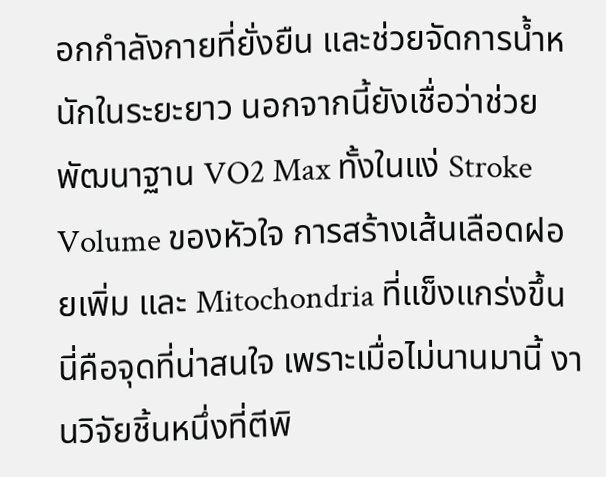อกกำลังกายที่ยั่งยืน และช่วยจัดการน้ำหนักในระยะยาว นอกจากนี้ยังเชื่อว่าช่วยพัฒนาฐาน VO2 Max ทั้งในแง่ Stroke Volume ของหัวใจ การสร้างเส้นเลือดฝอยเพิ่ม และ Mitochondria ที่แข็งแกร่งขึ้น
นี่คือจุดที่น่าสนใจ เพราะเมื่อไม่นานมานี้ งานวิจัยชิ้นหนึ่งที่ตีพิ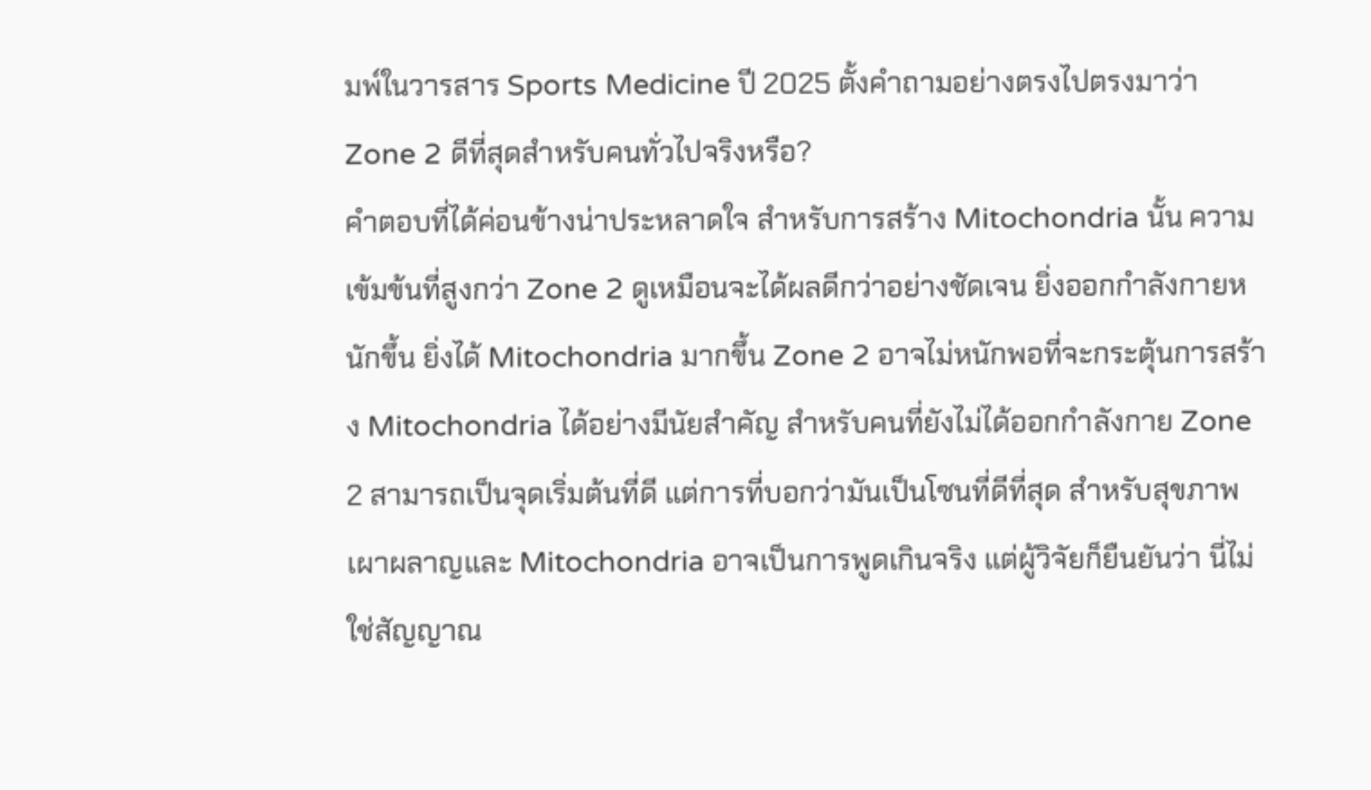มพ์ในวารสาร Sports Medicine ปี 2025 ตั้งคำถามอย่างตรงไปตรงมาว่า Zone 2 ดีที่สุดสำหรับคนทั่วไปจริงหรือ?
คำตอบที่ได้ค่อนข้างน่าประหลาดใจ สำหรับการสร้าง Mitochondria นั้น ความเข้มข้นที่สูงกว่า Zone 2 ดูเหมือนจะได้ผลดีกว่าอย่างชัดเจน ยิ่งออกกำลังกายหนักขึ้น ยิ่งได้ Mitochondria มากขึ้น Zone 2 อาจไม่หนักพอที่จะกระตุ้นการสร้าง Mitochondria ได้อย่างมีนัยสำคัญ สำหรับคนที่ยังไม่ได้ออกกำลังกาย Zone 2 สามารถเป็นจุดเริ่มต้นที่ดี แต่การที่บอกว่ามันเป็นโซนที่ดีที่สุด สำหรับสุขภาพเผาผลาญและ Mitochondria อาจเป็นการพูดเกินจริง แต่ผู้วิจัยก็ยืนยันว่า นี่ไม่ใช่สัญญาณ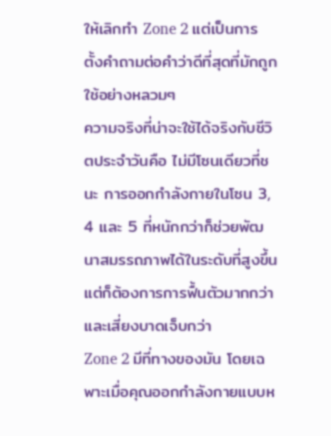ให้เลิกทำ Zone 2 แต่เป็นการตั้งคำถามต่อคำว่าดีที่สุดที่มักถูกใช้อย่างหลวมๆ
ความจริงที่น่าจะใช้ได้จริงกับชีวิตประจำวันคือ ไม่มีโซนเดียวที่ชนะ การออกกำลังกายในโซน 3, 4 และ 5 ที่หนักกว่าก็ช่วยพัฒนาสมรรถภาพได้ในระดับที่สูงขึ้น แต่ก็ต้องการการฟื้นตัวมากกว่า และเสี่ยงบาดเจ็บกว่า
Zone 2 มีที่ทางของมัน โดยเฉพาะเมื่อคุณออกกำลังกายแบบห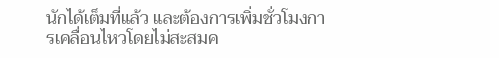นักได้เต็มที่แล้ว และต้องการเพิ่มชั่วโมงการเคลื่อนไหวโดยไม่สะสมค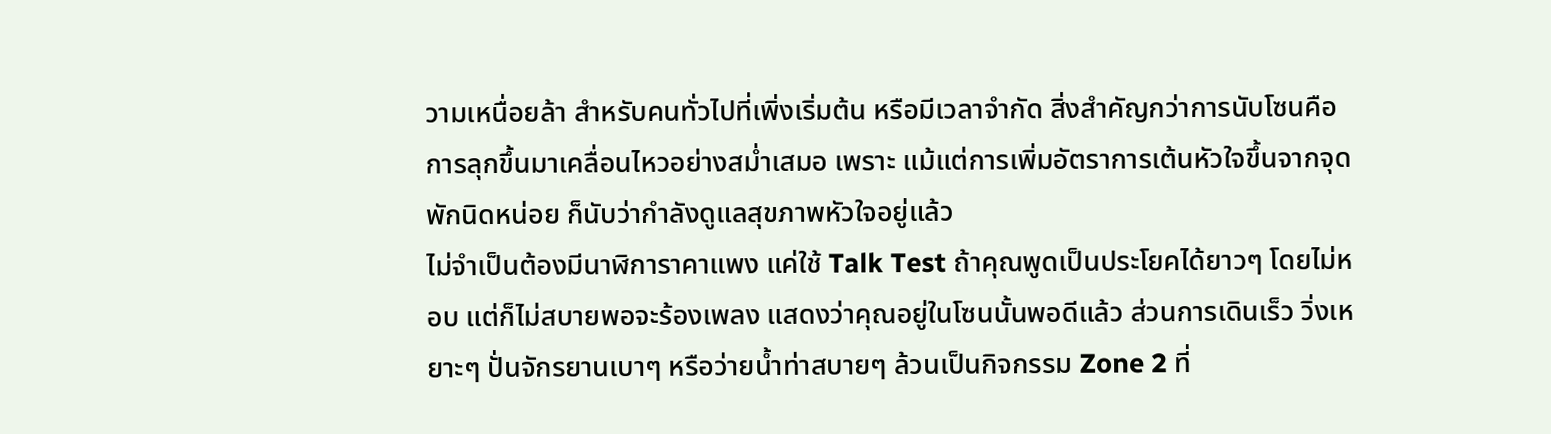วามเหนื่อยล้า สำหรับคนทั่วไปที่เพิ่งเริ่มต้น หรือมีเวลาจำกัด สิ่งสำคัญกว่าการนับโซนคือการลุกขึ้นมาเคลื่อนไหวอย่างสม่ำเสมอ เพราะ แม้แต่การเพิ่มอัตราการเต้นหัวใจขึ้นจากจุดพักนิดหน่อย ก็นับว่ากำลังดูแลสุขภาพหัวใจอยู่แล้ว
ไม่จำเป็นต้องมีนาฬิการาคาแพง แค่ใช้ Talk Test ถ้าคุณพูดเป็นประโยคได้ยาวๆ โดยไม่หอบ แต่ก็ไม่สบายพอจะร้องเพลง แสดงว่าคุณอยู่ในโซนนั้นพอดีแล้ว ส่วนการเดินเร็ว วิ่งเหยาะๆ ปั่นจักรยานเบาๆ หรือว่ายน้ำท่าสบายๆ ล้วนเป็นกิจกรรม Zone 2 ที่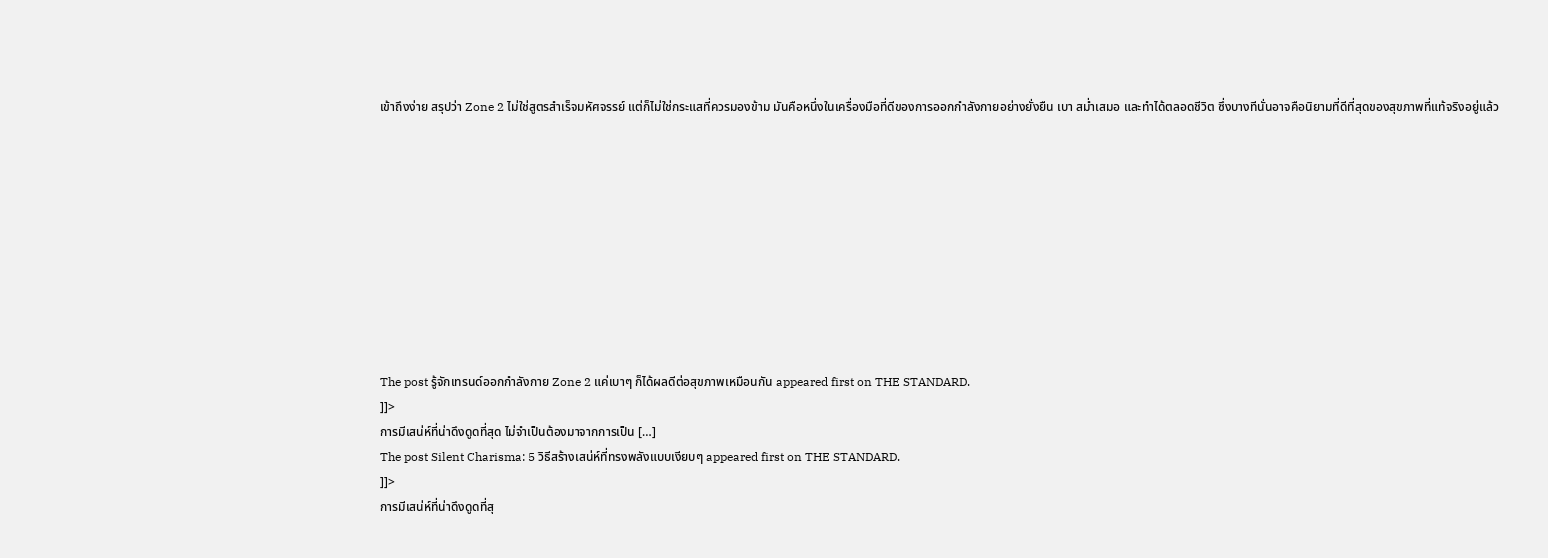เข้าถึงง่าย สรุปว่า Zone 2 ไม่ใช่สูตรสำเร็จมหัศจรรย์ แต่ก็ไม่ใช่กระแสที่ควรมองข้าม มันคือหนึ่งในเครื่องมือที่ดีของการออกกำลังกายอย่างยั่งยืน เบา สม่ำเสมอ และทำได้ตลอดชีวิต ซึ่งบางทีนั่นอาจคือนิยามที่ดีที่สุดของสุขภาพที่แท้จริงอยู่แล้ว










The post รู้จักเทรนด์ออกกำลังกาย Zone 2 แค่เบาๆ ก็ได้ผลดีต่อสุขภาพเหมือนกัน appeared first on THE STANDARD.
]]>
การมีเสน่ห์ที่น่าดึงดูดที่สุด ไม่จำเป็นต้องมาจากการเป็น […]
The post Silent Charisma: 5 วิธีสร้างเสน่ห์ที่ทรงพลังแบบเงียบๆ appeared first on THE STANDARD.
]]>
การมีเสน่ห์ที่น่าดึงดูดที่สุ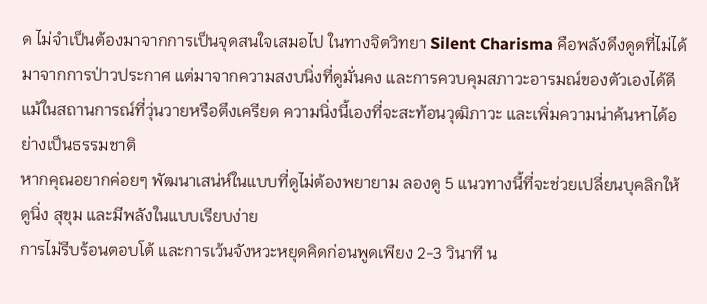ด ไม่จำเป็นต้องมาจากการเป็นจุดสนใจเสมอไป ในทางจิตวิทยา Silent Charisma คือพลังดึงดูดที่ไม่ได้มาจากการป่าวประกาศ แต่มาจากความสงบนิ่งที่ดูมั่นคง และการควบคุมสภาวะอารมณ์ของตัวเองได้ดี แม้ในสถานการณ์ที่วุ่นวายหรือตึงเครียด ความนิ่งนี้เองที่จะสะท้อนวุฒิภาวะ และเพิ่มความน่าค้นหาได้อย่างเป็นธรรมชาติ
หากคุณอยากค่อยๆ พัฒนาเสน่ห์ในแบบที่ดูไม่ต้องพยายาม ลองดู 5 แนวทางนี้ที่จะช่วยเปลี่ยนบุคลิกให้ดูนิ่ง สุขุม และมีพลังในแบบเรียบง่าย
การไม่รีบร้อนตอบโต้ และการเว้นจังหวะหยุดคิดก่อนพูดเพียง 2-3 วินาที น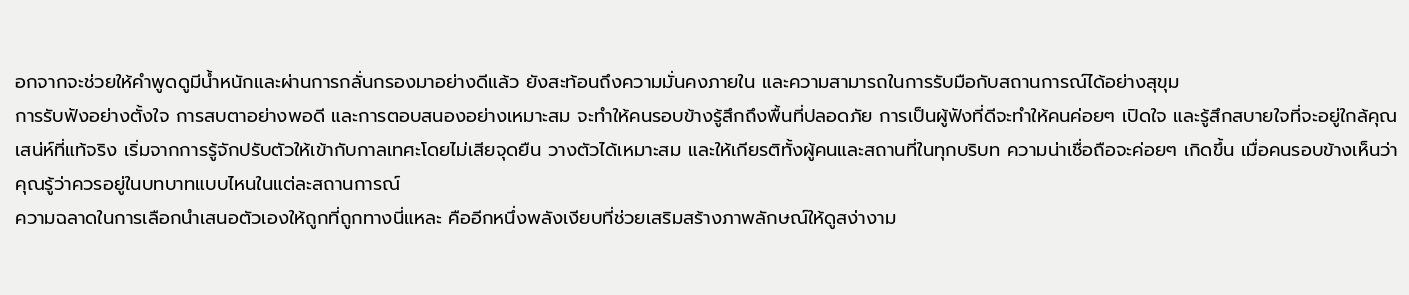อกจากจะช่วยให้คำพูดดูมีน้ำหนักและผ่านการกลั่นกรองมาอย่างดีแล้ว ยังสะท้อนถึงความมั่นคงภายใน และความสามารถในการรับมือกับสถานการณ์ได้อย่างสุขุม
การรับฟังอย่างตั้งใจ การสบตาอย่างพอดี และการตอบสนองอย่างเหมาะสม จะทำให้คนรอบข้างรู้สึกถึงพื้นที่ปลอดภัย การเป็นผู้ฟังที่ดีจะทำให้คนค่อยๆ เปิดใจ และรู้สึกสบายใจที่จะอยู่ใกล้คุณ
เสน่ห์ที่แท้จริง เริ่มจากการรู้จักปรับตัวให้เข้ากับกาลเทศะโดยไม่เสียจุดยืน วางตัวได้เหมาะสม และให้เกียรติทั้งผู้คนและสถานที่ในทุกบริบท ความน่าเชื่อถือจะค่อยๆ เกิดขึ้น เมื่อคนรอบข้างเห็นว่าคุณรู้ว่าควรอยู่ในบทบาทแบบไหนในแต่ละสถานการณ์
ความฉลาดในการเลือกนำเสนอตัวเองให้ถูกที่ถูกทางนี่แหละ คืออีกหนึ่งพลังเงียบที่ช่วยเสริมสร้างภาพลักษณ์ให้ดูสง่างาม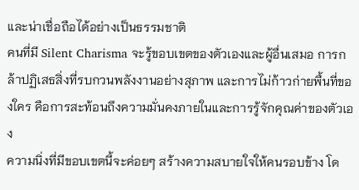และน่าเชื่อถือได้อย่างเป็นธรรมชาติ
คนที่มี Silent Charisma จะรู้ขอบเขตของตัวเองและผู้อื่นเสมอ การกล้าปฏิเสธสิ่งที่รบกวนพลังงานอย่างสุภาพ และการไม่ก้าวก่ายพื้นที่ของใคร คือการสะท้อนถึงความมั่นคงภายในและการรู้จักคุณค่าของตัวเอง
ความนิ่งที่มีขอบเขตนี้จะค่อยๆ สร้างความสบายใจให้คนรอบข้าง โด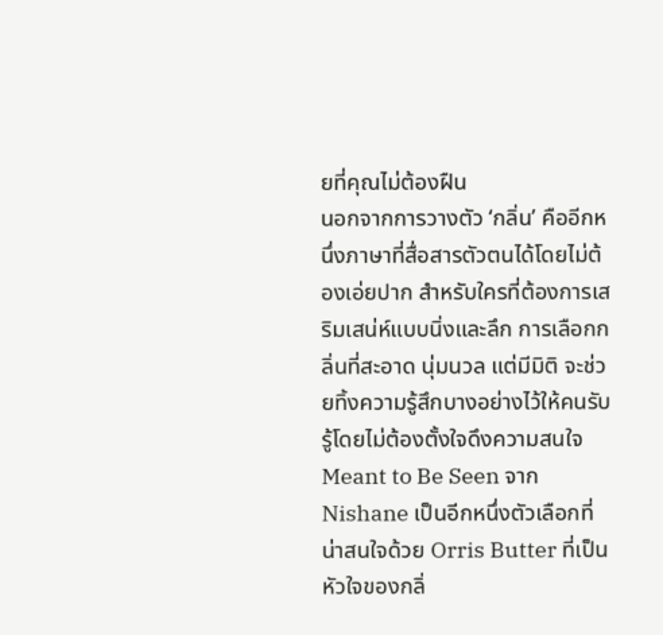ยที่คุณไม่ต้องฝืน
นอกจากการวางตัว ‘กลิ่น’ คืออีกหนึ่งภาษาที่สื่อสารตัวตนได้โดยไม่ต้องเอ่ยปาก สำหรับใครที่ต้องการเสริมเสน่ห์แบบนิ่งและลึก การเลือกกลิ่นที่สะอาด นุ่มนวล แต่มีมิติ จะช่วยทิ้งความรู้สึกบางอย่างไว้ให้คนรับรู้โดยไม่ต้องตั้งใจดึงความสนใจ
Meant to Be Seen จาก Nishane เป็นอีกหนึ่งตัวเลือกที่น่าสนใจด้วย Orris Butter ที่เป็นหัวใจของกลิ่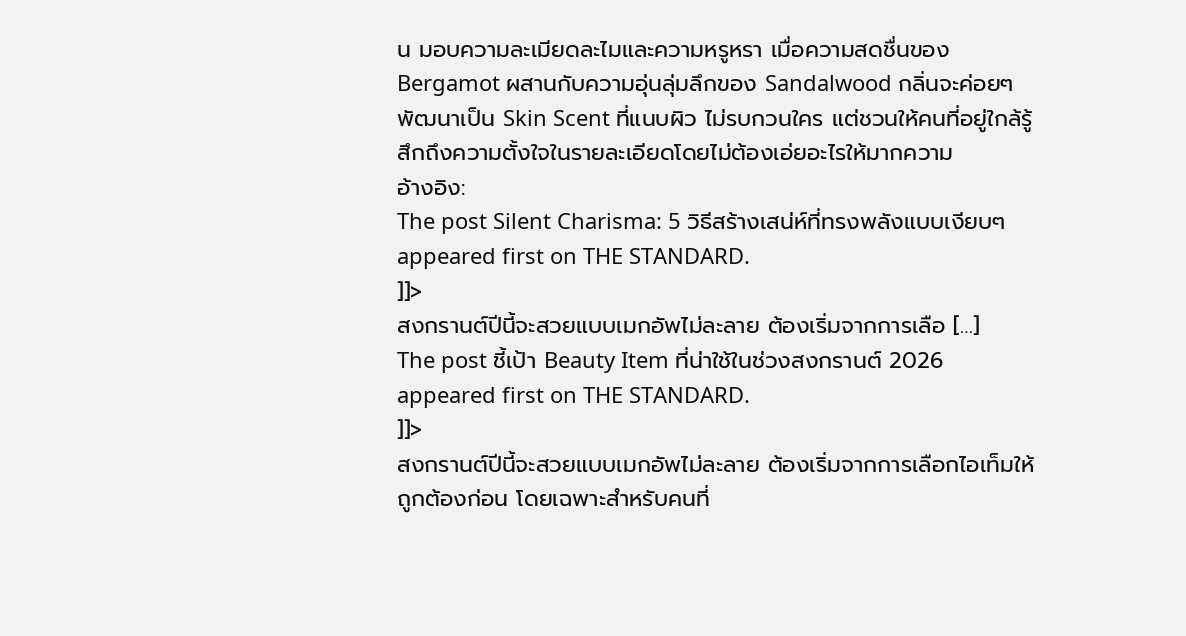น มอบความละเมียดละไมและความหรูหรา เมื่อความสดชื่นของ Bergamot ผสานกับความอุ่นลุ่มลึกของ Sandalwood กลิ่นจะค่อยๆ พัฒนาเป็น Skin Scent ที่แนบผิว ไม่รบกวนใคร แต่ชวนให้คนที่อยู่ใกล้รู้สึกถึงความตั้งใจในรายละเอียดโดยไม่ต้องเอ่ยอะไรให้มากความ
อ้างอิง:
The post Silent Charisma: 5 วิธีสร้างเสน่ห์ที่ทรงพลังแบบเงียบๆ appeared first on THE STANDARD.
]]>
สงกรานต์ปีนี้จะสวยแบบเมกอัพไม่ละลาย ต้องเริ่มจากการเลือ […]
The post ชี้เป้า Beauty Item ที่น่าใช้ในช่วงสงกรานต์ 2026 appeared first on THE STANDARD.
]]>
สงกรานต์ปีนี้จะสวยแบบเมกอัพไม่ละลาย ต้องเริ่มจากการเลือกไอเท็มให้ถูกต้องก่อน โดยเฉพาะสำหรับคนที่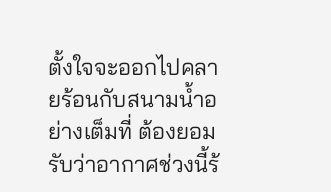ตั้งใจจะออกไปคลายร้อนกับสนามน้ำอย่างเต็มที่ ต้องยอมรับว่าอากาศช่วงนี้ร้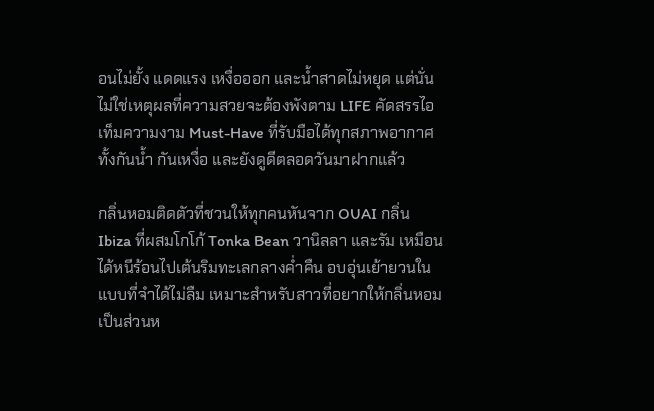อนไม่ยั้ง แดดแรง เหงื่อออก และน้ำสาดไม่หยุด แต่นั่นไม่ใช่เหตุผลที่ความสวยจะต้องพังตาม LIFE คัดสรรไอเท็มความงาม Must-Have ที่รับมือได้ทุกสภาพอากาศ ทั้งกันน้ำ กันเหงื่อ และยังดูดีตลอดวันมาฝากแล้ว

กลิ่นหอมติดตัวที่ชวนให้ทุกคนหันจาก OUAI กลิ่น Ibiza ที่ผสมโกโก้ Tonka Bean วานิลลา และรัม เหมือนได้หนีร้อนไปเต้นริมทะเลกลางค่ำคืน อบอุ่นเย้ายวนในแบบที่จำได้ไม่ลืม เหมาะสำหรับสาวที่อยากให้กลิ่นหอมเป็นส่วนห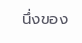นึ่งของ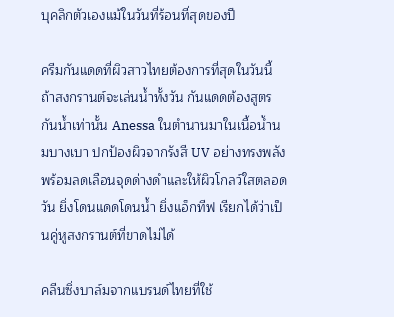บุคลิกตัวเองแม้ในวันที่ร้อนที่สุดของปี

ครีมกันแดดที่ผิวสาวไทยต้องการที่สุดในวันนี้ ถ้าสงกรานต์จะเล่นน้ำทั้งวัน กันแดดต้องสูตรกันน้ำเท่านั้น Anessa ในตำนานมาในเนื้อน้ำนมบางเบา ปกป้องผิวจากรังสี UV อย่างทรงพลัง พร้อมลดเลือนจุดด่างดำและให้ผิวโกลว์ใสตลอดวัน ยิ่งโดนแดดโดนน้ำ ยิ่งแอ็กทีฟ เรียกได้ว่าเป็นคู่หูสงกรานต์ที่ขาดไม่ได้

คลีนซิ่งบาล์มจากแบรนด์ไทยที่ใช้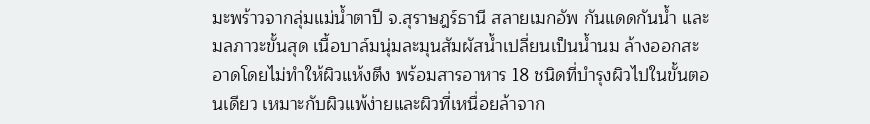มะพร้าวจากลุ่มแม่น้ำตาปี จ.สุราษฎร์ธานี สลายเมกอัพ กันแดดกันน้ำ และมลภาวะขั้นสุด เนื้อบาล์มนุ่มละมุนสัมผัสน้ำเปลี่ยนเป็นน้ำนม ล้างออกสะอาดโดยไม่ทำให้ผิวแห้งตึง พร้อมสารอาหาร 18 ชนิดที่บำรุงผิวไปในขั้นตอนเดียว เหมาะกับผิวแพ้ง่ายและผิวที่เหนื่อยล้าจาก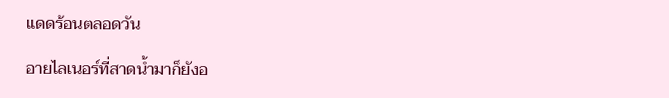แดดร้อนตลอดวัน

อายไลเนอร์ที่สาดน้ำมาก็ยังอ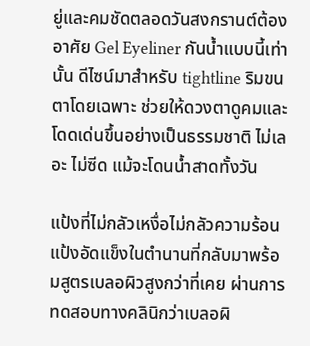ยู่และคมชัดตลอดวันสงกรานต์ต้องอาศัย Gel Eyeliner กันน้ำแบบนี้เท่านั้น ดีไซน์มาสำหรับ tightline ริมขนตาโดยเฉพาะ ช่วยให้ดวงตาดูคมและโดดเด่นขึ้นอย่างเป็นธรรมชาติ ไม่เลอะ ไม่ซีด แม้จะโดนน้ำสาดทั้งวัน

แป้งที่ไม่กลัวเหงื่อไม่กลัวความร้อน แป้งอัดแข็งในตำนานที่กลับมาพร้อมสูตรเบลอผิวสูงกว่าที่เคย ผ่านการทดสอบทางคลินิกว่าเบลอผิ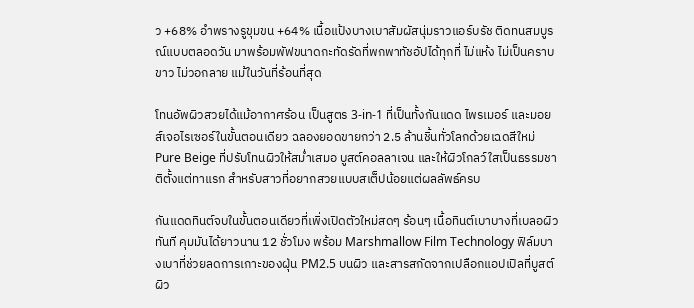ว +68% อำพรางรูขุมขน +64% เนื้อแป้งบางเบาสัมผัสนุ่มราวแอร์บรัช ติดทนสมบูรณ์แบบตลอดวัน มาพร้อมพัฟขนาดกะทัดรัดที่พกพาทัชอัปได้ทุกที่ ไม่แห้ง ไม่เป็นคราบขาว ไม่วอกลาย แม้ในวันที่ร้อนที่สุด

โทนอัพผิวสวยได้แม้อากาศร้อน เป็นสูตร 3-in-1 ที่เป็นทั้งกันแดด ไพรเมอร์ และมอยส์เจอไรเซอร์ในขั้นตอนเดียว ฉลองยอดขายกว่า 2.5 ล้านชิ้นทั่วโลกด้วยเฉดสีใหม่ Pure Beige ที่ปรับโทนผิวให้สม่ำเสมอ บูสต์คอลลาเจน และให้ผิวโกลว์ใสเป็นธรรมชาติตั้งแต่ทาแรก สำหรับสาวที่อยากสวยแบบสเต็ปน้อยแต่ผลลัพธ์ครบ

กันแดดทินต์จบในขั้นตอนเดียวที่เพิ่งเปิดตัวใหม่สดๆ ร้อนๆ เนื้อทินต์เบาบางที่เบลอผิวทันที คุมมันได้ยาวนาน 12 ชั่วโมง พร้อม Marshmallow Film Technology ฟิล์มบางเบาที่ช่วยลดการเกาะของฝุ่น PM2.5 บนผิว และสารสกัดจากเปลือกแอปเปิลที่บูสต์ผิว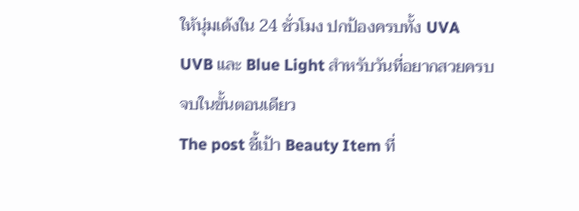ให้นุ่มเด้งใน 24 ชั่วโมง ปกป้องครบทั้ง UVA UVB และ Blue Light สำหรับวันที่อยากสวยครบจบในขั้นตอนเดียว
The post ชี้เป้า Beauty Item ที่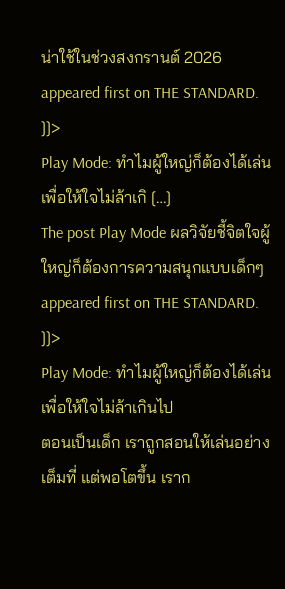น่าใช้ในช่วงสงกรานต์ 2026 appeared first on THE STANDARD.
]]>
Play Mode: ทำไมผู้ใหญ่ก็ต้องได้เล่น เพื่อให้ใจไม่ล้าเกิ […]
The post Play Mode ผลวิจัยชี้จิตใจผู้ใหญ่ก็ต้องการความสนุกแบบเด็กๆ appeared first on THE STANDARD.
]]>
Play Mode: ทำไมผู้ใหญ่ก็ต้องได้เล่น เพื่อให้ใจไม่ล้าเกินไป
ตอนเป็นเด็ก เราถูกสอนให้เล่นอย่างเต็มที่ แต่พอโตขึ้น เราก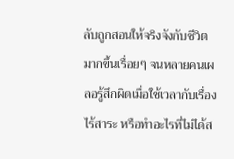ลับถูกสอนให้จริงจังกับชีวิตมากขึ้นเรื่อยๆ จนหลายคนเผลอรู้สึกผิดเมื่อใช้เวลากับเรื่องไร้สาระ หรือทำอะไรที่ไม่ได้ส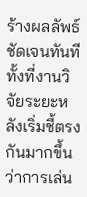ร้างผลลัพธ์ชัดเจนทันที ทั้งที่งานวิจัยระยะหลังเริ่มชี้ตรงกันมากขึ้นว่าการเล่น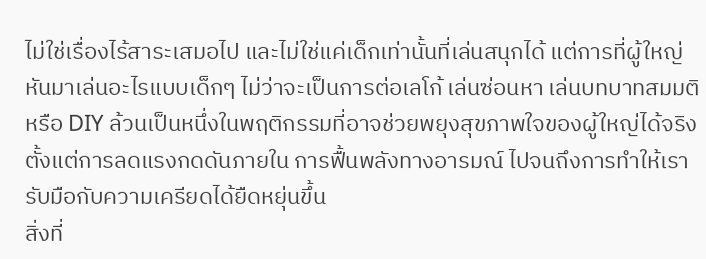ไม่ใช่เรื่องไร้สาระเสมอไป และไม่ใช่แค่เด็กเท่านั้นที่เล่นสนุกได้ แต่การที่ผู้ใหญ่หันมาเล่นอะไรแบบเด็กๆ ไม่ว่าจะเป็นการต่อเลโก้ เล่นซ่อนหา เล่นบทบาทสมมติ หรือ DIY ล้วนเป็นหนึ่งในพฤติกรรมที่อาจช่วยพยุงสุขภาพใจของผู้ใหญ่ได้จริง ตั้งแต่การลดแรงกดดันภายใน การฟื้นพลังทางอารมณ์ ไปจนถึงการทำให้เรารับมือกับความเครียดได้ยืดหยุ่นขึ้น
สิ่งที่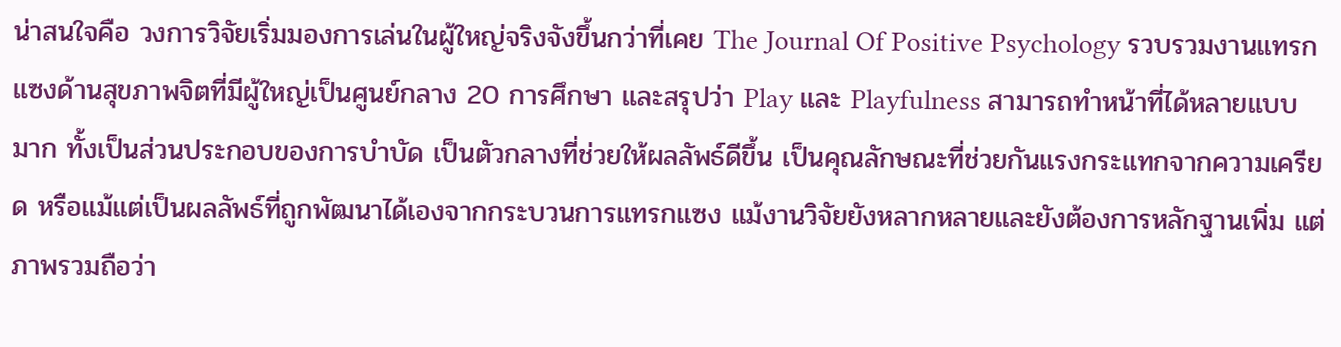น่าสนใจคือ วงการวิจัยเริ่มมองการเล่นในผู้ใหญ่จริงจังขึ้นกว่าที่เคย The Journal Of Positive Psychology รวบรวมงานแทรกแซงด้านสุขภาพจิตที่มีผู้ใหญ่เป็นศูนย์กลาง 20 การศึกษา และสรุปว่า Play และ Playfulness สามารถทำหน้าที่ได้หลายแบบมาก ทั้งเป็นส่วนประกอบของการบำบัด เป็นตัวกลางที่ช่วยให้ผลลัพธ์ดีขึ้น เป็นคุณลักษณะที่ช่วยกันแรงกระแทกจากความเครียด หรือแม้แต่เป็นผลลัพธ์ที่ถูกพัฒนาได้เองจากกระบวนการแทรกแซง แม้งานวิจัยยังหลากหลายและยังต้องการหลักฐานเพิ่ม แต่ภาพรวมถือว่า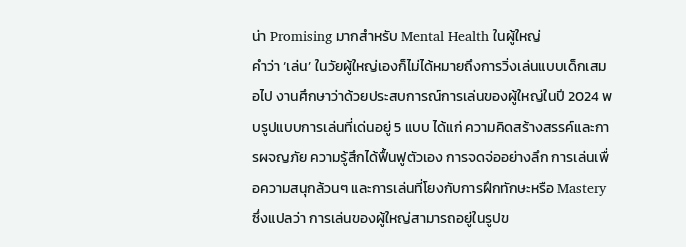น่า Promising มากสำหรับ Mental Health ในผู้ใหญ่
คำว่า ‘เล่น’ ในวัยผู้ใหญ่เองก็ไม่ได้หมายถึงการวิ่งเล่นแบบเด็กเสมอไป งานศึกษาว่าด้วยประสบการณ์การเล่นของผู้ใหญ่ในปี 2024 พบรูปแบบการเล่นที่เด่นอยู่ 5 แบบ ได้แก่ ความคิดสร้างสรรค์และการผจญภัย ความรู้สึกได้ฟื้นฟูตัวเอง การจดจ่ออย่างลึก การเล่นเพื่อความสนุกล้วนๆ และการเล่นที่โยงกับการฝึกทักษะหรือ Mastery ซึ่งแปลว่า การเล่นของผู้ใหญ่สามารถอยู่ในรูปข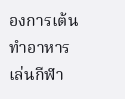องการเต้น ทำอาหาร เล่นกีฬา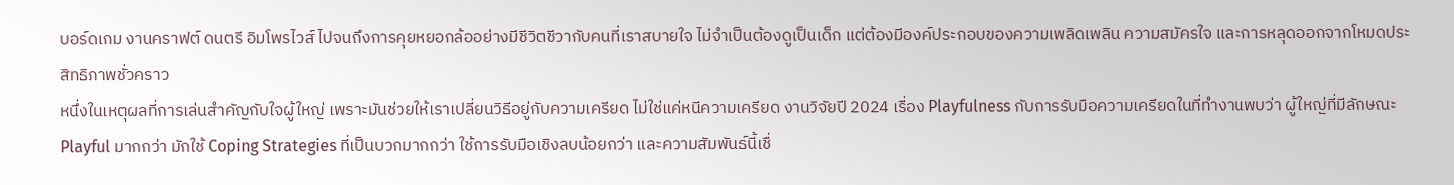บอร์ดเกม งานคราฟต์ ดนตรี อิมโพรไวส์ ไปจนถึงการคุยหยอกล้ออย่างมีชีวิตชีวากับคนที่เราสบายใจ ไม่จำเป็นต้องดูเป็นเด็ก แต่ต้องมีองค์ประกอบของความเพลิดเพลิน ความสมัครใจ และการหลุดออกจากโหมดประสิทธิภาพชั่วคราว
หนึ่งในเหตุผลที่การเล่นสำคัญกับใจผู้ใหญ่ เพราะมันช่วยให้เราเปลี่ยนวิธีอยู่กับความเครียด ไม่ใช่แค่หนีความเครียด งานวิจัยปี 2024 เรื่อง Playfulness กับการรับมือความเครียดในที่ทำงานพบว่า ผู้ใหญ่ที่มีลักษณะ Playful มากกว่า มักใช้ Coping Strategies ที่เป็นบวกมากกว่า ใช้การรับมือเชิงลบน้อยกว่า และความสัมพันธ์นี้เชื่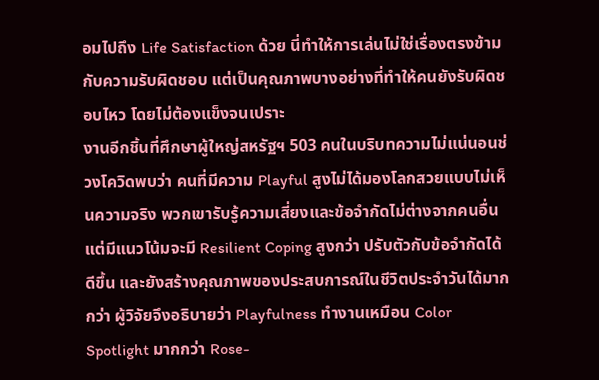อมไปถึง Life Satisfaction ด้วย นี่ทำให้การเล่นไม่ใช่เรื่องตรงข้ามกับความรับผิดชอบ แต่เป็นคุณภาพบางอย่างที่ทำให้คนยังรับผิดชอบไหว โดยไม่ต้องแข็งจนเปราะ
งานอีกชิ้นที่ศึกษาผู้ใหญ่สหรัฐฯ 503 คนในบริบทความไม่แน่นอนช่วงโควิดพบว่า คนที่มีความ Playful สูงไม่ได้มองโลกสวยแบบไม่เห็นความจริง พวกเขารับรู้ความเสี่ยงและข้อจำกัดไม่ต่างจากคนอื่น แต่มีแนวโน้มจะมี Resilient Coping สูงกว่า ปรับตัวกับข้อจำกัดได้ดีขึ้น และยังสร้างคุณภาพของประสบการณ์ในชีวิตประจำวันได้มากกว่า ผู้วิจัยจึงอธิบายว่า Playfulness ทำงานเหมือน Color Spotlight มากกว่า Rose-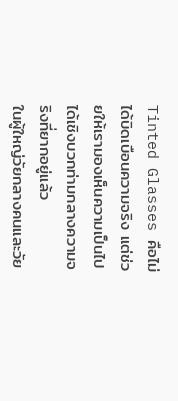Tinted Glasses คือไม่ได้บิดเบือนความจริง แต่ช่วยให้เรามองเห็นความเป็นไปได้เชิงบวกท่ามกลางความจริงที่ยากอยู่แล้ว
ในผู้ใหญ่วัยกลางคนและวัย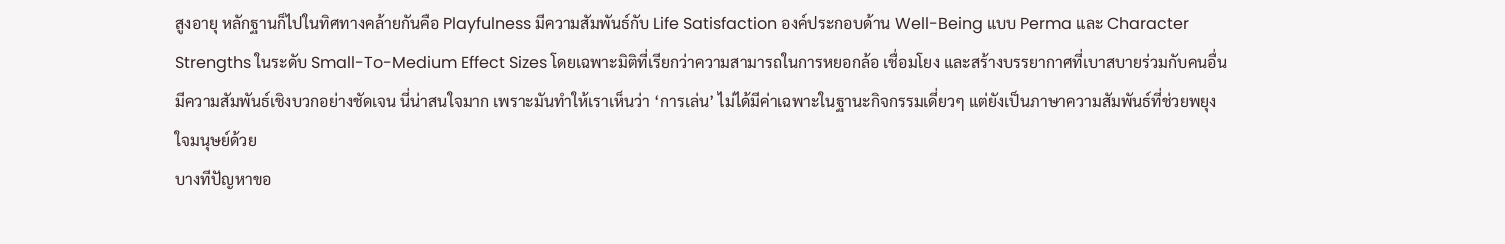สูงอายุ หลักฐานก็ไปในทิศทางคล้ายกันคือ Playfulness มีความสัมพันธ์กับ Life Satisfaction องค์ประกอบด้าน Well-Being แบบ Perma และ Character Strengths ในระดับ Small-To-Medium Effect Sizes โดยเฉพาะมิติที่เรียกว่าความสามารถในการหยอกล้อ เชื่อมโยง และสร้างบรรยากาศที่เบาสบายร่วมกับคนอื่น มีความสัมพันธ์เชิงบวกอย่างชัดเจน นี่น่าสนใจมาก เพราะมันทำให้เราเห็นว่า ‘การเล่น’ ไม่ได้มีค่าเฉพาะในฐานะกิจกรรมเดี่ยวๆ แต่ยังเป็นภาษาความสัมพันธ์ที่ช่วยพยุงใจมนุษย์ด้วย
บางทีปัญหาขอ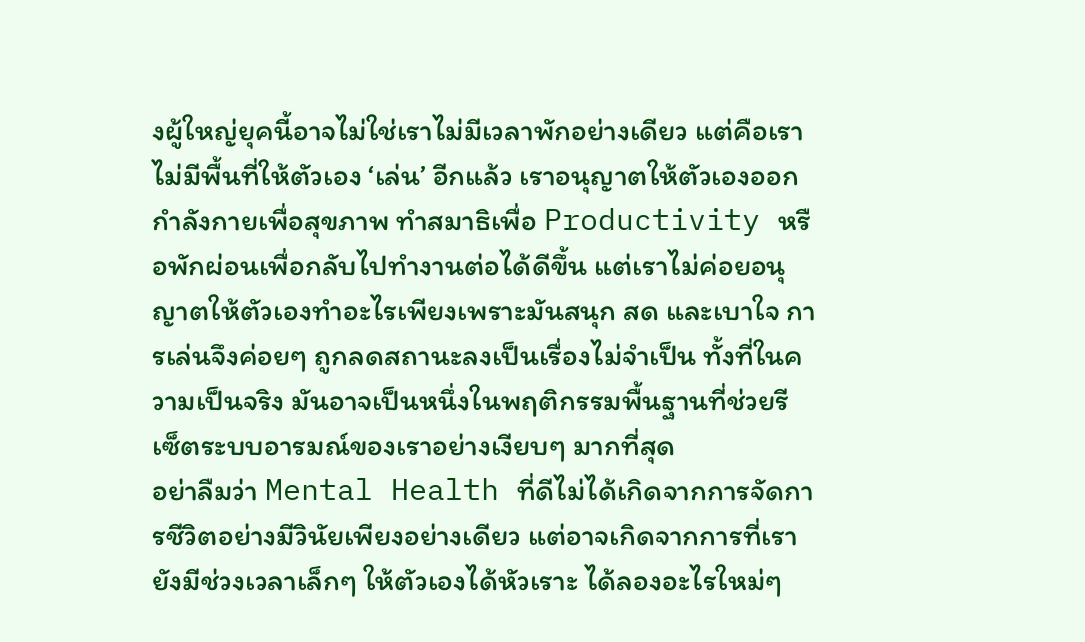งผู้ใหญ่ยุคนี้อาจไม่ใช่เราไม่มีเวลาพักอย่างเดียว แต่คือเราไม่มีพื้นที่ให้ตัวเอง ‘เล่น’ อีกแล้ว เราอนุญาตให้ตัวเองออกกำลังกายเพื่อสุขภาพ ทำสมาธิเพื่อ Productivity หรือพักผ่อนเพื่อกลับไปทำงานต่อได้ดีขึ้น แต่เราไม่ค่อยอนุญาตให้ตัวเองทำอะไรเพียงเพราะมันสนุก สด และเบาใจ การเล่นจึงค่อยๆ ถูกลดสถานะลงเป็นเรื่องไม่จำเป็น ทั้งที่ในความเป็นจริง มันอาจเป็นหนึ่งในพฤติกรรมพื้นฐานที่ช่วยรีเซ็ตระบบอารมณ์ของเราอย่างเงียบๆ มากที่สุด
อย่าลืมว่า Mental Health ที่ดีไม่ได้เกิดจากการจัดการชีวิตอย่างมีวินัยเพียงอย่างเดียว แต่อาจเกิดจากการที่เรายังมีช่วงเวลาเล็กๆ ให้ตัวเองได้หัวเราะ ได้ลองอะไรใหม่ๆ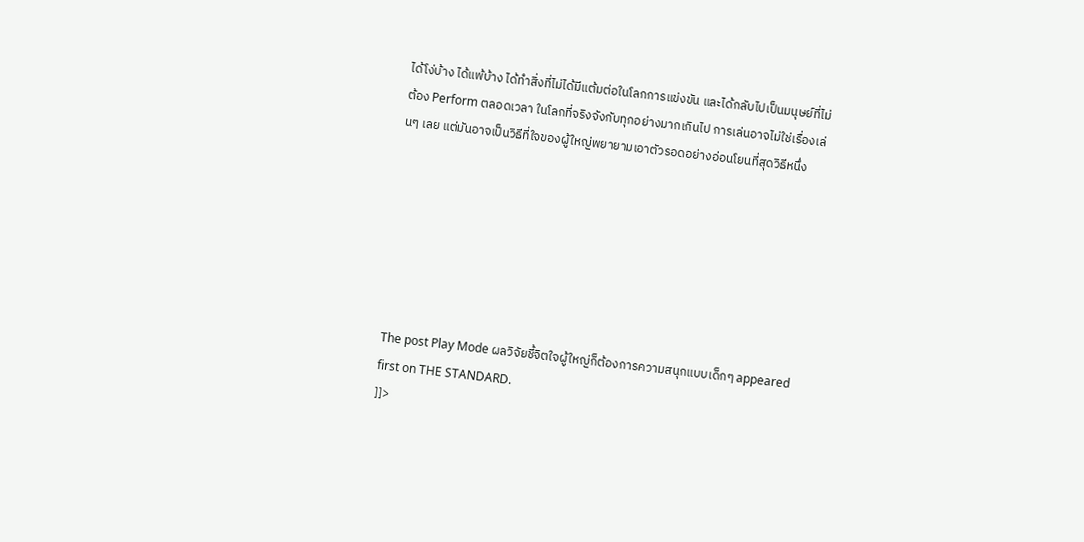ได้โง่บ้าง ได้แพ้บ้าง ได้ทำสิ่งที่ไม่ได้มีแต้มต่อในโลกการแข่งขัน และได้กลับไปเป็นมนุษย์ที่ไม่ต้อง Perform ตลอดเวลา ในโลกที่จริงจังกับทุกอย่างมากเกินไป การเล่นอาจไม่ใช่เรื่องเล่นๆ เลย แต่มันอาจเป็นวิธีที่ใจของผู้ใหญ่พยายามเอาตัวรอดอย่างอ่อนโยนที่สุดวิธีหนึ่ง







The post Play Mode ผลวิจัยชี้จิตใจผู้ใหญ่ก็ต้องการความสนุกแบบเด็กๆ appeared first on THE STANDARD.
]]>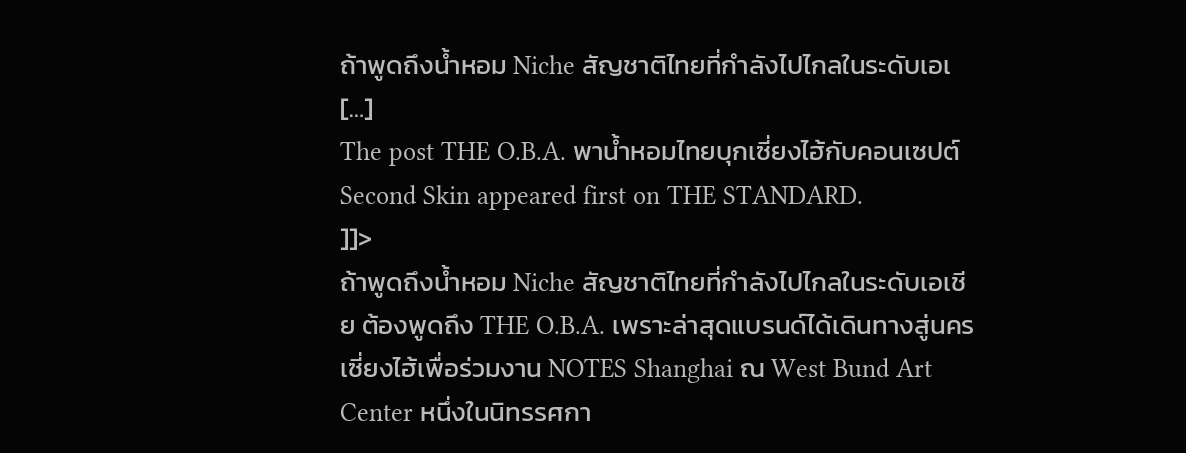ถ้าพูดถึงน้ำหอม Niche สัญชาติไทยที่กำลังไปไกลในระดับเอเ […]
The post THE O.B.A. พาน้ำหอมไทยบุกเซี่ยงไฮ้กับคอนเซปต์ Second Skin appeared first on THE STANDARD.
]]>
ถ้าพูดถึงน้ำหอม Niche สัญชาติไทยที่กำลังไปไกลในระดับเอเชีย ต้องพูดถึง THE O.B.A. เพราะล่าสุดแบรนด์ได้เดินทางสู่นครเซี่ยงไฮ้เพื่อร่วมงาน NOTES Shanghai ณ West Bund Art Center หนึ่งในนิทรรศกา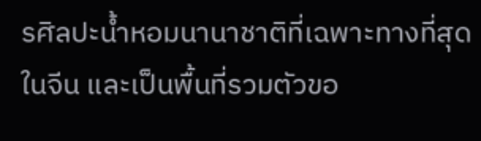รศิลปะน้ำหอมนานาชาติที่เฉพาะทางที่สุดในจีน และเป็นพื้นที่รวมตัวขอ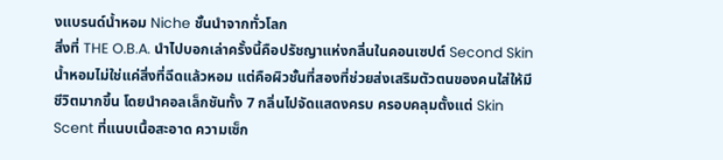งแบรนด์น้ำหอม Niche ชั้นนำจากทั่วโลก
สิ่งที่ THE O.B.A. นำไปบอกเล่าครั้งนี้คือปรัชญาแห่งกลิ่นในคอนเซปต์ Second Skin น้ำหอมไม่ใช่แค่สิ่งที่ฉีดแล้วหอม แต่คือผิวชั้นที่สองที่ช่วยส่งเสริมตัวตนของคนใส่ให้มีชีวิตมากขึ้น โดยนำคอลเล็กชันทั้ง 7 กลิ่นไปจัดแสดงครบ ครอบคลุมตั้งแต่ Skin Scent ที่แนบเนื้อสะอาด ความเซ็ก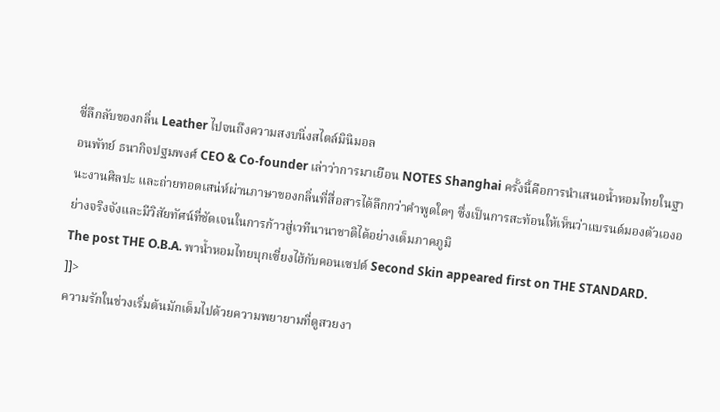ซี่ลึกลับของกลิ่น Leather ไปจนถึงความสงบนิ่งสไตล์มินิมอล
อนพัทย์ ธนากิจปฐมพงศ์ CEO & Co-founder เล่าว่าการมาเยือน NOTES Shanghai ครั้งนี้คือการนำเสนอน้ำหอมไทยในฐานะงานศิลปะ และถ่ายทอดเสน่ห์ผ่านภาษาของกลิ่นที่สื่อสารได้ลึกกว่าคำพูดใดๆ ซึ่งเป็นการสะท้อนให้เห็นว่าแบรนด์มองตัวเองอย่างจริงจังและมีวิสัยทัศน์ที่ชัดเจนในการก้าวสู่เวทีนานาชาติได้อย่างเต็มภาคภูมิ
The post THE O.B.A. พาน้ำหอมไทยบุกเซี่ยงไฮ้กับคอนเซปต์ Second Skin appeared first on THE STANDARD.
]]>
ความรักในช่วงเริ่มต้นมักเต็มไปด้วยความพยายามที่ดูสวยงา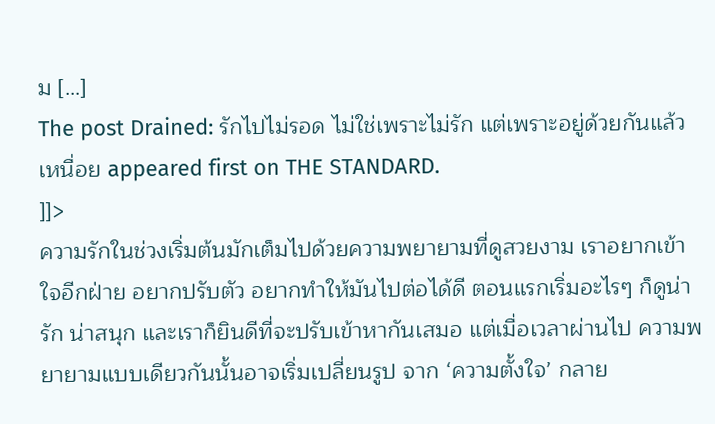ม […]
The post Drained: รักไปไม่รอด ไม่ใช่เพราะไม่รัก แต่เพราะอยู่ด้วยกันแล้วเหนื่อย appeared first on THE STANDARD.
]]>
ความรักในช่วงเริ่มต้นมักเต็มไปด้วยความพยายามที่ดูสวยงาม เราอยากเข้าใจอีกฝ่าย อยากปรับตัว อยากทำให้มันไปต่อได้ดี ตอนแรกเริ่มอะไรๆ ก็ดูน่ารัก น่าสนุก และเราก็ยินดีที่จะปรับเข้าหากันเสมอ แต่เมื่อเวลาผ่านไป ความพยายามแบบเดียวกันนั้นอาจเริ่มเปลี่ยนรูป จาก ‘ความตั้งใจ’ กลาย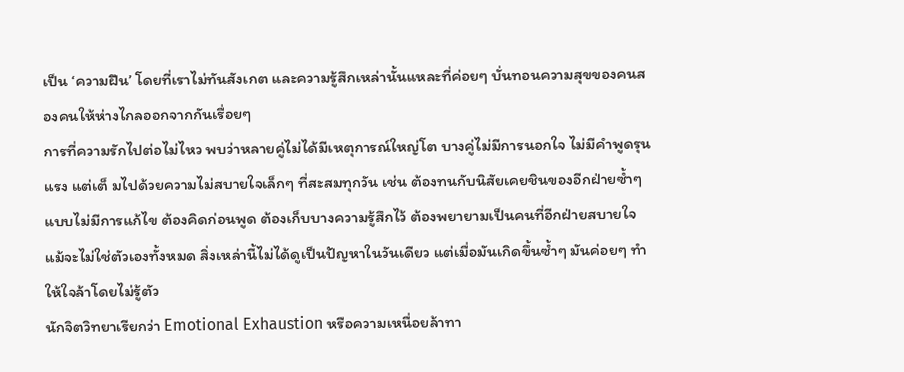เป็น ‘ความฝืน’ โดยที่เราไม่ทันสังเกต และความรู้สึกเหล่านั้นแหละที่ค่อยๆ บั่นทอนความสุขของคนสองคนให้ห่างไกลออกจากกันเรื่อยๆ
การที่ความรักไปต่อไม่ไหว พบว่าหลายคู่ไม่ได้มีเหตุการณ์ใหญ่โต บางคู่ไม่มีการนอกใจ ไม่มีคำพูดรุนแรง แต่เต็ มไปด้วยความไม่สบายใจเล็กๆ ที่สะสมทุกวัน เช่น ต้องทนกับนิสัยเคยชินของอีกฝ่ายซ้ำๆ แบบไม่มีการแก้ไข ต้องคิดก่อนพูด ต้องเก็บบางความรู้สึกไว้ ต้องพยายามเป็นคนที่อีกฝ่ายสบายใจ แม้จะไม่ใช่ตัวเองทั้งหมด สิ่งเหล่านี้ไม่ได้ดูเป็นปัญหาในวันเดียว แต่เมื่อมันเกิดขึ้นซ้ำๆ มันค่อยๆ ทำให้ใจล้าโดยไม่รู้ตัว
นักจิตวิทยาเรียกว่า Emotional Exhaustion หรือความเหนื่อยล้าทา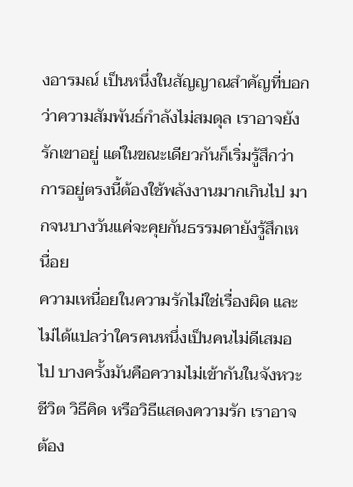งอารมณ์ เป็นหนึ่งในสัญญาณสำคัญที่บอกว่าความสัมพันธ์กำลังไม่สมดุล เราอาจยังรักเขาอยู่ แต่ในขณะเดียวกันก็เริ่มรู้สึกว่า การอยู่ตรงนี้ต้องใช้พลังงานมากเกินไป มากจนบางวันแค่จะคุยกันธรรมดายังรู้สึกเหนื่อย
ความเหนื่อยในความรักไม่ใช่เรื่องผิด และไม่ได้แปลว่าใครคนหนึ่งเป็นคนไม่ดีเสมอไป บางครั้งมันคือความไม่เข้ากันในจังหวะชีวิต วิธีคิด หรือวิธีแสดงความรัก เราอาจต้อง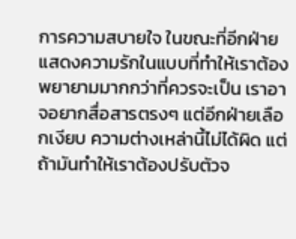การความสบายใจ ในขณะที่อีกฝ่ายแสดงความรักในแบบที่ทำให้เราต้องพยายามมากกว่าที่ควรจะเป็น เราอาจอยากสื่อสารตรงๆ แต่อีกฝ่ายเลือกเงียบ ความต่างเหล่านี้ไม่ได้ผิด แต่ถ้ามันทำให้เราต้องปรับตัวจ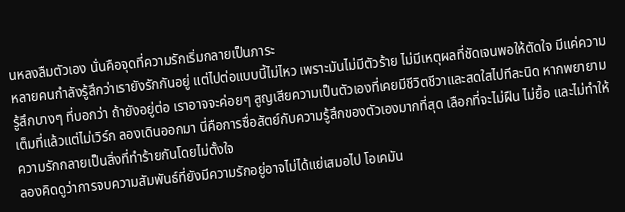นหลงลืมตัวเอง นั่นคือจุดที่ความรักเริ่มกลายเป็นภาระ
หลายคนกำลังรู้สึกว่าเรายังรักกันอยู่ แต่ไปต่อแบบนี้ไม่ไหว เพราะมันไม่มีตัวร้าย ไม่มีเหตุผลที่ชัดเจนพอให้ตัดใจ มีแค่ความรู้สึกบางๆ ที่บอกว่า ถ้ายังอยู่ต่อ เราอาจจะค่อยๆ สูญเสียความเป็นตัวเองที่เคยมีชีวิตชีวาและสดใสไปทีละนิด หากพยายามเต็มที่แล้วแต่ไม่เวิร์ก ลองเดินออกมา นี่คือการซื่อสัตย์กับความรู้สึกของตัวเองมากที่สุด เลือกที่จะไม่ฝืน ไม่ยื้อ และไม่ทำให้ความรักกลายเป็นสิ่งที่ทำร้ายกันโดยไม่ตั้งใจ
ลองคิดดูว่าการจบความสัมพันธ์ที่ยังมีความรักอยู่อาจไม่ได้แย่เสมอไป โอเคมัน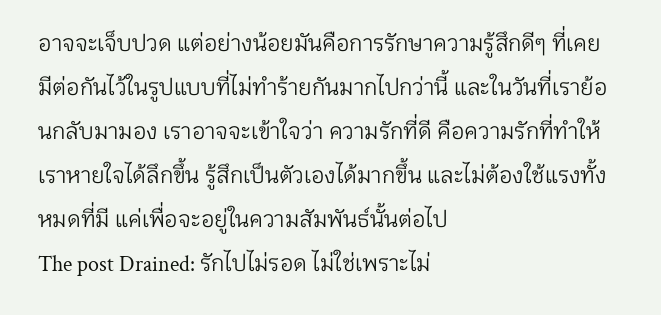อาจจะเจ็บปวด แต่อย่างน้อยมันคือการรักษาความรู้สึกดีๆ ที่เคยมีต่อกันไว้ในรูปแบบที่ไม่ทำร้ายกันมากไปกว่านี้ และในวันที่เราย้อนกลับมามอง เราอาจจะเข้าใจว่า ความรักที่ดี คือความรักที่ทำให้เราหายใจได้ลึกขึ้น รู้สึกเป็นตัวเองได้มากขึ้น และไม่ต้องใช้แรงทั้งหมดที่มี แค่เพื่อจะอยู่ในความสัมพันธ์นั้นต่อไป
The post Drained: รักไปไม่รอด ไม่ใช่เพราะไม่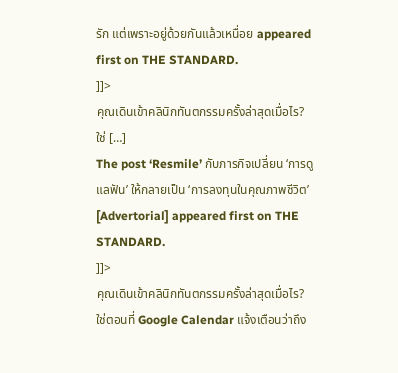รัก แต่เพราะอยู่ด้วยกันแล้วเหนื่อย appeared first on THE STANDARD.
]]>
คุณเดินเข้าคลินิกทันตกรรมครั้งล่าสุดเมื่อไร? ใช่ […]
The post ‘Resmile’ กับภารกิจเปลี่ยน ‘การดูแลฟัน’ ให้กลายเป็น ‘การลงทุนในคุณภาพชีวิต’ [Advertorial] appeared first on THE STANDARD.
]]>
คุณเดินเข้าคลินิกทันตกรรมครั้งล่าสุดเมื่อไร?
ใช่ตอนที่ Google Calendar แจ้งเตือนว่าถึง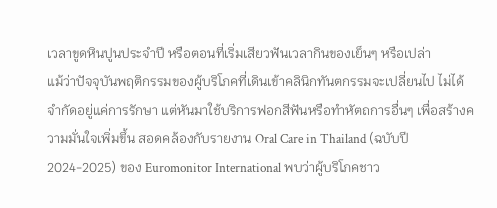เวลาขูดหินปูนประจำปี หรือตอนที่เริ่มเสียวฟันเวลากินของเย็นๆ หรือเปล่า
แม้ว่าปัจจุบันพฤติกรรมของผู้บริโภคที่เดินเข้าคลินิกทันตกรรมจะเปลี่ยนไป ไม่ได้จำกัดอยู่แค่การรักษา แต่หันมาใช้บริการฟอกสีฟันหรือทำหัตถการอื่นๆ เพื่อสร้างความมั่นใจเพิ่มขึ้น สอดคล้องกับรายงาน Oral Care in Thailand (ฉบับปี 2024-2025) ของ Euromonitor International พบว่าผู้บริโภคชาว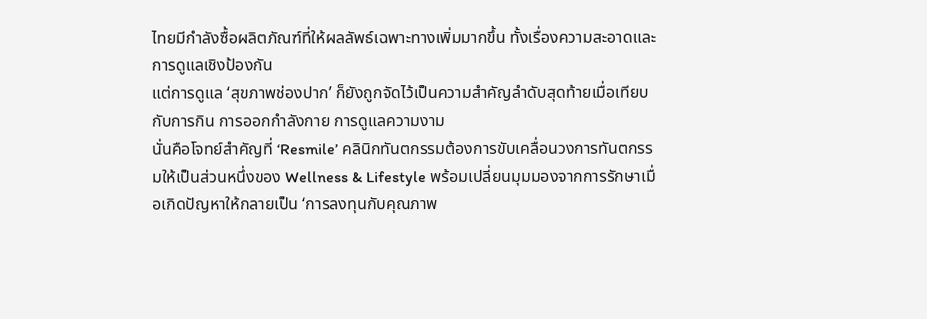ไทยมีกำลังซื้อผลิตภัณฑ์ที่ให้ผลลัพธ์เฉพาะทางเพิ่มมากขึ้น ทั้งเรื่องความสะอาดและการดูแลเชิงป้องกัน
แต่การดูแล ‘สุขภาพช่องปาก’ ก็ยังถูกจัดไว้เป็นความสำคัญลำดับสุดท้ายเมื่อเทียบกับการกิน การออกกำลังกาย การดูแลความงาม
นั่นคือโจทย์สำคัญที่ ‘Resmile’ คลินิกทันตกรรมต้องการขับเคลื่อนวงการทันตกรรมให้เป็นส่วนหนึ่งของ Wellness & Lifestyle พร้อมเปลี่ยนมุมมองจากการรักษาเมื่อเกิดปัญหาให้กลายเป็น ‘การลงทุนกับคุณภาพ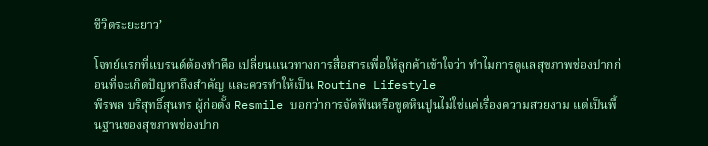ชีวิตระยะยาว’

โจทย์แรกที่แบรนด์ต้องทำคือ เปลี่ยนแนวทางการสื่อสารเพื่อให้ลูกค้าเข้าใจว่า ทำไมการดูแลสุขภาพช่องปากก่อนที่จะเกิดปัญหาถึงสำคัญ และควรทำให้เป็น Routine Lifestyle
พีรพล บริสุทธิ์สุนทร ผู้ก่อตั้ง Resmile บอกว่าการจัดฟันหรือขูดหินปูนไม่ใช่แค่เรื่องความสวยงาม แต่เป็นพื้นฐานของสุขภาพช่องปาก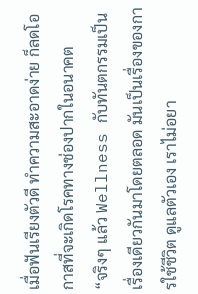เมื่อฟันเรียงตัวดี ทําความสะอาดง่าย ก็ลดโอกาสที่จะเกิดโรคทางช่องปากในอนาคต
“จริงๆ แล้ว Wellness กับทันตกรรมเป็นเรื่องเดียวกันมาโดยตลอด มันเป็นเรื่องของการใช้ชีวิต ดูแลตัวเอง เราไม่อยา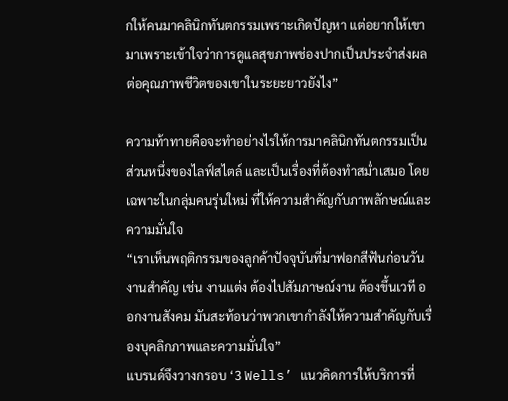กให้คนมาคลินิกทันตกรรมเพราะเกิดปัญหา แต่อยากให้เขามาเพราะเข้าใจว่าการดูแลสุขภาพช่องปากเป็นประจำส่งผลต่อคุณภาพชีวิตของเขาในระยะยาวยังไง”

ความท้าทายคือจะทำอย่างไรให้การมาคลินิกทันตกรรมเป็นส่วนหนึ่งของไลฟ์สไตล์ และเป็นเรื่องที่ต้องทำสม่ำเสมอ โดยเฉพาะในกลุ่มคนรุ่นใหม่ ที่ให้ความสำคัญกับภาพลักษณ์และความมั่นใจ
“เราเห็นพฤติกรรมของลูกค้าปัจจุบันที่มาฟอกสีฟันก่อนวันงานสำคัญ เช่น งานแต่ง ต้องไปสัมภาษณ์งาน ต้องขึ้นเวที ออกงานสังคม มันสะท้อนว่าพวกเขากำลังให้ความสำคัญกับเรื่องบุคลิกภาพและความมั่นใจ”
แบรนด์จึงวางกรอบ ‘3 Wells’ แนวคิดการให้บริการที่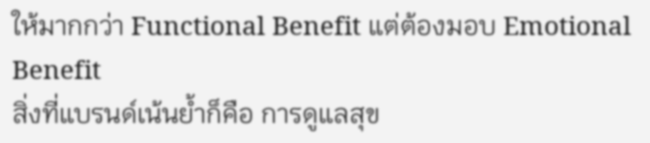ให้มากกว่า Functional Benefit แต่ต้องมอบ Emotional Benefit
สิ่งที่แบรนด์เน้นย้ำก็คือ การดูแลสุข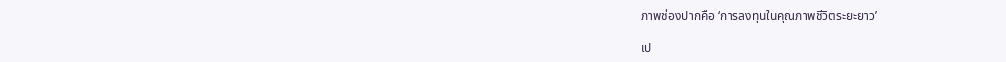ภาพช่องปากคือ ‘การลงทุนในคุณภาพชีวิตระยะยาว’

เป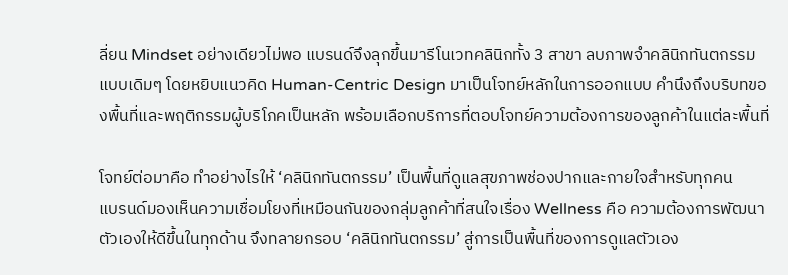ลี่ยน Mindset อย่างเดียวไม่พอ แบรนด์จึงลุกขึ้นมารีโนเวทคลินิกทั้ง 3 สาขา ลบภาพจำคลินิกทันตกรรมแบบเดิมๆ โดยหยิบแนวคิด Human-Centric Design มาเป็นโจทย์หลักในการออกแบบ คำนึงถึงบริบทของพื้นที่และพฤติกรรมผู้บริโภคเป็นหลัก พร้อมเลือกบริการที่ตอบโจทย์ความต้องการของลูกค้าในแต่ละพื้นที่

โจทย์ต่อมาคือ ทำอย่างไรให้ ‘คลินิกทันตกรรม’ เป็นพื้นที่ดูแลสุขภาพช่องปากและกายใจสำหรับทุกคน
แบรนด์มองเห็นความเชื่อมโยงที่เหมือนกันของกลุ่มลูกค้าที่สนใจเรื่อง Wellness คือ ความต้องการพัฒนาตัวเองให้ดีขึ้นในทุกด้าน จึงทลายกรอบ ‘คลินิกทันตกรรม’ สู่การเป็นพื้นที่ของการดูแลตัวเอง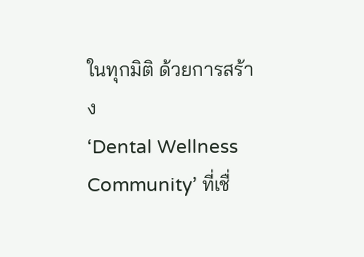ในทุกมิติ ด้วยการสร้าง
‘Dental Wellness Community’ ที่เชื่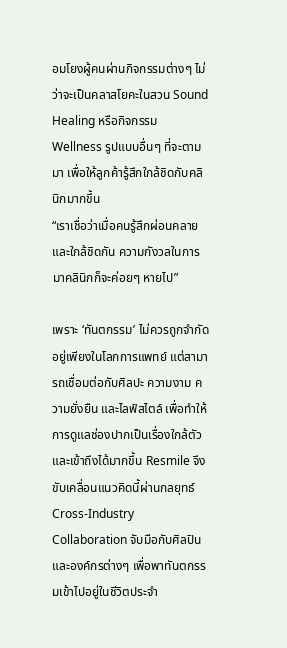อมโยงผู้คนผ่านกิจกรรมต่างๆ ไม่ว่าจะเป็นคลาสโยคะในสวน Sound Healing หรือกิจกรรม Wellness รูปแบบอื่นๆ ที่จะตามมา เพื่อให้ลูกค้ารู้สึกใกล้ชิดกับคลินิกมากขึ้น
“เราเชื่อว่าเมื่อคนรู้สึกผ่อนคลายและใกล้ชิดกัน ความกังวลในการมาคลินิกก็จะค่อยๆ หายไป”

เพราะ ‘ทันตกรรม’ ไม่ควรถูกจำกัดอยู่เพียงในโลกการแพทย์ แต่สามารถเชื่อมต่อกับศิลปะ ความงาม ความยั่งยืน และไลฟ์สไตล์ เพื่อทำให้การดูแลช่องปากเป็นเรื่องใกล้ตัวและเข้าถึงได้มากขึ้น Resmile จึงขับเคลื่อนแนวคิดนี้ผ่านกลยุทธ์ Cross-Industry Collaboration จับมือกับศิลปินและองค์กรต่างๆ เพื่อพาทันตกรรมเข้าไปอยู่ในชีวิตประจำ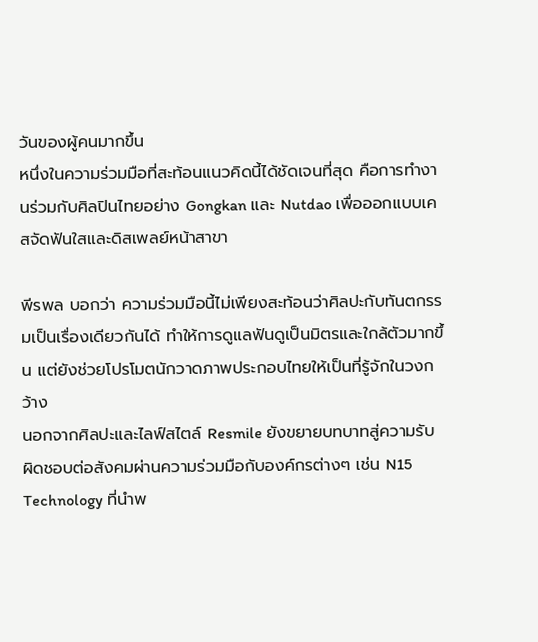วันของผู้คนมากขึ้น
หนึ่งในความร่วมมือที่สะท้อนแนวคิดนี้ได้ชัดเจนที่สุด คือการทำงานร่วมกับศิลปินไทยอย่าง Gongkan และ Nutdao เพื่อออกแบบเคสจัดฟันใสและดิสเพลย์หน้าสาขา

พีรพล บอกว่า ความร่วมมือนี้ไม่เพียงสะท้อนว่าศิลปะกับทันตกรรมเป็นเรื่องเดียวกันได้ ทำให้การดูแลฟันดูเป็นมิตรและใกล้ตัวมากขึ้น แต่ยังช่วยโปรโมตนักวาดภาพประกอบไทยให้เป็นที่รู้จักในวงกว้าง
นอกจากศิลปะและไลฟ์สไตล์ Resmile ยังขยายบทบาทสู่ความรับผิดชอบต่อสังคมผ่านความร่วมมือกับองค์กรต่างๆ เช่น N15 Technology ที่นำพ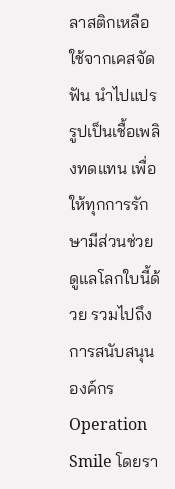ลาสติกเหลือใช้จากเคสจัดฟัน นำไปแปรรูปเป็นเชื้อเพลิงทดแทน เพื่อให้ทุกการรักษามีส่วนช่วยดูแลโลกใบนี้ด้วย รวมไปถึงการสนับสนุนองค์กร Operation Smile โดยรา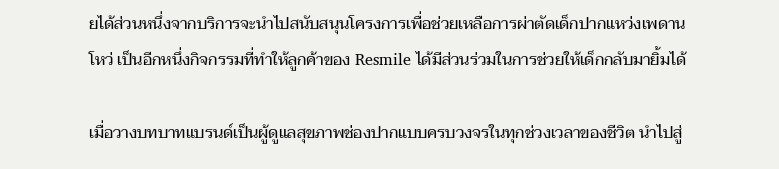ยได้ส่วนหนึ่งจากบริการจะนำไปสนับสนุนโครงการเพื่อช่วยเหลือการผ่าตัดเด็กปากแหว่งเพดานโหว่ เป็นอีกหนึ่งกิจกรรมที่ทำให้ลูกค้าของ Resmile ได้มีส่วนร่วมในการช่วยให้เด็กกลับมายิ้มได้

เมื่อวางบทบาทแบรนด์เป็นผู้ดูแลสุขภาพช่องปากแบบครบวงจรในทุกช่วงเวลาของชีวิต นำไปสู่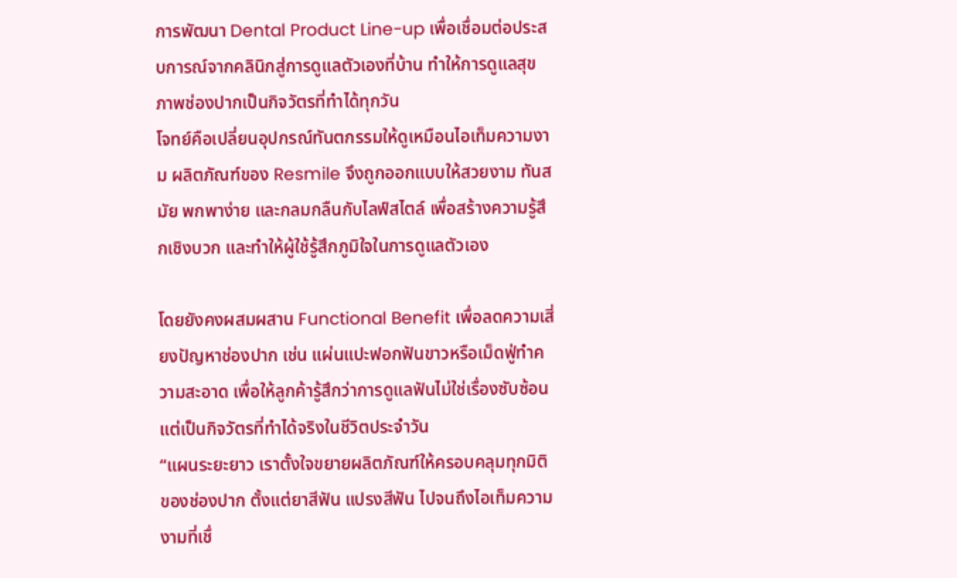การพัฒนา Dental Product Line-up เพื่อเชื่อมต่อประสบการณ์จากคลินิกสู่การดูแลตัวเองที่บ้าน ทำให้การดูแลสุขภาพช่องปากเป็นกิจวัตรที่ทำได้ทุกวัน
โจทย์คือเปลี่ยนอุปกรณ์ทันตกรรมให้ดูเหมือนไอเท็มความงาม ผลิตภัณฑ์ของ Resmile จึงถูกออกแบบให้สวยงาม ทันสมัย พกพาง่าย และกลมกลืนกับไลฟ์สไตล์ เพื่อสร้างความรู้สึกเชิงบวก และทำให้ผู้ใช้รู้สึกภูมิใจในการดูแลตัวเอง

โดยยังคงผสมผสาน Functional Benefit เพื่อลดความเสี่ยงปัญหาช่องปาก เช่น แผ่นแปะฟอกฟันขาวหรือเม็ดฟู่ทำความสะอาด เพื่อให้ลูกค้ารู้สึกว่าการดูแลฟันไม่ใช่เรื่องซับซ้อน แต่เป็นกิจวัตรที่ทำได้จริงในชีวิตประจำวัน
“แผนระยะยาว เราตั้งใจขยายผลิตภัณฑ์ให้ครอบคลุมทุกมิติของช่องปาก ตั้งแต่ยาสีฟัน แปรงสีฟัน ไปจนถึงไอเท็มความงามที่เชื่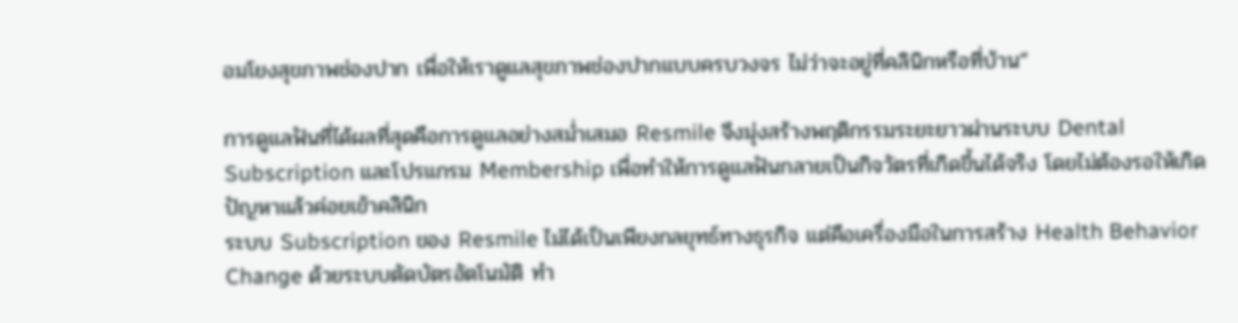อมโยงสุขภาพช่องปาก เพื่อให้เราดูแลสุขภาพช่องปากแบบครบวงจร ไม่ว่าจะอยู่ที่คลินิกหรือที่บ้าน”

การดูแลฟันที่ได้ผลที่สุดคือการดูแลอย่างสม่ำเสมอ Resmile จึงมุ่งสร้างพฤติกรรมระยะยาวผ่านระบบ Dental Subscription และโปรแกรม Membership เพื่อทำให้การดูแลฟันกลายเป็นกิจวัตรที่เกิดขึ้นได้จริง โดยไม่ต้องรอให้เกิดปัญหาแล้วค่อยเข้าคลินิก
ระบบ Subscription ของ Resmile ไม่ได้เป็นเพียงกลยุทธ์ทางธุรกิจ แต่คือเครื่องมือในการสร้าง Health Behavior Change ด้วยระบบตัดบัตรอัตโนมัติ ทำ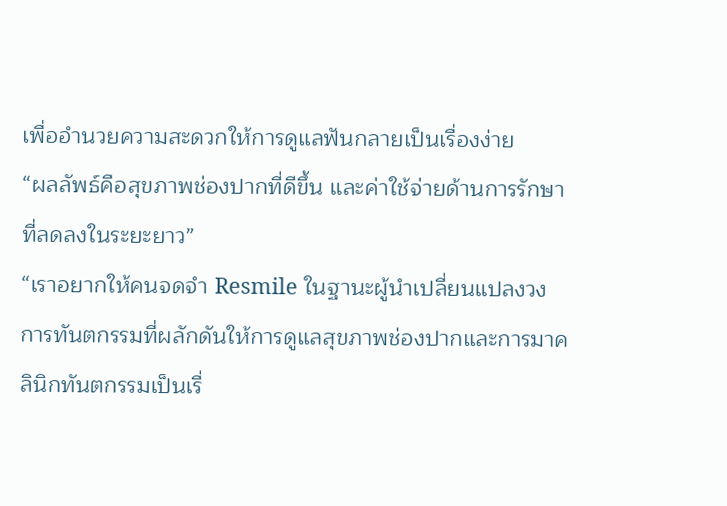เพื่ออำนวยความสะดวกให้การดูแลฟันกลายเป็นเรื่องง่าย
“ผลลัพธ์คือสุขภาพช่องปากที่ดีขึ้น และค่าใช้จ่ายด้านการรักษาที่ลดลงในระยะยาว”
“เราอยากให้คนจดจำ Resmile ในฐานะผู้นำเปลี่ยนแปลงวงการทันตกรรมที่ผลักดันให้การดูแลสุขภาพช่องปากและการมาคลินิกทันตกรรมเป็นเรื่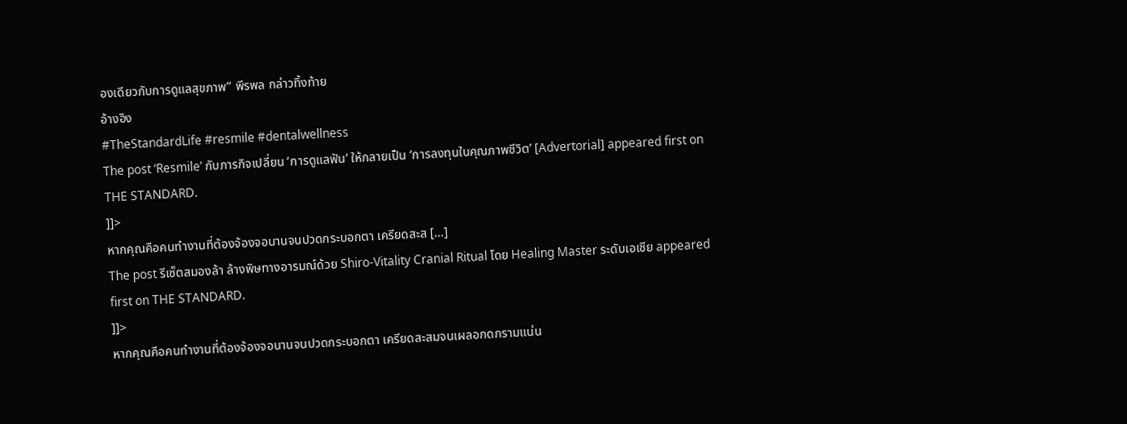องเดียวกับการดูแลสุขภาพ” พีรพล กล่าวทิ้งท้าย
อ้างอิง
#TheStandardLife #resmile #dentalwellness
The post ‘Resmile’ กับภารกิจเปลี่ยน ‘การดูแลฟัน’ ให้กลายเป็น ‘การลงทุนในคุณภาพชีวิต’ [Advertorial] appeared first on THE STANDARD.
]]>
หากคุณคือคนทำงานที่ต้องจ้องจอนานจนปวดกระบอกตา เครียดสะส […]
The post รีเซ็ตสมองล้า ล้างพิษทางอารมณ์ด้วย Shiro-Vitality Cranial Ritual โดย Healing Master ระดับเอเชีย appeared first on THE STANDARD.
]]>
หากคุณคือคนทำงานที่ต้องจ้องจอนานจนปวดกระบอกตา เครียดสะสมจนเผลอกดกรามแน่น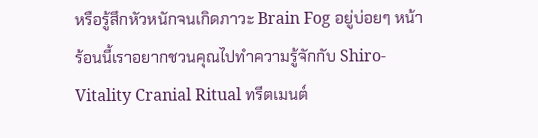หรือรู้สึกหัวหนักจนเกิดภาวะ Brain Fog อยู่บ่อยๆ หน้าร้อนนี้เราอยากชวนคุณไปทำความรู้จักกับ Shiro-Vitality Cranial Ritual ทรีตเมนต์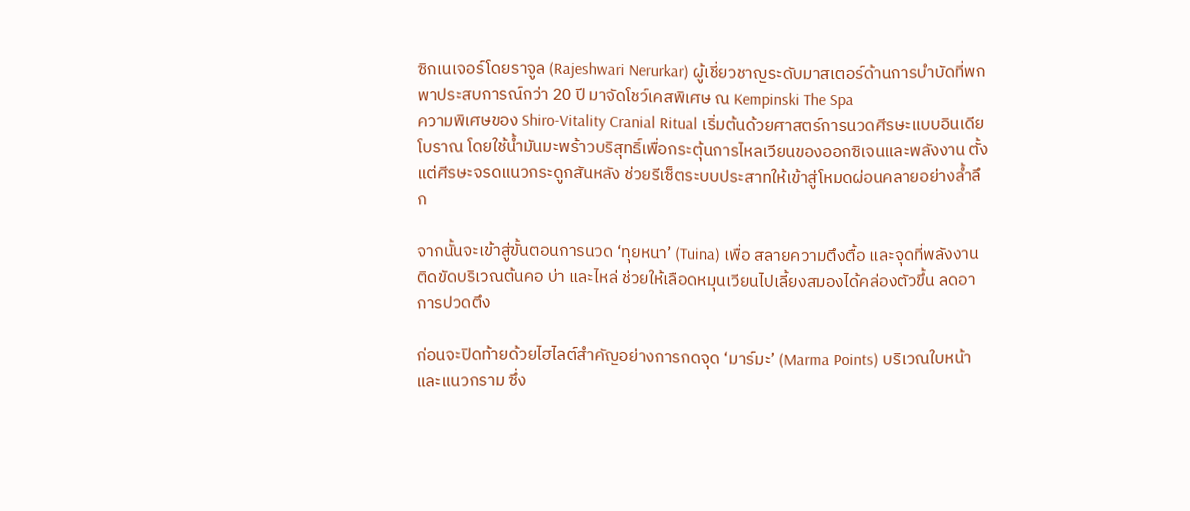ซิกเนเจอร์โดยราจูล (Rajeshwari Nerurkar) ผู้เชี่ยวชาญระดับมาสเตอร์ด้านการบำบัดที่พกพาประสบการณ์กว่า 20 ปี มาจัดโชว์เคสพิเศษ ณ Kempinski The Spa
ความพิเศษของ Shiro-Vitality Cranial Ritual เริ่มต้นด้วยศาสตร์การนวดศีรษะแบบอินเดียโบราณ โดยใช้น้ำมันมะพร้าวบริสุทธิ์เพื่อกระตุ้นการไหลเวียนของออกซิเจนและพลังงาน ตั้งแต่ศีรษะจรดแนวกระดูกสันหลัง ช่วยรีเซ็ตระบบประสาทให้เข้าสู่โหมดผ่อนคลายอย่างล้ำลึก

จากนั้นจะเข้าสู่ขั้นตอนการนวด ‘ทุยหนา’ (Tuina) เพื่อ สลายความตึงตื้อ และจุดที่พลังงานติดขัดบริเวณต้นคอ บ่า และไหล่ ช่วยให้เลือดหมุนเวียนไปเลี้ยงสมองได้คล่องตัวขึ้น ลดอาการปวดตึง

ก่อนจะปิดท้ายด้วยไฮไลต์สำคัญอย่างการกดจุด ‘มาร์มะ’ (Marma Points) บริเวณใบหน้าและแนวกราม ซึ่ง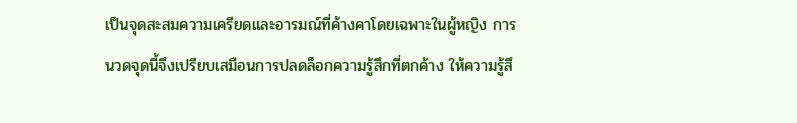เป็นจุดสะสมความเครียดและอารมณ์ที่ค้างคาโดยเฉพาะในผู้หญิง การนวดจุดนี้จึงเปรียบเสมือนการปลดล็อกความรู้สึกที่ตกค้าง ให้ความรู้สึ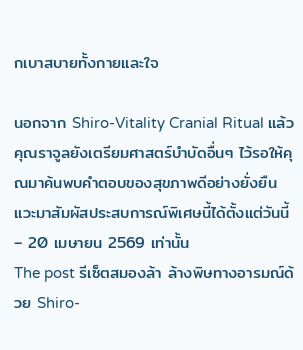กเบาสบายทั้งกายและใจ

นอกจาก Shiro-Vitality Cranial Ritual แล้ว คุณราจูลยังเตรียมศาสตร์บำบัดอื่นๆ ไว้รอให้คุณมาค้นพบคำตอบของสุขภาพดีอย่างยั่งยืน แวะมาสัมผัสประสบการณ์พิเศษนี้ได้ตั้งแต่วันนี้ – 20 เมษายน 2569 เท่านั้น
The post รีเซ็ตสมองล้า ล้างพิษทางอารมณ์ด้วย Shiro-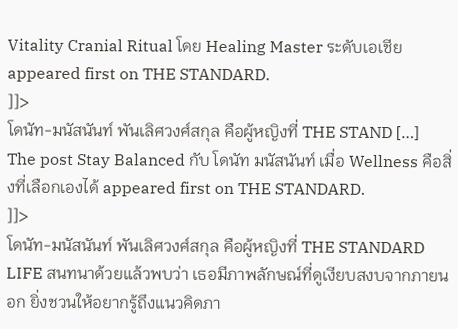Vitality Cranial Ritual โดย Healing Master ระดับเอเชีย appeared first on THE STANDARD.
]]>
โดนัท-มนัสนันท์ พันเลิศวงศ์สกุล คือผู้หญิงที่ THE STAND […]
The post Stay Balanced กับ โดนัท มนัสนันท์ เมื่อ Wellness คือสิ่งที่เลือกเองได้ appeared first on THE STANDARD.
]]>
โดนัท-มนัสนันท์ พันเลิศวงศ์สกุล คือผู้หญิงที่ THE STANDARD LIFE สนทนาด้วยแล้วพบว่า เธอมีภาพลักษณ์ที่ดูเงียบสงบจากภายนอก ยิ่งชวนให้อยากรู้ถึงแนวคิดภา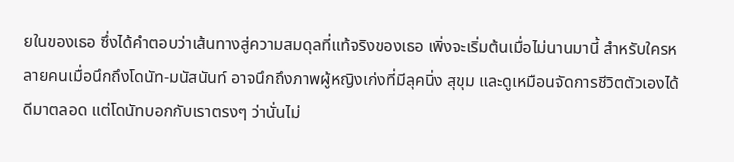ยในของเธอ ซึ่งได้คำตอบว่าเส้นทางสู่ความสมดุลที่แท้จริงของเธอ เพิ่งจะเริ่มต้นเมื่อไม่นานมานี้ สำหรับใครหลายคนเมื่อนึกถึงโดนัท-มนัสนันท์ อาจนึกถึงภาพผู้หญิงเก่งที่มีลุคนิ่ง สุขุม และดูเหมือนจัดการชีวิตตัวเองได้ดีมาตลอด แต่โดนัทบอกกับเราตรงๆ ว่านั่นไม่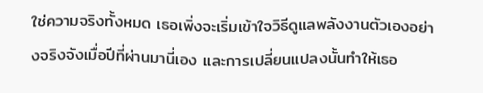ใช่ความจริงทั้งหมด เธอเพิ่งจะเริ่มเข้าใจวิธีดูแลพลังงานตัวเองอย่างจริงจังเมื่อปีที่ผ่านมานี่เอง และการเปลี่ยนแปลงนั้นทำให้เธอ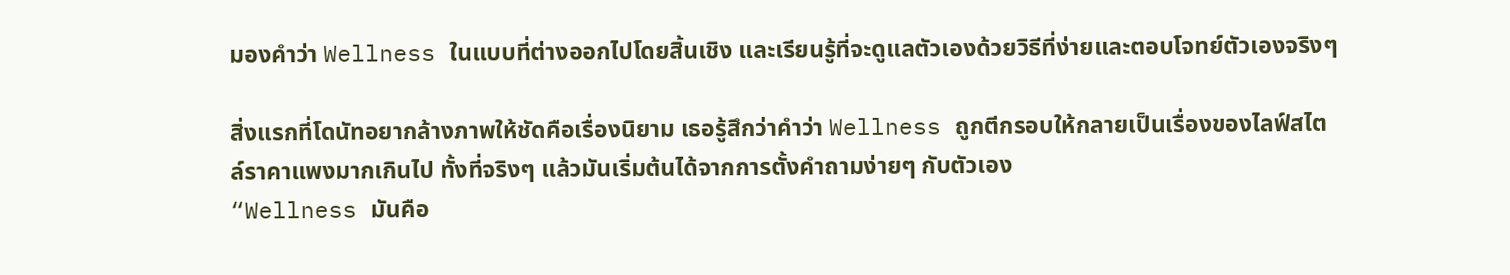มองคำว่า Wellness ในแบบที่ต่างออกไปโดยสิ้นเชิง และเรียนรู้ที่จะดูแลตัวเองด้วยวิธีที่ง่ายและตอบโจทย์ตัวเองจริงๆ

สิ่งแรกที่โดนัทอยากล้างภาพให้ชัดคือเรื่องนิยาม เธอรู้สึกว่าคำว่า Wellness ถูกตีกรอบให้กลายเป็นเรื่องของไลฟ์สไตล์ราคาแพงมากเกินไป ทั้งที่จริงๆ แล้วมันเริ่มต้นได้จากการตั้งคำถามง่ายๆ กับตัวเอง
“Wellness มันคือ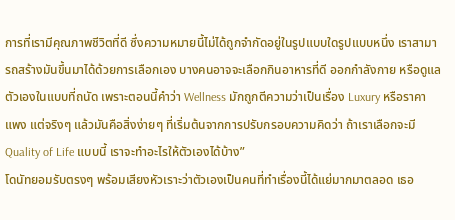การที่เรามีคุณภาพชีวิตที่ดี ซึ่งความหมายนี้ไม่ได้ถูกจำกัดอยู่ในรูปแบบใดรูปแบบหนึ่ง เราสามารถสร้างมันขึ้นมาได้ด้วยการเลือกเอง บางคนอาจจะเลือกกินอาหารที่ดี ออกกำลังกาย หรือดูแลตัวเองในแบบที่ถนัด เพราะตอนนี้คำว่า Wellness มักถูกตีความว่าเป็นเรื่อง Luxury หรือราคาแพง แต่จริงๆ แล้วมันคือสิ่งง่ายๆ ที่เริ่มต้นจากการปรับกรอบความคิดว่า ถ้าเราเลือกจะมี Quality of Life แบบนี้ เราจะทำอะไรให้ตัวเองได้บ้าง”
โดนัทยอมรับตรงๆ พร้อมเสียงหัวเราะว่าตัวเองเป็นคนที่ทำเรื่องนี้ได้แย่มากมาตลอด เธอ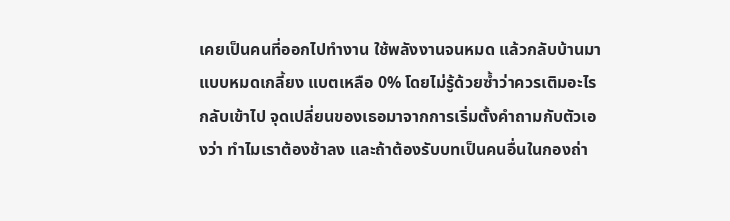เคยเป็นคนที่ออกไปทำงาน ใช้พลังงานจนหมด แล้วกลับบ้านมาแบบหมดเกลี้ยง แบตเหลือ 0% โดยไม่รู้ด้วยซ้ำว่าควรเติมอะไรกลับเข้าไป จุดเปลี่ยนของเธอมาจากการเริ่มตั้งคำถามกับตัวเองว่า ทำไมเราต้องช้าลง และถ้าต้องรับบทเป็นคนอื่นในกองถ่า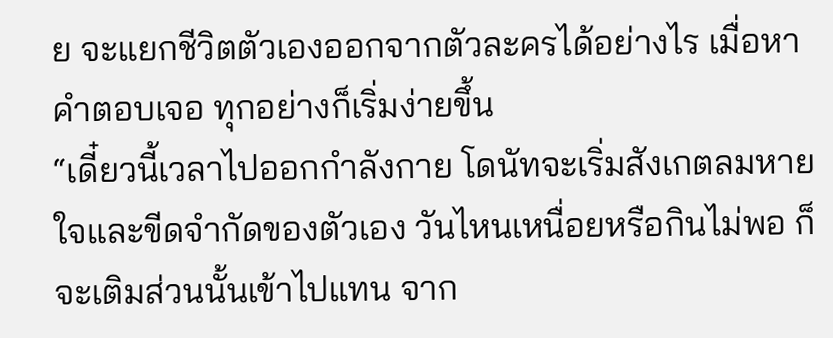ย จะแยกชีวิตตัวเองออกจากตัวละครได้อย่างไร เมื่อหาคำตอบเจอ ทุกอย่างก็เริ่มง่ายขึ้น
“เดี๋ยวนี้เวลาไปออกกำลังกาย โดนัทจะเริ่มสังเกตลมหายใจและขีดจำกัดของตัวเอง วันไหนเหนื่อยหรือกินไม่พอ ก็จะเติมส่วนนั้นเข้าไปแทน จาก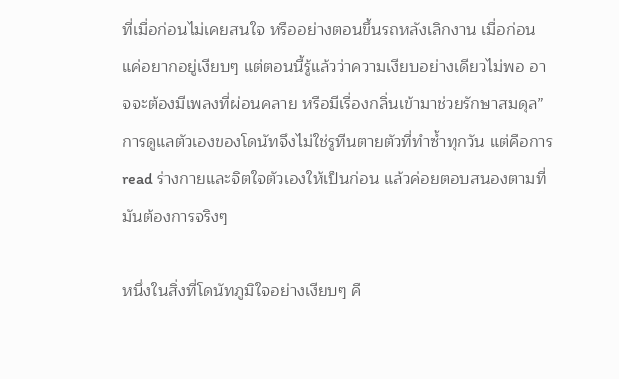ที่เมื่อก่อนไม่เคยสนใจ หรืออย่างตอนขึ้นรถหลังเลิกงาน เมื่อก่อนแค่อยากอยู่เงียบๆ แต่ตอนนี้รู้แล้วว่าความเงียบอย่างเดียวไม่พอ อาจจะต้องมีเพลงที่ผ่อนคลาย หรือมีเรื่องกลิ่นเข้ามาช่วยรักษาสมดุล”
การดูแลตัวเองของโดนัทจึงไม่ใช่รูทีนตายตัวที่ทำซ้ำทุกวัน แต่คือการ read ร่างกายและจิตใจตัวเองให้เป็นก่อน แล้วค่อยตอบสนองตามที่มันต้องการจริงๆ

หนึ่งในสิ่งที่โดนัทภูมิใจอย่างเงียบๆ คื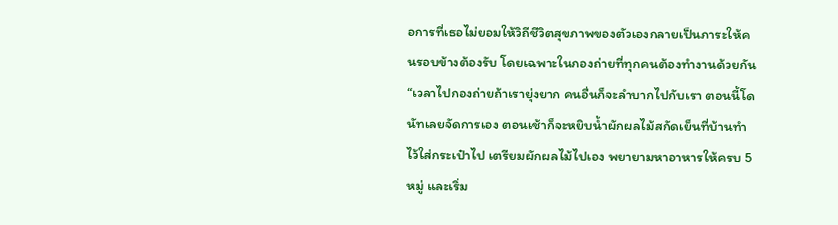อการที่เธอไม่ยอมให้วิถีชีวิตสุขภาพของตัวเองกลายเป็นภาระให้คนรอบข้างต้องรับ โดยเฉพาะในกองถ่ายที่ทุกคนต้องทำงานด้วยกัน
“เวลาไปกองถ่ายถ้าเรายุ่งยาก คนอื่นก็จะลำบากไปกับเรา ตอนนี้โดนัทเลยจัดการเอง ตอนเช้าก็จะหยิบน้ำผักผลไม้สกัดเย็นที่บ้านทำไว้ใส่กระเป๋าไป เตรียมผักผลไม้ไปเอง พยายามหาอาหารให้ครบ 5 หมู่ และเริ่ม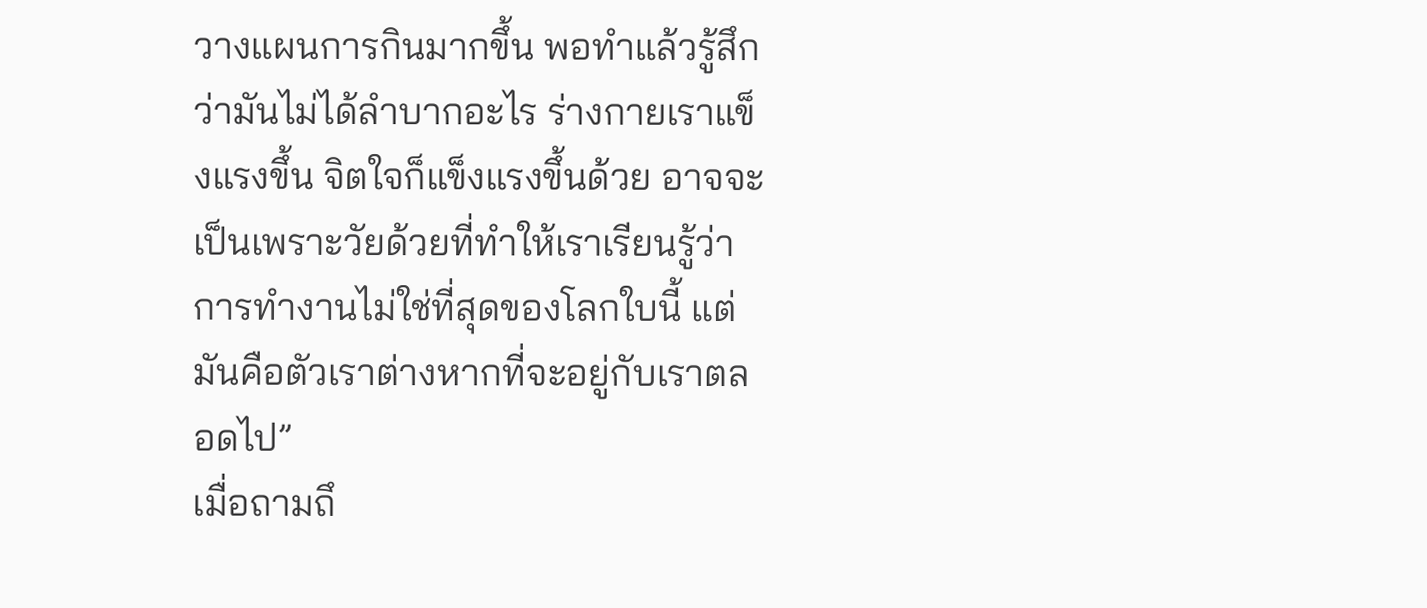วางแผนการกินมากขึ้น พอทำแล้วรู้สึกว่ามันไม่ได้ลำบากอะไร ร่างกายเราแข็งแรงขึ้น จิตใจก็แข็งแรงขึ้นด้วย อาจจะเป็นเพราะวัยด้วยที่ทำให้เราเรียนรู้ว่า การทำงานไม่ใช่ที่สุดของโลกใบนี้ แต่มันคือตัวเราต่างหากที่จะอยู่กับเราตลอดไป”
เมื่อถามถึ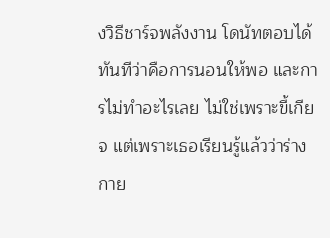งวิธีชาร์จพลังงาน โดนัทตอบได้ทันทีว่าคือการนอนให้พอ และการไม่ทำอะไรเลย ไม่ใช่เพราะขี้เกียจ แต่เพราะเธอเรียนรู้แล้วว่าร่างกาย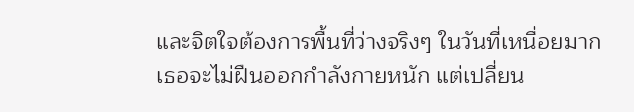และจิตใจต้องการพื้นที่ว่างจริงๆ ในวันที่เหนื่อยมาก เธอจะไม่ฝืนออกกำลังกายหนัก แต่เปลี่ยน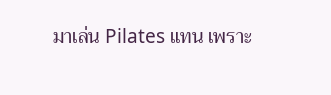มาเล่น Pilates แทน เพราะ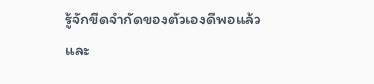รู้จักขีดจำกัดของตัวเองดีพอแล้ว
และ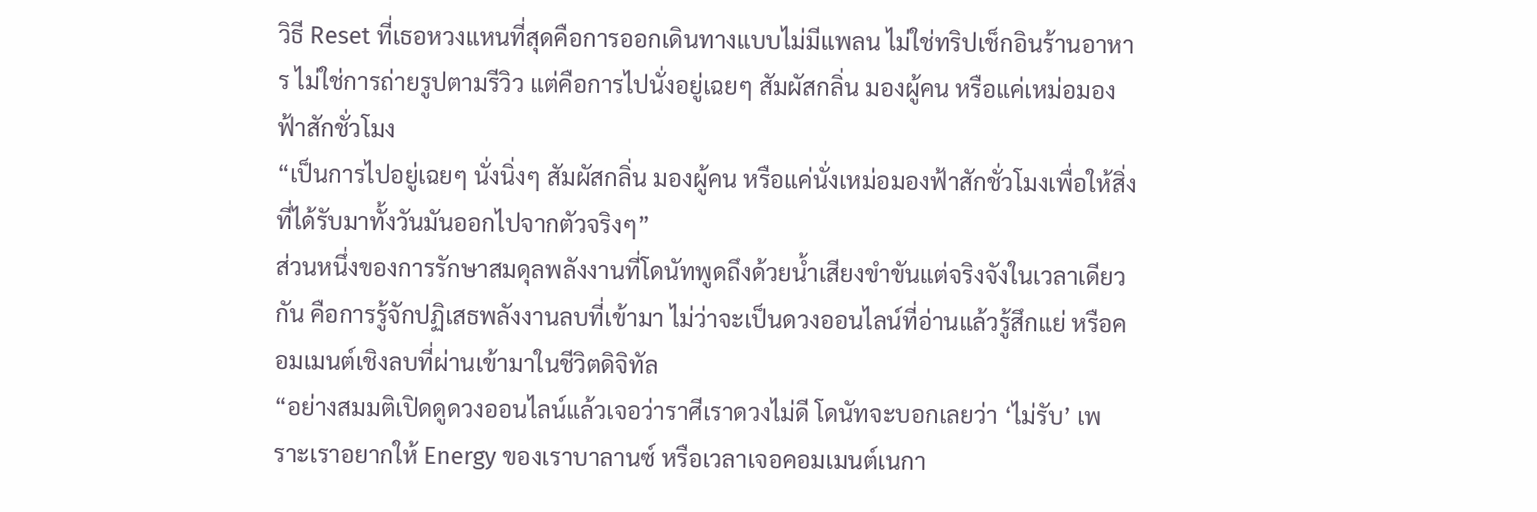วิธี Reset ที่เธอหวงแหนที่สุดคือการออกเดินทางแบบไม่มีแพลน ไม่ใช่ทริปเช็กอินร้านอาหาร ไม่ใช่การถ่ายรูปตามรีวิว แต่คือการไปนั่งอยู่เฉยๆ สัมผัสกลิ่น มองผู้คน หรือแค่เหม่อมองฟ้าสักชั่วโมง
“เป็นการไปอยู่เฉยๆ นั่งนิ่งๆ สัมผัสกลิ่น มองผู้คน หรือแค่นั่งเหม่อมองฟ้าสักชั่วโมงเพื่อให้สิ่งที่ได้รับมาทั้งวันมันออกไปจากตัวจริงๆ”
ส่วนหนึ่งของการรักษาสมดุลพลังงานที่โดนัทพูดถึงด้วยน้ำเสียงขำขันแต่จริงจังในเวลาเดียวกัน คือการรู้จักปฏิเสธพลังงานลบที่เข้ามา ไม่ว่าจะเป็นดวงออนไลน์ที่อ่านแล้วรู้สึกแย่ หรือคอมเมนต์เชิงลบที่ผ่านเข้ามาในชีวิตดิจิทัล
“อย่างสมมติเปิดดูดวงออนไลน์แล้วเจอว่าราศีเราดวงไม่ดี โดนัทจะบอกเลยว่า ‘ไม่รับ’ เพราะเราอยากให้ Energy ของเราบาลานซ์ หรือเวลาเจอคอมเมนต์เนกา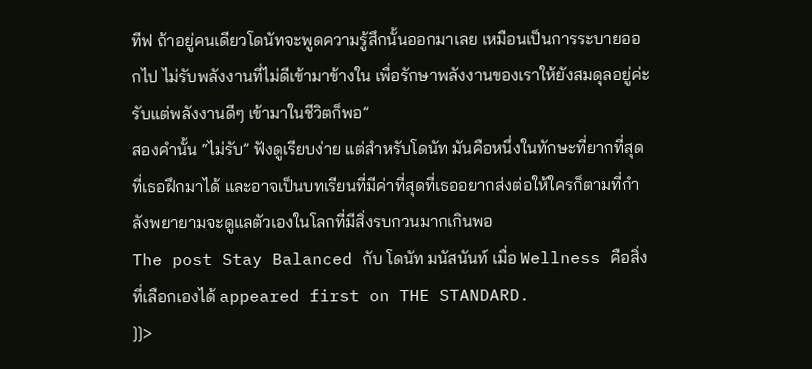ทีฟ ถ้าอยู่คนเดียวโดนัทจะพูดความรู้สึกนั้นออกมาเลย เหมือนเป็นการระบายออกไป ไม่รับพลังงานที่ไม่ดีเข้ามาข้างใน เพื่อรักษาพลังงานของเราให้ยังสมดุลอยู่ค่ะ รับแต่พลังงานดีๆ เข้ามาในชีวิตก็พอ”
สองคำนั้น “ไม่รับ” ฟังดูเรียบง่าย แต่สำหรับโดนัท มันคือหนึ่งในทักษะที่ยากที่สุดที่เธอฝึกมาได้ และอาจเป็นบทเรียนที่มีค่าที่สุดที่เธออยากส่งต่อให้ใครก็ตามที่กำลังพยายามจะดูแลตัวเองในโลกที่มีสิ่งรบกวนมากเกินพอ
The post Stay Balanced กับ โดนัท มนัสนันท์ เมื่อ Wellness คือสิ่งที่เลือกเองได้ appeared first on THE STANDARD.
]]>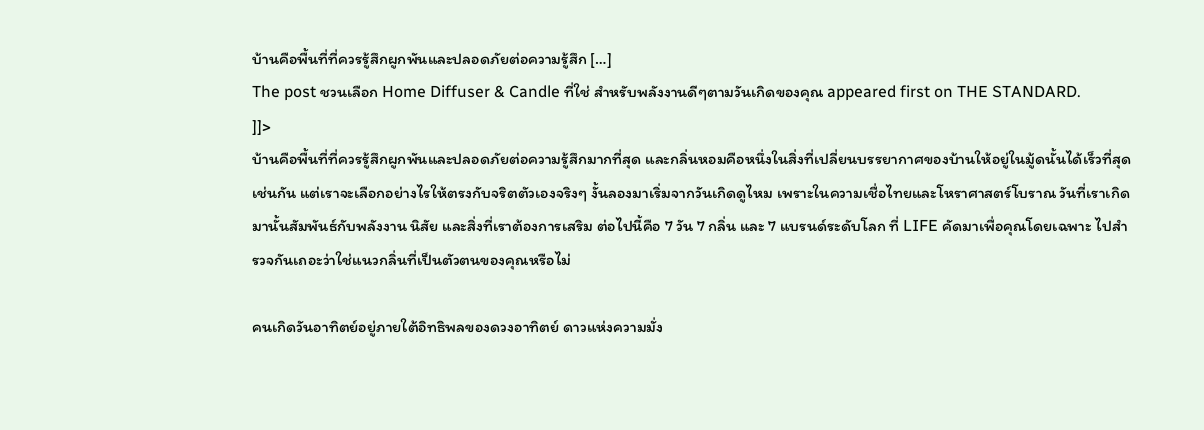บ้านคือพื้นที่ที่ควรรู้สึกผูกพันและปลอดภัยต่อความรู้สึก […]
The post ชวนเลือก Home Diffuser & Candle ที่ใช่ สำหรับพลังงานดีๆตามวันเกิดของคุณ appeared first on THE STANDARD.
]]>
บ้านคือพื้นที่ที่ควรรู้สึกผูกพันและปลอดภัยต่อความรู้สึกมากที่สุด และกลิ่นหอมคือหนึ่งในสิ่งที่เปลี่ยนบรรยากาศของบ้านให้อยู่ในมู้ดนั้นได้เร็วที่สุดเช่นกัน แต่เราจะเลือกอย่างไรให้ตรงกับจริตตัวเองจริงๆ งั้นลองมาเริ่มจากวันเกิดดูไหม เพราะในความเชื่อไทยและโหราศาสตร์โบราณ วันที่เราเกิดมานั้นสัมพันธ์กับพลังงาน นิสัย และสิ่งที่เราต้องการเสริม ต่อไปนี้คือ 7 วัน 7 กลิ่น และ 7 แบรนด์ระดับโลก ที่ LIFE คัดมาเพื่อคุณโดยเฉพาะ ไปสำรวจกันเถอะว่าใช่แนวกลิ่นที่เป็นตัวตนของคุณหรือไม่

คนเกิดวันอาทิตย์อยู่ภายใต้อิทธิพลของดวงอาทิตย์ ดาวแห่งความมั่ง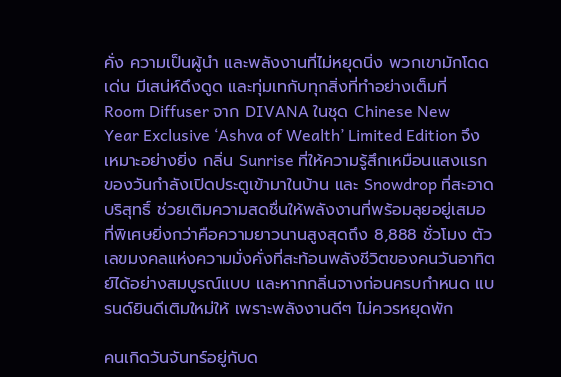คั่ง ความเป็นผู้นำ และพลังงานที่ไม่หยุดนิ่ง พวกเขามักโดดเด่น มีเสน่ห์ดึงดูด และทุ่มเทกับทุกสิ่งที่ทำอย่างเต็มที่
Room Diffuser จาก DIVANA ในชุด Chinese New Year Exclusive ‘Ashva of Wealth’ Limited Edition จึงเหมาะอย่างยิ่ง กลิ่น Sunrise ที่ให้ความรู้สึกเหมือนแสงแรกของวันกำลังเปิดประตูเข้ามาในบ้าน และ Snowdrop ที่สะอาด บริสุทธิ์ ช่วยเติมความสดชื่นให้พลังงานที่พร้อมลุยอยู่เสมอ ที่พิเศษยิ่งกว่าคือความยาวนานสูงสุดถึง 8,888 ชั่วโมง ตัวเลขมงคลแห่งความมั่งคั่งที่สะท้อนพลังชีวิตของคนวันอาทิตย์ได้อย่างสมบูรณ์แบบ และหากกลิ่นจางก่อนครบกำหนด แบรนด์ยินดีเติมใหม่ให้ เพราะพลังงานดีๆ ไม่ควรหยุดพัก

คนเกิดวันจันทร์อยู่กับด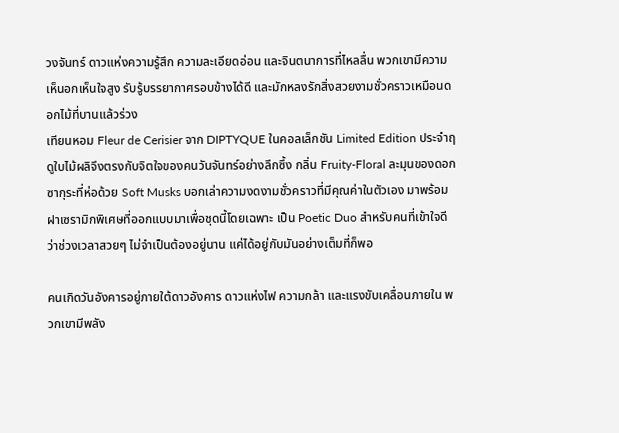วงจันทร์ ดาวแห่งความรู้สึก ความละเอียดอ่อน และจินตนาการที่ไหลลื่น พวกเขามีความเห็นอกเห็นใจสูง รับรู้บรรยากาศรอบข้างได้ดี และมักหลงรักสิ่งสวยงามชั่วคราวเหมือนดอกไม้ที่บานแล้วร่วง
เทียนหอม Fleur de Cerisier จาก DIPTYQUE ในคอลเล็กชัน Limited Edition ประจำฤดูใบไม้ผลิจึงตรงกับจิตใจของคนวันจันทร์อย่างลึกซึ้ง กลิ่น Fruity-Floral ละมุนของดอกซากุระที่ห่อด้วย Soft Musks บอกเล่าความงดงามชั่วคราวที่มีคุณค่าในตัวเอง มาพร้อมฝาเซรามิกพิเศษที่ออกแบบมาเพื่อชุดนี้โดยเฉพาะ เป็น Poetic Duo สำหรับคนที่เข้าใจดีว่าช่วงเวลาสวยๆ ไม่จำเป็นต้องอยู่นาน แค่ได้อยู่กับมันอย่างเต็มที่ก็พอ

คนเกิดวันอังคารอยู่ภายใต้ดาวอังคาร ดาวแห่งไฟ ความกล้า และแรงขับเคลื่อนภายใน พวกเขามีพลัง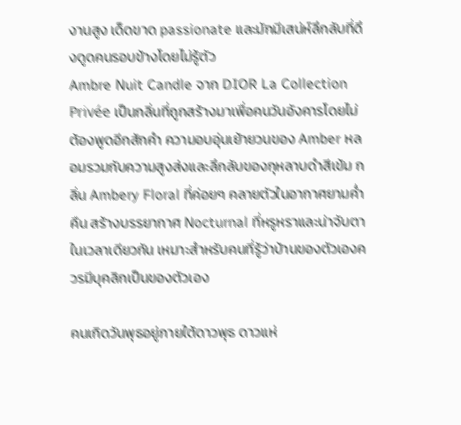งานสูง เด็ดขาด passionate และมักมีเสน่ห์ลึกลับที่ดึงดูดคนรอบข้างโดยไม่รู้ตัว
Ambre Nuit Candle จาก DIOR La Collection Privée เป็นกลิ่นที่ถูกสร้างมาเพื่อคนวันอังคารโดยไม่ต้องพูดอีกสักคำ ความอบอุ่นเย้ายวนของ Amber หลอมรวมกับความสูงส่งและลึกลับของกุหลาบดำสีเข้ม กลิ่น Ambery Floral ที่ค่อยๆ คลายตัวในอากาศยามค่ำคืน สร้างบรรยากาศ Nocturnal ที่หรูหราและน่าจับตาในเวลาเดียวกัน เหมาะสำหรับคนที่รู้ว่าบ้านของตัวเองควรมีบุคลิกเป็นของตัวเอง

คนเกิดวันพุธอยู่ภายใต้ดาวพุธ ดาวแห่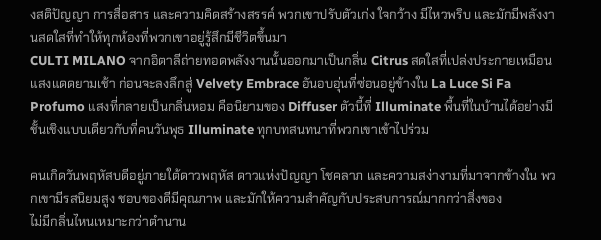งสติปัญญา การสื่อสาร และความคิดสร้างสรรค์ พวกเขาปรับตัวเก่ง ใจกว้าง มีไหวพริบ และมักมีพลังงานสดใสที่ทำให้ทุกห้องที่พวกเขาอยู่รู้สึกมีชีวิตขึ้นมา
CULTI MILANO จากอิตาลีถ่ายทอดพลังงานนั้นออกมาเป็นกลิ่น Citrus สดใสที่เปล่งประกายเหมือนแสงแดดยามเช้า ก่อนจะลงลึกสู่ Velvety Embrace อันอบอุ่นที่ซ่อนอยู่ข้างใน La Luce Si Fa Profumo แสงที่กลายเป็นกลิ่นหอม คือนิยามของ Diffuser ตัวนี้ที่ Illuminate พื้นที่ในบ้านได้อย่างมีชั้นเชิงแบบเดียวกับที่คนวันพุธ Illuminate ทุกบทสนทนาที่พวกเขาเข้าไปร่วม

คนเกิดวันพฤหัสบดีอยู่ภายใต้ดาวพฤหัส ดาวแห่งปัญญา โชคลาภ และความสง่างามที่มาจากข้างใน พวกเขามีรสนิยมสูง ชอบของดีมีคุณภาพ และมักให้ความสำคัญกับประสบการณ์มากกว่าสิ่งของ
ไม่มีกลิ่นไหนเหมาะกว่าตำนาน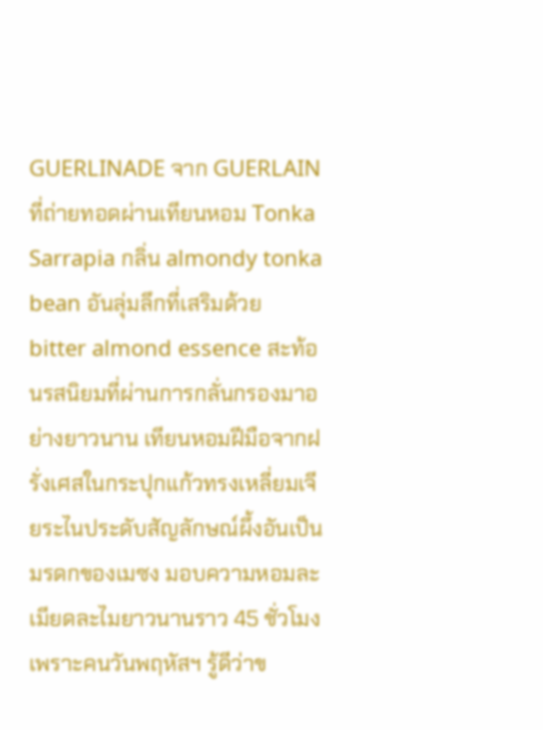GUERLINADE จาก GUERLAIN ที่ถ่ายทอดผ่านเทียนหอม Tonka Sarrapia กลิ่น almondy tonka bean อันลุ่มลึกที่เสริมด้วย bitter almond essence สะท้อนรสนิยมที่ผ่านการกลั่นกรองมาอย่างยาวนาน เทียนหอมฝีมือจากฝรั่งเศสในกระปุกแก้วทรงเหลี่ยมเจียระไนประดับสัญลักษณ์ผึ้งอันเป็นมรดกของเมซง มอบความหอมละเมียดละไมยาวนานราว 45 ชั่วโมง เพราะคนวันพฤหัสฯ รู้ดีว่าข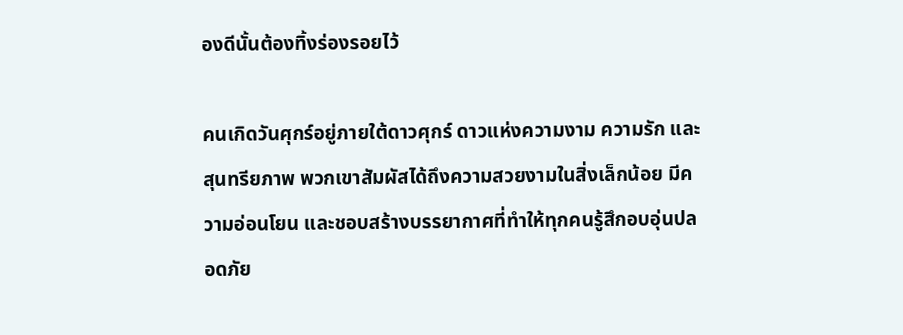องดีนั้นต้องทิ้งร่องรอยไว้

คนเกิดวันศุกร์อยู่ภายใต้ดาวศุกร์ ดาวแห่งความงาม ความรัก และสุนทรียภาพ พวกเขาสัมผัสได้ถึงความสวยงามในสิ่งเล็กน้อย มีความอ่อนโยน และชอบสร้างบรรยากาศที่ทำให้ทุกคนรู้สึกอบอุ่นปลอดภัย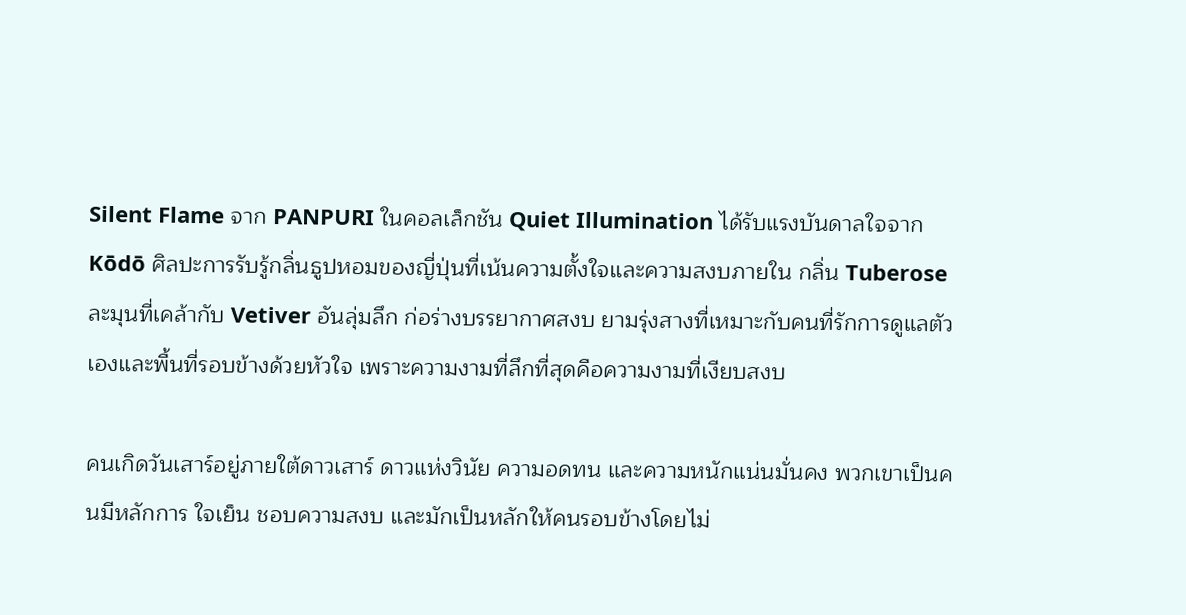Silent Flame จาก PANPURI ในคอลเล็กชัน Quiet Illumination ได้รับแรงบันดาลใจจาก Kōdō ศิลปะการรับรู้กลิ่นธูปหอมของญี่ปุ่นที่เน้นความตั้งใจและความสงบภายใน กลิ่น Tuberose ละมุนที่เคล้ากับ Vetiver อันลุ่มลึก ก่อร่างบรรยากาศสงบ ยามรุ่งสางที่เหมาะกับคนที่รักการดูแลตัวเองและพื้นที่รอบข้างด้วยหัวใจ เพราะความงามที่ลึกที่สุดคือความงามที่เงียบสงบ

คนเกิดวันเสาร์อยู่ภายใต้ดาวเสาร์ ดาวแห่งวินัย ความอดทน และความหนักแน่นมั่นคง พวกเขาเป็นคนมีหลักการ ใจเย็น ชอบความสงบ และมักเป็นหลักให้คนรอบข้างโดยไม่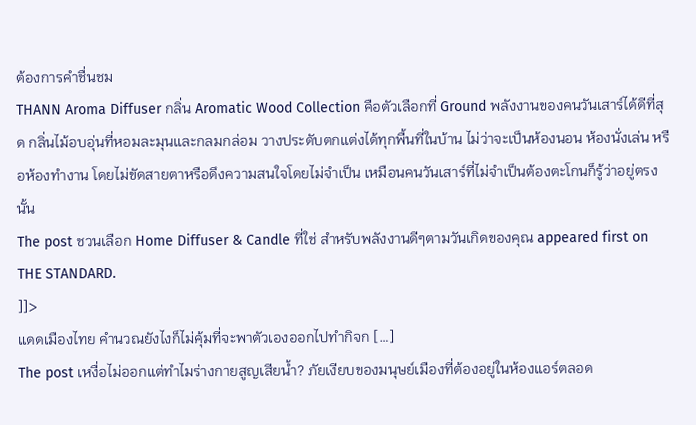ต้องการคำชื่นชม
THANN Aroma Diffuser กลิ่น Aromatic Wood Collection คือตัวเลือกที่ Ground พลังงานของคนวันเสาร์ได้ดีที่สุด กลิ่นไม้อบอุ่นที่หอมละมุนและกลมกล่อม วางประดับตกแต่งได้ทุกพื้นที่ในบ้าน ไม่ว่าจะเป็นห้องนอน ห้องนั่งเล่น หรือห้องทำงาน โดยไม่ขัดสายตาหรือดึงความสนใจโดยไม่จำเป็น เหมือนคนวันเสาร์ที่ไม่จำเป็นต้องตะโกนก็รู้ว่าอยู่ตรงนั้น
The post ชวนเลือก Home Diffuser & Candle ที่ใช่ สำหรับพลังงานดีๆตามวันเกิดของคุณ appeared first on THE STANDARD.
]]>
แดดเมืองไทย คำนวณยังไงก็ไม่คุ้มที่จะพาตัวเองออกไปทำกิจก […]
The post เหงื่อไม่ออกแต่ทำไมร่างกายสูญเสียน้ำ? ภัยเงียบของมนุษย์เมืองที่ต้องอยู่ในห้องแอร์ตลอด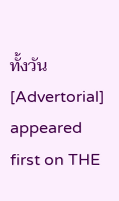ทั้งวัน [Advertorial] appeared first on THE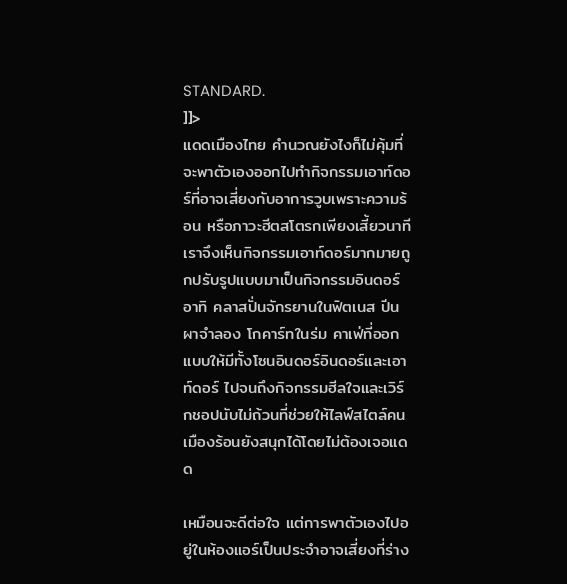STANDARD.
]]>
แดดเมืองไทย คำนวณยังไงก็ไม่คุ้มที่จะพาตัวเองออกไปทำกิจกรรมเอาท์ดอร์ที่อาจเสี่ยงกับอาการวูบเพราะความร้อน หรือภาวะฮีตสโตรกเพียงเสี้ยวนาที
เราจึงเห็นกิจกรรมเอาท์ดอร์มากมายถูกปรับรูปแบบมาเป็นกิจกรรมอินดอร์ อาทิ คลาสปั่นจักรยานในฟิตเนส ปีนผาจำลอง โกคาร์ทในร่ม คาเฟ่ที่ออกแบบให้มีทั้งโซนอินดอร์อินดอร์และเอาท์ดอร์ ไปจนถึงกิจกรรมฮีลใจและเวิร์กชอปนับไม่ถ้วนที่ช่วยให้ไลฟ์สไตล์คนเมืองร้อนยังสนุกได้โดยไม่ต้องเจอแดด

เหมือนจะดีต่อใจ แต่การพาตัวเองไปอยู่ในห้องแอร์เป็นประจำอาจเสี่ยงที่ร่าง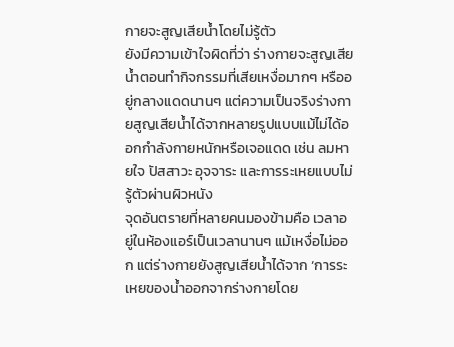กายจะสูญเสียน้ำโดยไม่รู้ตัว
ยังมีความเข้าใจผิดที่ว่า ร่างกายจะสูญเสียน้ำตอนทำกิจกรรมที่เสียเหงื่อมากๆ หรืออยู่กลางแดดนานๆ แต่ความเป็นจริงร่างกายสูญเสียน้ำได้จากหลายรูปแบบแม้ไม่ได้ออกกำลังกายหนักหรือเจอแดด เช่น ลมหายใจ ปัสสาวะ อุจจาระ และการระเหยแบบไม่รู้ตัวผ่านผิวหนัง
จุดอันตรายที่หลายคนมองข้ามคือ เวลาอยู่ในห้องแอร์เป็นเวลานานๆ แม้เหงื่อไม่ออก แต่ร่างกายยังสูญเสียน้ำได้จาก ‘การระเหยของน้ำออกจากร่างกายโดย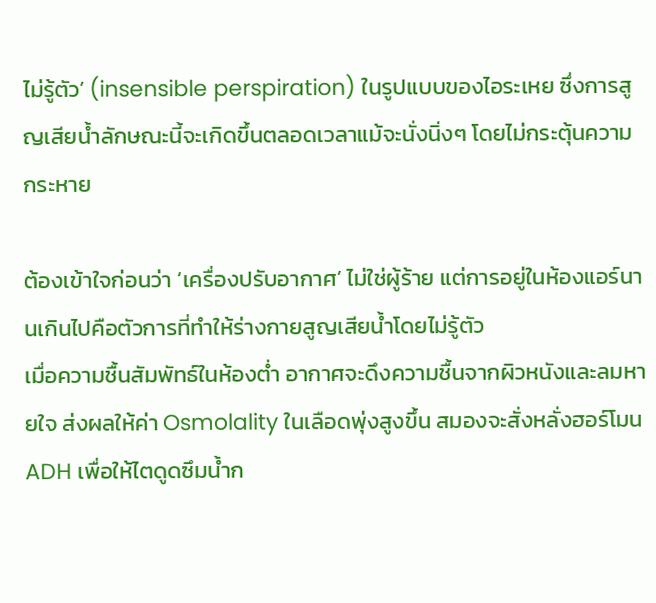ไม่รู้ตัว’ (insensible perspiration) ในรูปแบบของไอระเหย ซึ่งการสูญเสียน้ำลักษณะนี้จะเกิดขึ้นตลอดเวลาแม้จะนั่งนิ่งๆ โดยไม่กระตุ้นความกระหาย

ต้องเข้าใจก่อนว่า ‘เครื่องปรับอากาศ’ ไม่ใช่ผู้ร้าย แต่การอยู่ในห้องแอร์นานเกินไปคือตัวการที่ทำให้ร่างกายสูญเสียน้ำโดยไม่รู้ตัว
เมื่อความชื้นสัมพัทธ์ในห้องต่ำ อากาศจะดึงความชื้นจากผิวหนังและลมหายใจ ส่งผลให้ค่า Osmolality ในเลือดพุ่งสูงขึ้น สมองจะสั่งหลั่งฮอร์โมน ADH เพื่อให้ไตดูดซึมน้ำก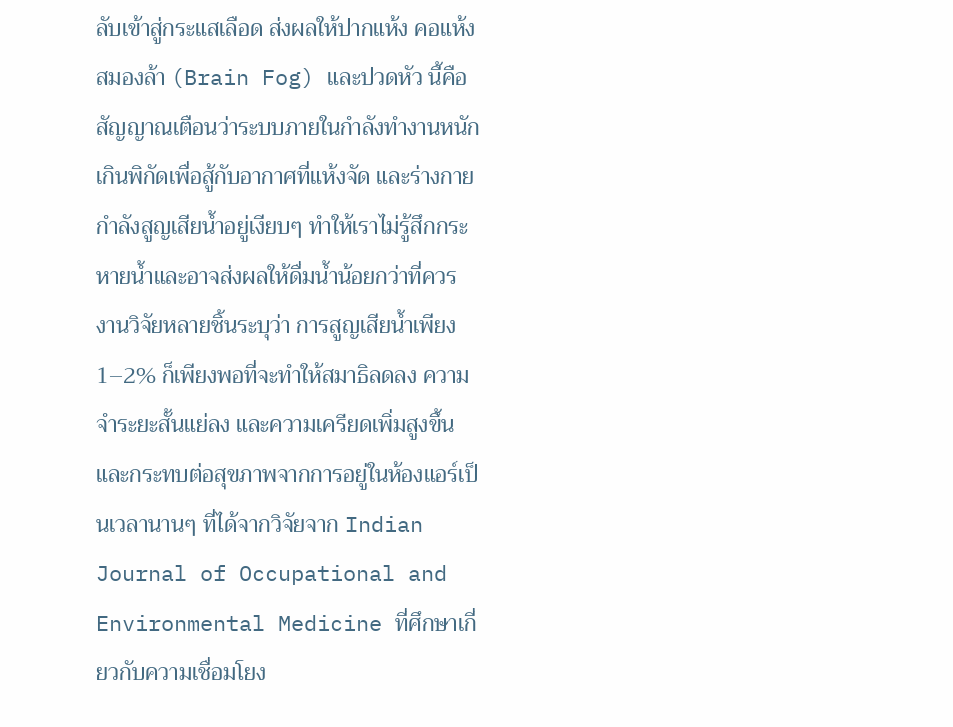ลับเข้าสู่กระแสเลือด ส่งผลให้ปากแห้ง คอแห้ง สมองล้า (Brain Fog) และปวดหัว นี้คือสัญญาณเตือนว่าระบบภายในกำลังทำงานหนักเกินพิกัดเพื่อสู้กับอากาศที่แห้งจัด และร่างกายกำลังสูญเสียน้ำอยู่เงียบๆ ทำให้เราไม่รู้สึกกระหายน้ำและอาจส่งผลให้ดื่มน้ำน้อยกว่าที่ควร
งานวิจัยหลายชิ้นระบุว่า การสูญเสียน้ำเพียง 1–2% ก็เพียงพอที่จะทำให้สมาธิลดลง ความจำระยะสั้นแย่ลง และความเครียดเพิ่มสูงขึ้น และกระทบต่อสุขภาพจากการอยู่ในห้องแอร์เป็นเวลานานๆ ที่ได้จากวิจัยจาก Indian Journal of Occupational and Environmental Medicine ที่ศึกษาเกี่ยวกับความเชื่อมโยง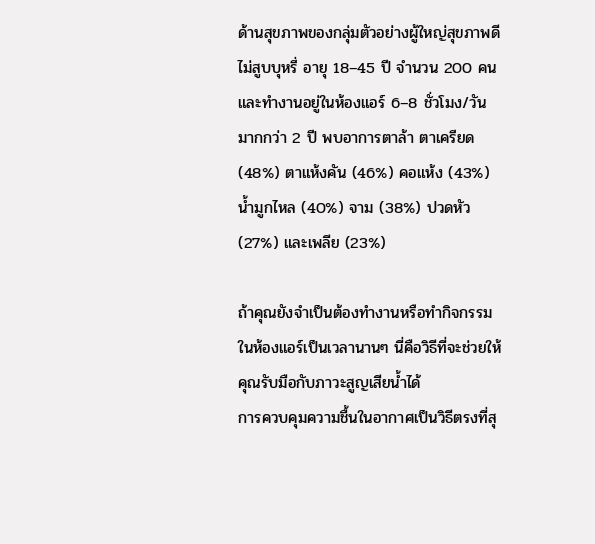ด้านสุขภาพของกลุ่มตัวอย่างผู้ใหญ่สุขภาพดีไม่สูบบุหรี่ อายุ 18–45 ปี จำนวน 200 คน และทำงานอยู่ในห้องแอร์ 6–8 ชั่วโมง/วัน มากกว่า 2 ปี พบอาการตาล้า ตาเครียด (48%) ตาแห้งคัน (46%) คอแห้ง (43%) น้ำมูกไหล (40%) จาม (38%) ปวดหัว (27%) และเพลีย (23%)

ถ้าคุณยังจำเป็นต้องทำงานหรือทำกิจกรรมในห้องแอร์เป็นเวลานานๆ นี่คือวิธีที่จะช่วยให้คุณรับมือกับภาวะสูญเสียน้ำได้
การควบคุมความชื้นในอากาศเป็นวิธีตรงที่สุ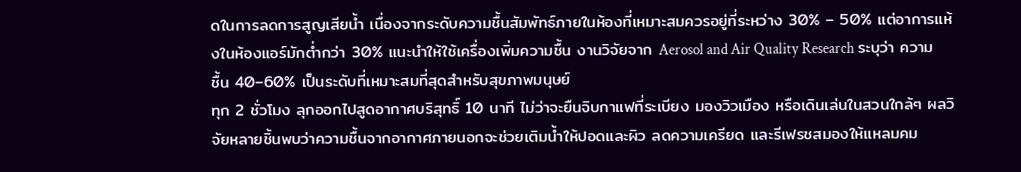ดในการลดการสูญเสียน้ำ เนื่องจากระดับความชื้นสัมพัทธ์ภายในห้องที่เหมาะสมควรอยู่ที่ระหว่าง 30% – 50% แต่อาการแห้งในห้องแอร์มักต่ำกว่า 30% แนะนำให้ใช้เครื่องเพิ่มความชื้น งานวิจัยจาก Aerosol and Air Quality Research ระบุว่า ความชื้น 40–60% เป็นระดับที่เหมาะสมที่สุดสำหรับสุขภาพมนุษย์
ทุก 2 ชั่วโมง ลุกออกไปสูดอากาศบริสุทธิ์ 10 นาที ไม่ว่าจะยืนจิบกาแฟที่ระเบียง มองวิวเมือง หรือเดินเล่นในสวนใกล้ๆ ผลวิจัยหลายชิ้นพบว่าความชื้นจากอากาศภายนอกจะช่วยเติมน้ำให้ปอดและผิว ลดความเครียด และรีเฟรชสมองให้แหลมคม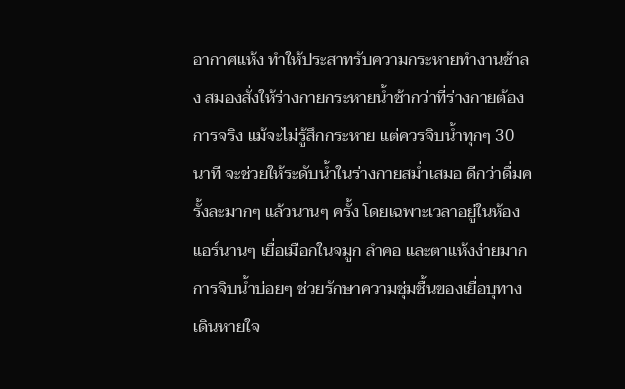อากาศแห้ง ทำให้ประสาทรับความกระหายทำงานช้าลง สมองสั่งให้ร่างกายกระหายน้ำช้ากว่าที่ร่างกายต้องการจริง แม้จะไม่รู้สึกกระหาย แต่ควรจิบน้ำทุกๆ 30 นาที จะช่วยให้ระดับน้ำในร่างกายสม่ำเสมอ ดีกว่าดื่มครั้งละมากๆ แล้วนานๆ ครั้ง โดยเฉพาะเวลาอยู่ในห้องแอร์นานๆ เยื่อเมือกในจมูก ลำคอ และตาแห้งง่ายมาก การจิบน้ำบ่อยๆ ช่วยรักษาความชุ่มชื้นของเยื่อบุทางเดินหายใจ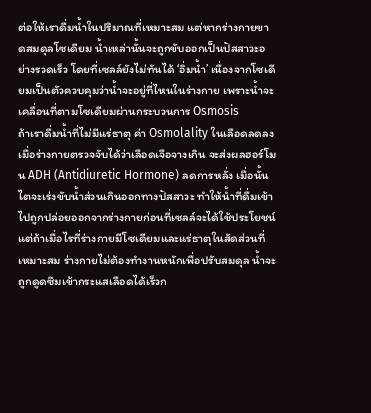ต่อให้เราดื่มน้ำในปริมาณที่เหมาะสม แต่หากร่างกายขาดสมดุลโซเดียม น้ำเหล่านั้นจะถูกขับออกเป็นปัสสาวะอย่างรวดเร็ว โดยที่เซลล์ยังไม่ทันได้ ‘อิ่มน้ำ’ เนื่องจากโซเดียมเป็นตัวควบคุมว่าน้ำจะอยู่ที่ไหนในร่างกาย เพราะน้ำจะเคลื่อนที่ตามโซเดียมผ่านกระบวนการ Osmosis
ถ้าเราดื่มน้ำที่ไม่มีแร่ธาตุ ค่า Osmolality ในเลือดลดลง เมื่อร่างกายตรวจจับได้ว่าเลือดเจือจางเกิน จะส่งผลฮอร์โมน ADH (Antidiuretic Hormone) ลดการหลั่ง เมื่อนั้นไตจะเร่งขับน้ำส่วนเกินออกทางปัสสาวะ ทำให้น้ำที่ดื่มเข้าไปถูกปล่อยออกจากร่างกายก่อนที่เซลล์จะได้ใช้ประโยชน์
แต่ถ้าเมื่อไรที่ร่างกายมีโซเดียมและแร่ธาตุในสัดส่วนที่เหมาะสม ร่างกายไม่ต้องทำงานหนักเพื่อปรับสมดุล น้ำจะถูกดูดซึมเข้ากระแสเลือดได้เร็วก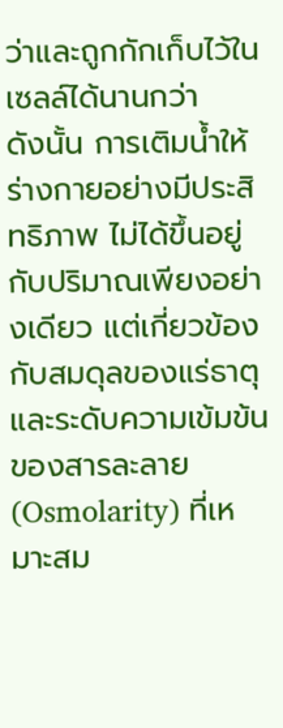ว่าและถูกกักเก็บไว้ในเซลล์ได้นานกว่า
ดังนั้น การเติมน้ำให้ร่างกายอย่างมีประสิทธิภาพ ไม่ได้ขึ้นอยู่กับปริมาณเพียงอย่างเดียว แต่เกี่ยวข้องกับสมดุลของแร่ธาตุและระดับความเข้มข้นของสารละลาย (Osmolarity) ที่เหมาะสม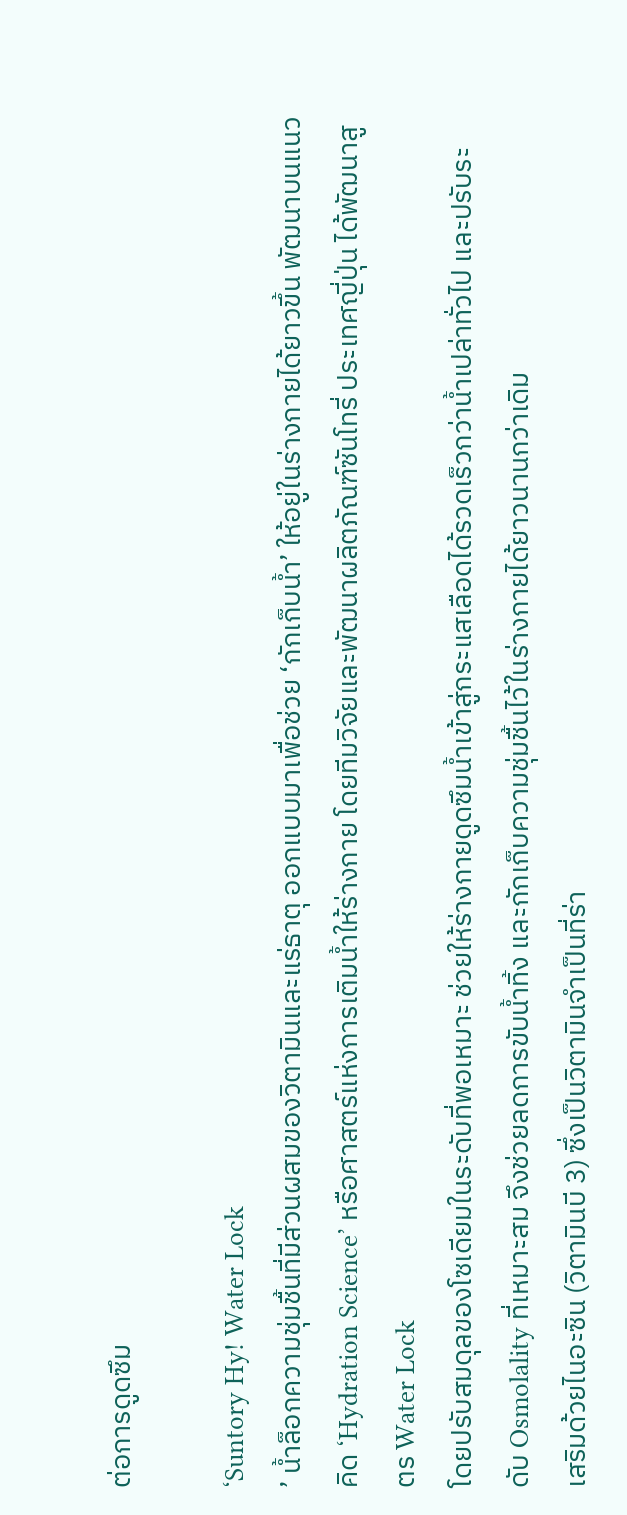ต่อการดูดซึม

‘Suntory Hy! Water Lock
’ น้ำล็อกความชุ่มชื้นที่มีส่วนผสมของวิตามินและแร่ธาตุ ออกแบบมาเพื่อช่วย ‘กักเก็บน้ำ’ ให้อยู่ในร่างกายได้ยาวขึ้น พัฒนาบนแนวคิด ‘Hydration Science’ หรือศาสตร์แห่งการเติมน้ำให้ร่างกาย โดยทีมวิจัยและพัฒนาผลิตภัณฑ์ซันโทรี่ ประเทศญี่ปุ่น ได้พัฒนาสูตร Water Lock
โดยปรับสมดุลของโซเดียมในระดับที่พอเหมาะ ช่วยให้ร่างกายดูดซึมน้ำเข้าสู่กระแสเลือดได้รวดเร็วกว่าน้ำเปล่าทั่วไป และปรับระดับ Osmolality ที่เหมาะสม จึงช่วยลดการขับน้ำทิ้ง และกักเก็บความชุ่มชื้นไว้ในร่างกายได้ยาวนานกว่าเดิม
เสริมด้วยไนอะซิน (วิตามินบี 3) ซึ่งเป็นวิตามินจำเป็นที่ร่า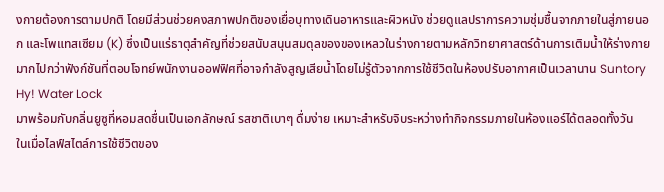งกายต้องการตามปกติ โดยมีส่วนช่วยคงสภาพปกติของเยื่อบุทางเดินอาหารและผิวหนัง ช่วยดูแลปราการความชุ่มชื้นจากภายในสู่ภายนอก และโพแทสเซียม (K) ซึ่งเป็นแร่ธาตุสำคัญที่ช่วยสนับสนุนสมดุลของของเหลวในร่างกายตามหลักวิทยาศาสตร์ด้านการเติมน้ำให้ร่างกาย
มากไปกว่าฟังก์ชันที่ตอบโจทย์พนักงานออฟฟิศที่อาจกำลังสูญเสียน้ำโดยไม่รู้ตัวจากการใช้ชีวิตในห้องปรับอากาศเป็นเวลานาน Suntory Hy! Water Lock
มาพร้อมกับกลิ่นยูซูที่หอมสดชื่นเป็นเอกลักษณ์ รสชาติเบาๆ ดื่มง่าย เหมาะสำหรับจิบระหว่างทำกิจกรรมภายในห้องแอร์ได้ตลอดทั้งวัน
ในเมื่อไลฟ์สไตล์การใช้ชีวิตของ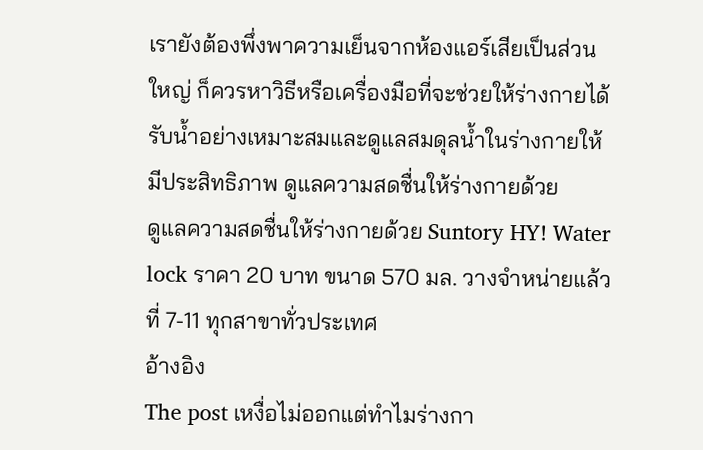เรายังต้องพึ่งพาความเย็นจากห้องแอร์เสียเป็นส่วนใหญ่ ก็ควรหาวิธีหรือเครื่องมือที่จะช่วยให้ร่างกายได้รับน้ำอย่างเหมาะสมและดูแลสมดุลน้ำในร่างกายให้มีประสิทธิภาพ ดูแลความสดชื่นให้ร่างกายด้วย
ดูแลความสดชื่นให้ร่างกายด้วย Suntory HY! Water lock ราคา 20 บาท ขนาด 570 มล. วางจำหน่ายแล้วที่ 7-11 ทุกสาขาทั่วประเทศ
อ้างอิง
The post เหงื่อไม่ออกแต่ทำไมร่างกา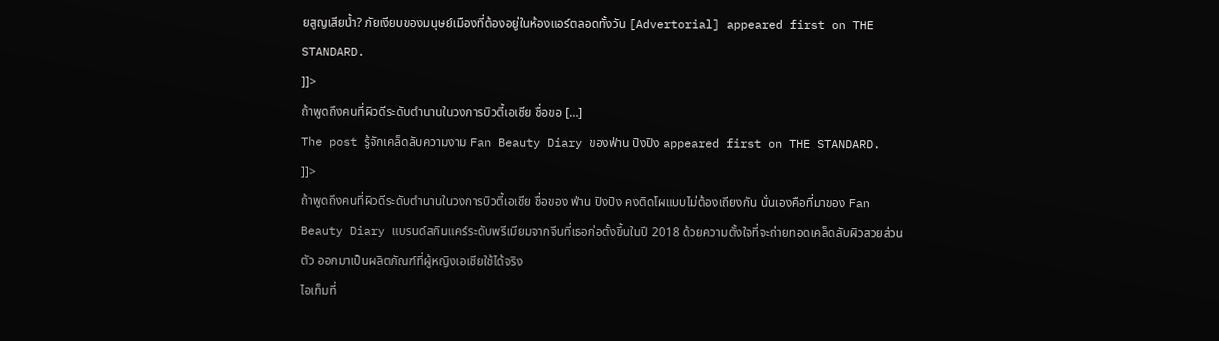ยสูญเสียน้ำ? ภัยเงียบของมนุษย์เมืองที่ต้องอยู่ในห้องแอร์ตลอดทั้งวัน [Advertorial] appeared first on THE STANDARD.
]]>
ถ้าพูดถึงคนที่ผิวดีระดับตำนานในวงการบิวตี้เอเชีย ชื่อขอ […]
The post รู้จักเคล็ดลับความงาม Fan Beauty Diary ของฟ่าน ปิงปิง appeared first on THE STANDARD.
]]>
ถ้าพูดถึงคนที่ผิวดีระดับตำนานในวงการบิวตี้เอเชีย ชื่อของ ฟ่าน ปิงปิง คงติดโผแบบไม่ต้องเถียงกัน นั่นเองคือที่มาของ Fan Beauty Diary แบรนด์สกินแคร์ระดับพรีเมียมจากจีนที่เธอก่อตั้งขึ้นในปี 2018 ด้วยความตั้งใจที่จะถ่ายทอดเคล็ดลับผิวสวยส่วนตัว ออกมาเป็นผลิตภัณฑ์ที่ผู้หญิงเอเชียใช้ได้จริง
ไอเท็มที่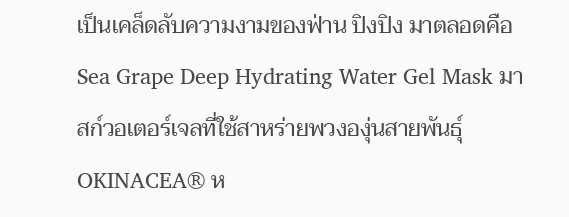เป็นเคล็ดลับความงามของฟ่าน ปิงปิง มาตลอดคือ Sea Grape Deep Hydrating Water Gel Mask มาสก์วอเตอร์เจลที่ใช้สาหร่ายพวงองุ่นสายพันธุ์ OKINACEA® ห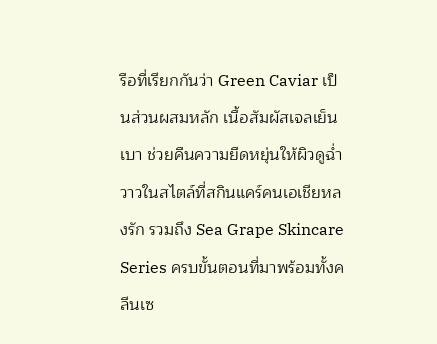รือที่เรียกกันว่า Green Caviar เป็นส่วนผสมหลัก เนื้อสัมผัสเจลเย็นเบา ช่วยคืนความยืดหยุ่นให้ผิวดูฉ่ำวาวในสไตล์ที่สกินแคร์คนเอเชียหลงรัก รวมถึง Sea Grape Skincare Series ครบขั้นตอนที่มาพร้อมทั้งคลีนเซ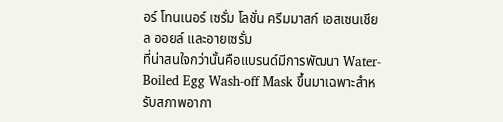อร์ โทนเนอร์ เซรั่ม โลชั่น ครีมมาสก์ เอสเซนเชียล ออยล์ และอายเซรั่ม
ที่น่าสนใจกว่านั้นคือแบรนด์มีการพัฒนา Water-Boiled Egg Wash-off Mask ขึ้นมาเฉพาะสำหรับสภาพอากา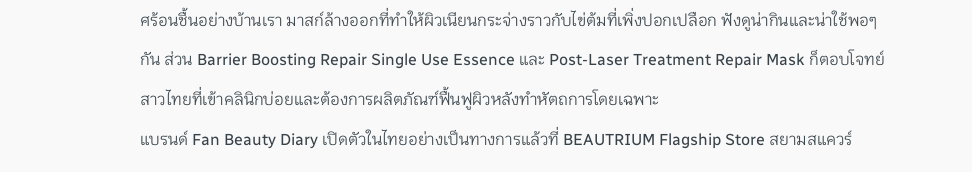ศร้อนชื้นอย่างบ้านเรา มาสก์ล้างออกที่ทำให้ผิวเนียนกระจ่างราวกับไข่ต้มที่เพิ่งปอกเปลือก ฟังดูน่ากินและน่าใช้พอๆ กัน ส่วน Barrier Boosting Repair Single Use Essence และ Post-Laser Treatment Repair Mask ก็ตอบโจทย์สาวไทยที่เข้าคลินิกบ่อยและต้องการผลิตภัณฑ์ฟื้นฟูผิวหลังทำหัตถการโดยเฉพาะ
แบรนด์ Fan Beauty Diary เปิดตัวในไทยอย่างเป็นทางการแล้วที่ BEAUTRIUM Flagship Store สยามสแควร์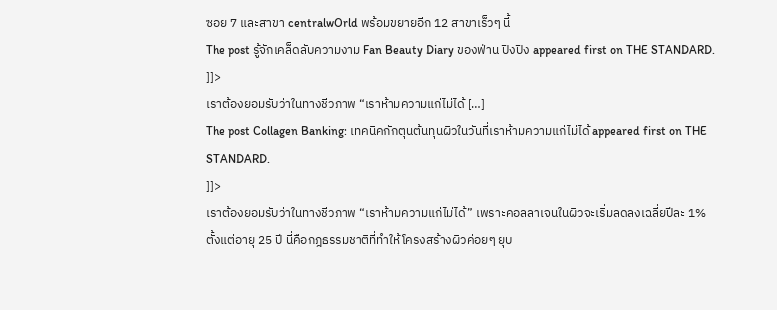ซอย 7 และสาขา centralwOrld พร้อมขยายอีก 12 สาขาเร็วๆ นี้
The post รู้จักเคล็ดลับความงาม Fan Beauty Diary ของฟ่าน ปิงปิง appeared first on THE STANDARD.
]]>
เราต้องยอมรับว่าในทางชีวภาพ “เราห้ามความแก่ไม่ได้ […]
The post Collagen Banking: เทคนิคกักตุนต้นทุนผิวในวันที่เราห้ามความแก่ไม่ได้ appeared first on THE STANDARD.
]]>
เราต้องยอมรับว่าในทางชีวภาพ “เราห้ามความแก่ไม่ได้” เพราะคอลลาเจนในผิวจะเริ่มลดลงเฉลี่ยปีละ 1% ตั้งแต่อายุ 25 ปี นี่คือกฎธรรมชาติที่ทำให้โครงสร้างผิวค่อยๆ ยุบ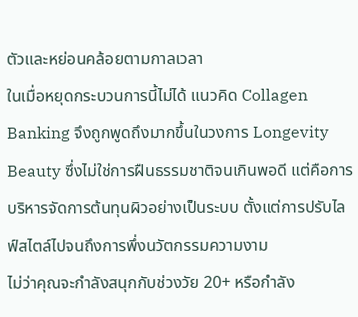ตัวและหย่อนคล้อยตามกาลเวลา
ในเมื่อหยุดกระบวนการนี้ไม่ได้ แนวคิด Collagen Banking จึงถูกพูดถึงมากขึ้นในวงการ Longevity Beauty ซึ่งไม่ใช่การฝืนธรรมชาติจนเกินพอดี แต่คือการบริหารจัดการต้นทุนผิวอย่างเป็นระบบ ตั้งแต่การปรับไลฟ์สไตล์ไปจนถึงการพึ่งนวัตกรรมความงาม
ไม่ว่าคุณจะกำลังสนุกกับช่วงวัย 20+ หรือกำลัง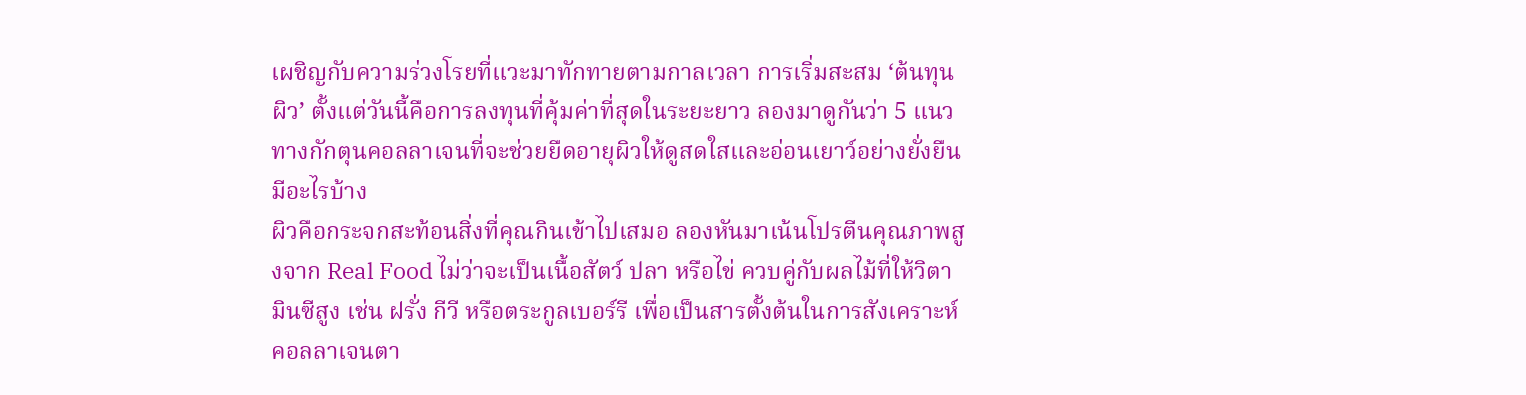เผชิญกับความร่วงโรยที่แวะมาทักทายตามกาลเวลา การเริ่มสะสม ‘ต้นทุนผิว’ ตั้งแต่วันนี้คือการลงทุนที่คุ้มค่าที่สุดในระยะยาว ลองมาดูกันว่า 5 แนวทางกักตุนคอลลาเจนที่จะช่วยยืดอายุผิวให้ดูสดใสและอ่อนเยาว์อย่างยั่งยืนมีอะไรบ้าง
ผิวคือกระจกสะท้อนสิ่งที่คุณกินเข้าไปเสมอ ลองหันมาเน้นโปรตีนคุณภาพสูงจาก Real Food ไม่ว่าจะเป็นเนื้อสัตว์ ปลา หรือไข่ ควบคู่กับผลไม้ที่ให้วิตามินซีสูง เช่น ฝรั่ง กีวี หรือตระกูลเบอร์รี เพื่อเป็นสารตั้งต้นในการสังเคราะห์คอลลาเจนตา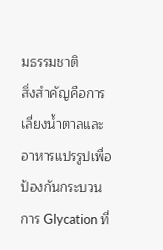มธรรมชาติ
สิ่งสำคัญคือการเลี่ยงน้ำตาลและอาหารแปรรูปเพื่อป้องกันกระบวนการ Glycation ที่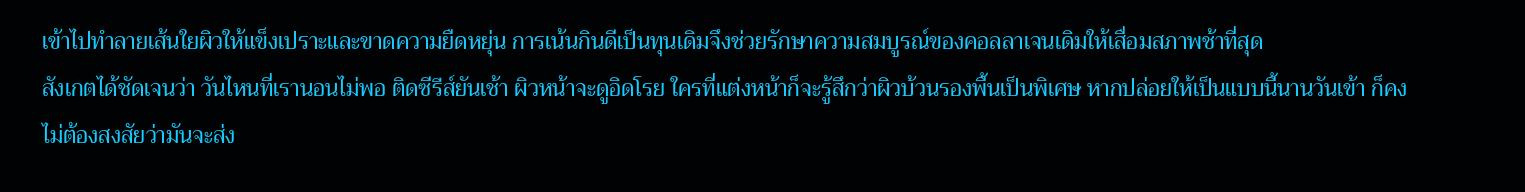เข้าไปทำลายเส้นใยผิวให้แข็งเปราะและขาดความยืดหยุ่น การเน้นกินดีเป็นทุนเดิมจึงช่วยรักษาความสมบูรณ์ของคอลลาเจนเดิมให้เสื่อมสภาพช้าที่สุด
สังเกตได้ชัดเจนว่า วันไหนที่เรานอนไม่พอ ติดซีรีส์ยันเช้า ผิวหน้าจะดูอิดโรย ใครที่แต่งหน้าก็จะรู้สึกว่าผิวบ้วนรองพื้นเป็นพิเศษ หากปล่อยให้เป็นแบบนี้นานวันเข้า ก็คงไม่ต้องสงสัยว่ามันจะส่ง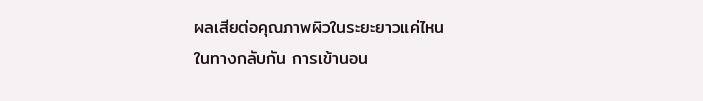ผลเสียต่อคุณภาพผิวในระยะยาวแค่ไหน
ในทางกลับกัน การเข้านอน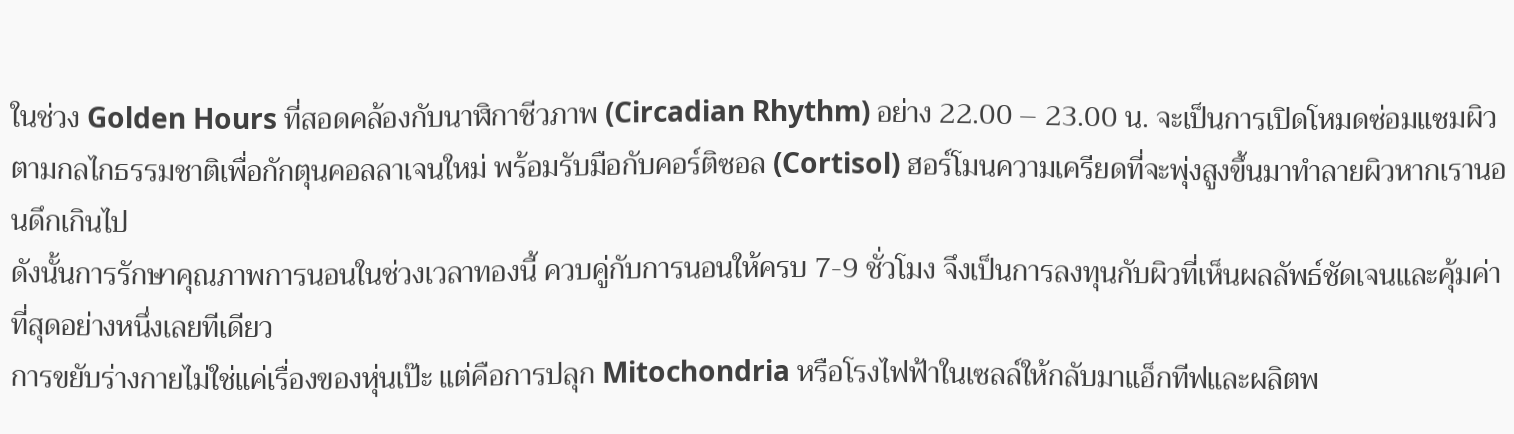ในช่วง Golden Hours ที่สอดคล้องกับนาฬิกาชีวภาพ (Circadian Rhythm) อย่าง 22.00 – 23.00 น. จะเป็นการเปิดโหมดซ่อมแซมผิวตามกลไกธรรมชาติเพื่อกักตุนคอลลาเจนใหม่ พร้อมรับมือกับคอร์ติซอล (Cortisol) ฮอร์โมนความเครียดที่จะพุ่งสูงขึ้นมาทำลายผิวหากเรานอนดึกเกินไป
ดังนั้นการรักษาคุณภาพการนอนในช่วงเวลาทองนี้ ควบคู่กับการนอนให้ครบ 7-9 ชั่วโมง จึงเป็นการลงทุนกับผิวที่เห็นผลลัพธ์ชัดเจนและคุ้มค่าที่สุดอย่างหนึ่งเลยทีเดียว
การขยับร่างกายไม่ใช่แค่เรื่องของหุ่นเป๊ะ แต่คือการปลุก Mitochondria หรือโรงไฟฟ้าในเซลล์ให้กลับมาแอ็กทีฟและผลิตพ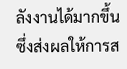ลังงานได้มากขึ้น ซึ่งส่งผลให้การส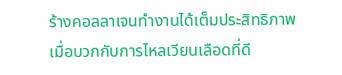ร้างคอลลาเจนทำงานได้เต็มประสิทธิภาพ
เมื่อบวกกับการไหลเวียนเลือดที่ดี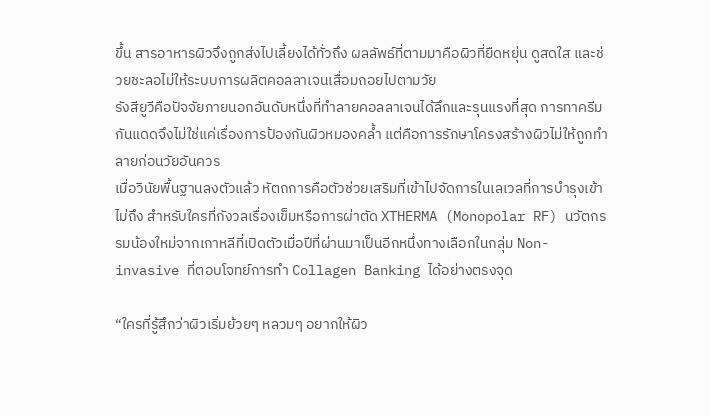ขึ้น สารอาหารผิวจึงถูกส่งไปเลี้ยงได้ทั่วถึง ผลลัพธ์ที่ตามมาคือผิวที่ยืดหยุ่น ดูสดใส และช่วยชะลอไม่ให้ระบบการผลิตคอลลาเจนเสื่อมถอยไปตามวัย
รังสียูวีคือปัจจัยภายนอกอันดับหนึ่งที่ทำลายคอลลาเจนได้ลึกและรุนแรงที่สุด การทาครีมกันแดดจึงไม่ใช่แค่เรื่องการป้องกันผิวหมองคล้ำ แต่คือการรักษาโครงสร้างผิวไม่ให้ถูกทำลายก่อนวัยอันควร
เมื่อวินัยพื้นฐานลงตัวแล้ว หัตถการคือตัวช่วยเสริมที่เข้าไปจัดการในเลเวลที่การบำรุงเข้าไม่ถึง สำหรับใครที่กังวลเรื่องเข็มหรือการผ่าตัด XTHERMA (Monopolar RF) นวัตกรรมน้องใหม่จากเกาหลีที่เปิดตัวเมื่อปีที่ผ่านมาเป็นอีกหนึ่งทางเลือกในกลุ่ม Non-invasive ที่ตอบโจทย์การทำ Collagen Banking ได้อย่างตรงจุด

“ใครที่รู้สึกว่าผิวเริ่มย้วยๆ หลวมๆ อยากให้ผิว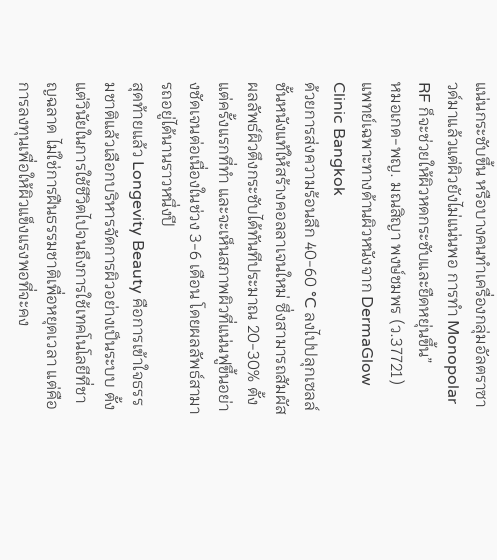แน่นกระชับขึ้น หรือบางคนทำเครื่องกลุ่มอัลตราซาวด์มาแล้วแต่ผิวยังไม่แน่นพอ การทำ Monopolar RF ก็จะช่วยให้ผิวหดกระชับและยืดหยุ่นขึ้น”
หมอเกด-พญ. มณสิญา พงษ์ชมพร (ว.37721)
แพทย์เฉพาะทางด้านผิวหนังจาก DermaGlow Clinic Bangkok
ด้วยการส่งความร้อนลึก 40-60 °C ลงไปปลุกเซลล์ชั้นหนังแท้ให้สร้างคอลลาเจนใหม่ ซึ่งสามารถสัมผัสผลลัพธ์ผิวตึงกระชับได้ทันทีประมาณ 20-30% ตั้งแต่ครั้งแรกที่ทำ และจะเห็นสภาพผิวที่แน่นฟูขึ้นอย่างชัดเจนต่อเนื่องในช่วง 3-6 เดือน โดยผลลัพธ์สามารถอยู่ได้นานราวหนึ่งปี
สุดท้ายแล้ว Longevity Beauty คือการเข้าใจธรรมชาติแล้วเลือกบริหารจัดการผิวอย่างเป็นระบบ ตั้งแต่วินัยในการใช้ชีวิตไปจนถึงการใช้เทคโนโลยีที่ชาญฉลาด ไม่ใช่การฝืนธรรมชาติเพื่อหยุดเวลา แต่คือการลงทุนเพื่อให้ผิวแข็งแรงพอที่จะคง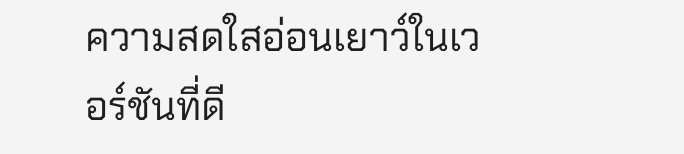ความสดใสอ่อนเยาว์ในเวอร์ชันที่ดี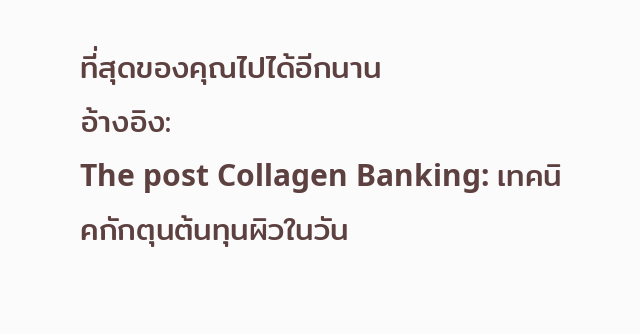ที่สุดของคุณไปได้อีกนาน
อ้างอิง:
The post Collagen Banking: เทคนิคกักตุนต้นทุนผิวในวัน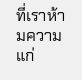ที่เราห้ามความแก่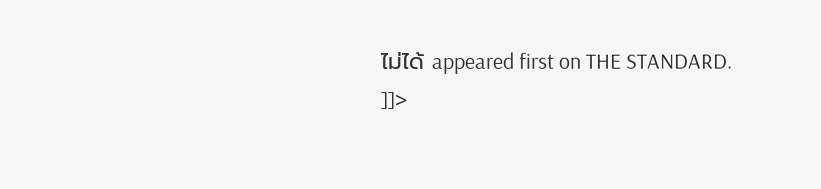ไม่ได้ appeared first on THE STANDARD.
]]>